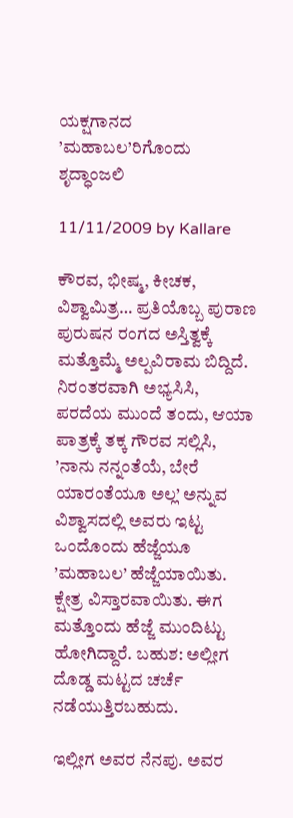ಯಕ್ಷಗಾನದ ’ಮಹಾಬಲ’ರಿಗೊಂದು ಶೃದ್ಧಾಂಜಲಿ

11/11/2009 by Kallare

ಕೌರವ, ಭೀಷ್ಮ, ಕೀಚಕ, ವಿಶ್ವಾಮಿತ್ರ… ಪ್ರತಿಯೊಬ್ಬ ಪುರಾಣ ಪುರುಷನ ರಂಗದ ಅಸ್ತಿತ್ವಕ್ಕೆ ಮತ್ತೊಮ್ಮೆ ಅಲ್ಪವಿರಾಮ ಬಿದ್ದಿದೆ. ನಿರಂತರವಾಗಿ ಅಭ್ಯಸಿಸಿ, ಪರದೆಯ ಮುಂದೆ ತಂದು, ಆಯಾ ಪಾತ್ರಕ್ಕೆ ತಕ್ಕ ಗೌರವ ಸಲ್ಲಿಸಿ, ’ನಾನು ನನ್ನಂತೆಯೆ, ಬೇರೆ ಯಾರಂತೆಯೂ ಅಲ್ಲ’ ಅನ್ನುವ ವಿಶ್ವಾಸದಲ್ಲಿ ಅವರು ಇಟ್ಟ ಒಂದೊಂದು ಹೆಜ್ಜೆಯೂ ’ಮಹಾಬಲ’ ಹೆಜ್ಜೆಯಾಯಿತು. ಕ್ಷೇತ್ರ ವಿಸ್ತಾರವಾಯಿತು. ಈಗ ಮತ್ತೊಂದು ಹೆಜ್ಜೆ ಮುಂದಿಟ್ಟು ಹೋಗಿದ್ದಾರೆ. ಬಹುಶ: ಅಲ್ಲೀಗ ದೊಡ್ಡ ಮಟ್ಟದ ಚರ್ಚೆ ನಡೆಯುತ್ತಿರಬಹುದು.

ಇಲ್ಲೀಗ ಅವರ ನೆನಪು. ಅವರ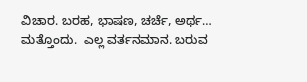ವಿಚಾರ. ಬರಹ, ಭಾಷಣ, ಚರ್ಚೆ, ಅರ್ಥ… ಮತ್ತೊಂದು.  ಎಲ್ಲ ವರ್ತನಮಾನ. ಬರುವ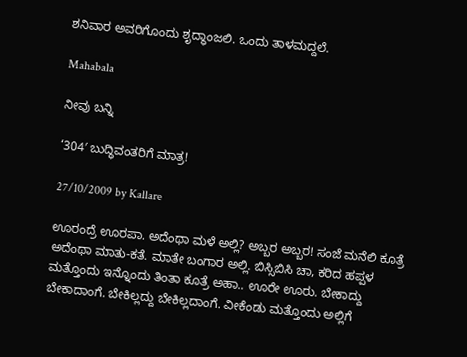ಶನಿವಾರ ಅವರಿಗೊಂದು ಶೃದ್ಧಾಂಜಲಿ. ಒಂದು ತಾಳಮದ್ದಲೆ.

Mahabala

ನೀವು ಬನ್ನಿ

‘304′ ಬುದ್ಧಿವಂತರಿಗೆ ಮಾತ್ರ!

27/10/2009 by Kallare

ಊರಂದ್ರೆ ಊರಪಾ. ಅದೆಂಥಾ ಮಳೆ ಅಲ್ಲಿ? ಅಬ್ಬರ ಅಬ್ಬರ! ಸಂಜೆ ಮನೆಲಿ ಕೂತ್ರೆ ಅದೆಂಥಾ ಮಾತು-ಕತೆ. ಮಾತೇ ಬಂಗಾರ ಅಲ್ಲಿ. ಬಿಸ್ಸಿಬಿಸಿ ಚಾ, ಕರಿದ ಹಪ್ಪಳ ಮತ್ತೊಂದು ಇನ್ನೊಂದು ತಿಂತಾ ಕೂತ್ರೆ ಅಹಾ.. ಊರೇ ಊರು. ಬೇಕಾದ್ದು ಬೇಕಾದಾಂಗೆ. ಬೇಕಿಲ್ಲದ್ದು ಬೇಕಿಲ್ಲದಾಂಗೆ. ವೀಕೆಂಡು ಮತ್ತೊಂದು ಅಲ್ಲಿಗೆ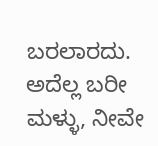ಬರಲಾರದು. ಅದೆಲ್ಲ ಬರೀ ಮಳ್ಳು, ನೀವೇ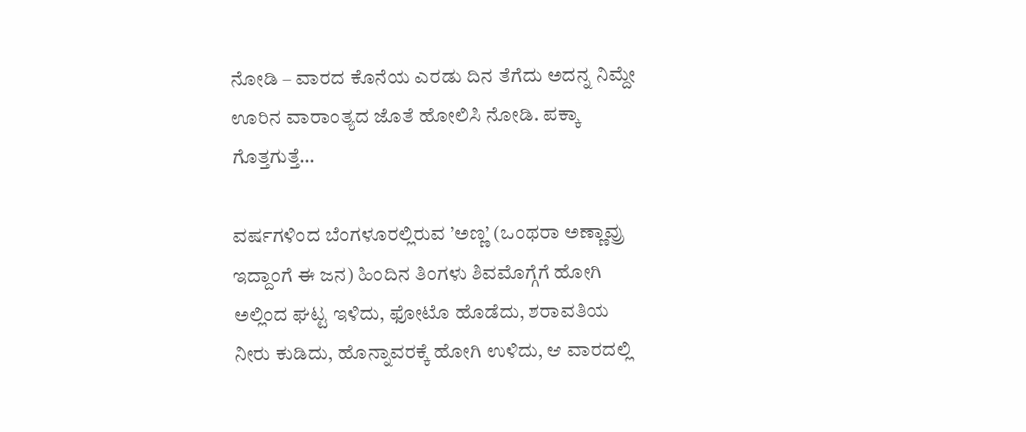ನೋಡಿ – ವಾರದ ಕೊನೆಯ ಎರಡು ದಿನ ತೆಗೆದು ಅದನ್ನ ನಿಮ್ದೇ ಊರಿನ ವಾರಾಂತ್ಯದ ಜೊತೆ ಹೋಲಿಸಿ ನೋಡಿ. ಪಕ್ಕಾ ಗೊತ್ತಗುತ್ತೆ…

ವರ್ಷಗಳಿಂದ ಬೆಂಗಳೂರಲ್ಲಿರುವ ’ಅಣ್ಣ’ (ಒಂಥರಾ ಅಣ್ಣಾವ್ರು ಇದ್ದಾಂಗೆ ಈ ಜನ) ಹಿಂದಿನ ತಿಂಗಳು ಶಿವಮೊಗ್ಗೆಗೆ ಹೋಗಿ ಅಲ್ಲಿಂದ ಘಟ್ಟ ಇಳಿದು, ಫೋಟೊ ಹೊಡೆದು, ಶರಾವತಿಯ ನೀರು ಕುಡಿದು, ಹೊನ್ನಾವರಕ್ಕೆ ಹೋಗಿ ಉಳಿದು, ಆ ವಾರದಲ್ಲಿ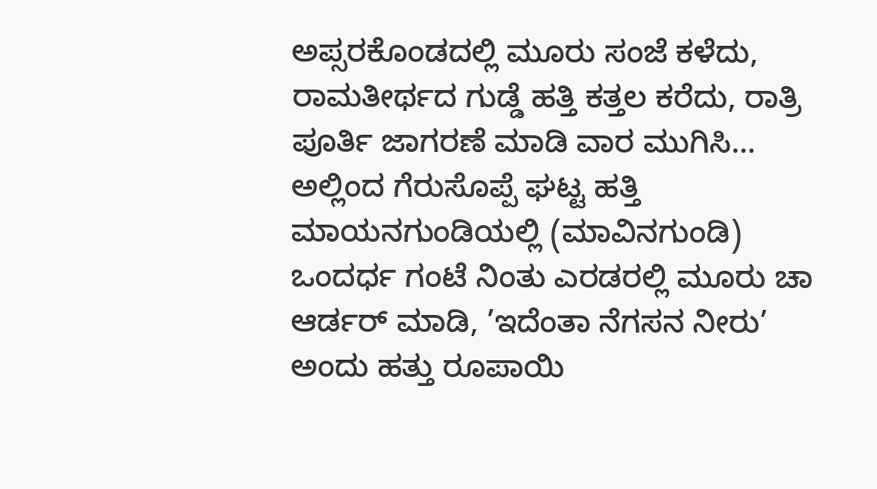ಅಪ್ಸರಕೊಂಡದಲ್ಲಿ ಮೂರು ಸಂಜೆ ಕಳೆದು, ರಾಮತೀರ್ಥದ ಗುಡ್ಡೆ ಹತ್ತಿ ಕತ್ತಲ ಕರೆದು, ರಾತ್ರಿ ಪೂರ್ತಿ ಜಾಗರಣೆ ಮಾಡಿ ವಾರ ಮುಗಿಸಿ… ಅಲ್ಲಿಂದ ಗೆರುಸೊಪ್ಪೆ ಘಟ್ಟ ಹತ್ತಿ ಮಾಯನಗುಂಡಿಯಲ್ಲಿ (ಮಾವಿನಗುಂಡಿ) ಒಂದರ್ಧ ಗಂಟೆ ನಿಂತು ಎರಡರಲ್ಲಿ ಮೂರು ಚಾ ಆರ್ಡರ್ ಮಾಡಿ, ’ಇದೆಂತಾ ನೆಗಸನ ನೀರು’ ಅಂದು ಹತ್ತು ರೂಪಾಯಿ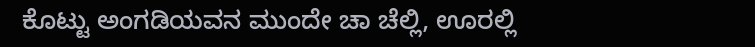ಕೊಟ್ಟು ಅಂಗಡಿಯವನ ಮುಂದೇ ಚಾ ಚೆಲ್ಲಿ, ಊರಲ್ಲಿ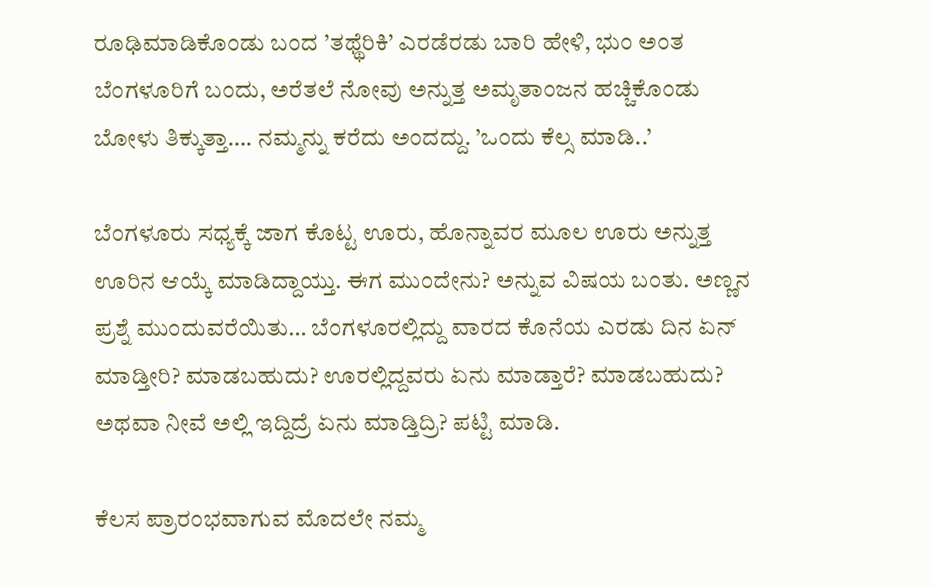ರೂಢಿಮಾಡಿಕೊಂಡು ಬಂದ ’ತಥ್ಥೆರಿಕಿ’ ಎರಡೆರಡು ಬಾರಿ ಹೇಳಿ, ಭುಂ ಅಂತ ಬೆಂಗಳೂರಿಗೆ ಬಂದು, ಅರೆತಲೆ ನೋವು ಅನ್ನುತ್ತ ಅಮೃತಾಂಜನ ಹಚ್ಚಿಕೊಂಡು ಬೋಳು ತಿಕ್ಕುತ್ತಾ…. ನಮ್ಮನ್ನು ಕರೆದು ಅಂದದ್ದು. ’ಒಂದು ಕೆಲ್ಸ ಮಾಡಿ..’

ಬೆಂಗಳೂರು ಸಧ್ಯಕ್ಕೆ ಜಾಗ ಕೊಟ್ಟ ಊರು, ಹೊನ್ನಾವರ ಮೂಲ ಊರು ಅನ್ನುತ್ತ ಊರಿನ ಆಯ್ಕೆ ಮಾಡಿದ್ದಾಯ್ತು. ಈಗ ಮುಂದೇನು? ಅನ್ನುವ ವಿಷಯ ಬಂತು. ಅಣ್ಣನ ಪ್ರಶ್ನೆ ಮುಂದುವರೆಯಿತು… ಬೆಂಗಳೂರಲ್ಲಿದ್ದು ವಾರದ ಕೊನೆಯ ಎರಡು ದಿನ ಏನ್ ಮಾಡ್ತೀರಿ? ಮಾಡಬಹುದು? ಊರಲ್ಲಿದ್ದವರು ಏನು ಮಾಡ್ತಾರೆ? ಮಾಡಬಹುದು? ಅಥವಾ ನೀವೆ ಅಲ್ಲಿ ಇದ್ದಿದ್ರೆ ಏನು ಮಾಡ್ತಿದ್ರಿ? ಪಟ್ಟಿ ಮಾಡಿ.

ಕೆಲಸ ಪ್ರಾರಂಭವಾಗುವ ಮೊದಲೇ ನಮ್ಮ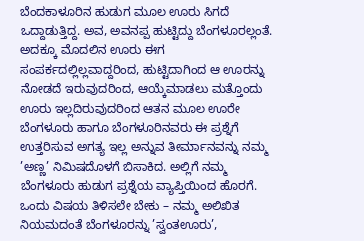ಬೆಂದಕಾಳೂರಿನ ಹುಡುಗ ಮೂಲ ಊರು ಸಿಗದೆ ಒದ್ದಾಡುತ್ತಿದ್ದ. ಅವ, ಅವನಪ್ಪ ಹುಟ್ಟಿದ್ದು ಬೆಂಗಳೂರಲ್ಲಂತೆ. ಅದಕ್ಕೂ ಮೊದಲಿನ ಊರು ಈಗ ಸಂಪರ್ಕದಲ್ಲಿಲ್ಲವಾದ್ದರಿಂದ, ಹುಟ್ಟಿದಾಗಿಂದ ಆ ಊರನ್ನು ನೋಡದೆ ಇರುವುದರಿಂದ, ಆಯ್ಕೆಮಾಡಲು ಮತ್ತೊಂದು ಊರು ಇಲ್ಲದಿರುವುದರಿಂದ ಆತನ ಮೂಲ ಊರೇ ಬೆಂಗಳೂರು ಹಾಗೂ ಬೆಂಗಳೂರಿನವರು ಈ ಪ್ರಶ್ನೆಗೆ ಉತ್ತರಿಸುವ ಅಗತ್ಯ ಇಲ್ಲ ಅನ್ನುವ ತೀರ್ಮಾನವನ್ನು ನಮ್ಮ ’ಅಣ್ಣ’ ನಿಮಿಷದೊಳಗೆ ಬಿಸಾಕಿದ. ಅಲ್ಲಿಗೆ ನಮ್ಮ ಬೆಂಗಳೂರು ಹುಡುಗ ಪ್ರಶ್ನೆಯ ವ್ಯಾಪ್ತಿಯಿಂದ ಹೊರಗೆ. ಒಂದು ವಿಷಯ ತಿಳಿಸಲೇ ಬೇಕು – ನಮ್ಮ ಅಲಿಖಿತ ನಿಯಮದಂತೆ ಬೆಂಗಳೂರನ್ನು ’ಸ್ವಂತಊರು’,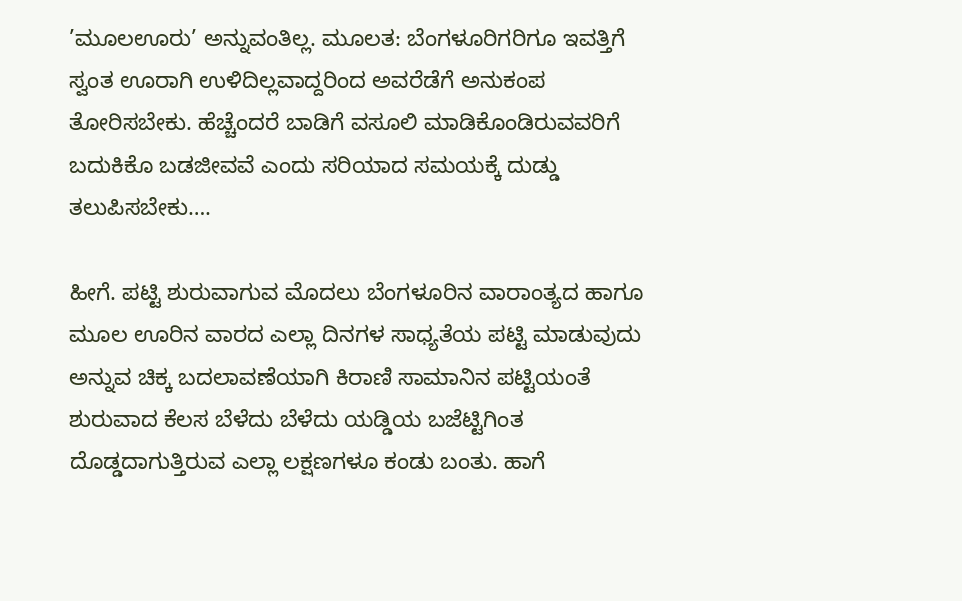’ಮೂಲಊರು’ ಅನ್ನುವಂತಿಲ್ಲ. ಮೂಲತ: ಬೆಂಗಳೂರಿಗರಿಗೂ ಇವತ್ತಿಗೆ ಸ್ವಂತ ಊರಾಗಿ ಉಳಿದಿಲ್ಲವಾದ್ದರಿಂದ ಅವರೆಡೆಗೆ ಅನುಕಂಪ ತೋರಿಸಬೇಕು. ಹೆಚ್ಚೆಂದರೆ ಬಾಡಿಗೆ ವಸೂಲಿ ಮಾಡಿಕೊಂಡಿರುವವರಿಗೆ ಬದುಕಿಕೊ ಬಡಜೀವವೆ ಎಂದು ಸರಿಯಾದ ಸಮಯಕ್ಕೆ ದುಡ್ಡು ತಲುಪಿಸಬೇಕು….

ಹೀಗೆ. ಪಟ್ಟಿ ಶುರುವಾಗುವ ಮೊದಲು ಬೆಂಗಳೂರಿನ ವಾರಾಂತ್ಯದ ಹಾಗೂ ಮೂಲ ಊರಿನ ವಾರದ ಎಲ್ಲಾ ದಿನಗಳ ಸಾಧ್ಯತೆಯ ಪಟ್ಟಿ ಮಾಡುವುದು ಅನ್ನುವ ಚಿಕ್ಕ ಬದಲಾವಣೆಯಾಗಿ ಕಿರಾಣಿ ಸಾಮಾನಿನ ಪಟ್ಟಿಯಂತೆ ಶುರುವಾದ ಕೆಲಸ ಬೆಳೆದು ಬೆಳೆದು ಯಡ್ಡಿಯ ಬಜೆಟ್ಟಿಗಿಂತ ದೊಡ್ಡದಾಗುತ್ತಿರುವ ಎಲ್ಲಾ ಲಕ್ಷಣಗಳೂ ಕಂಡು ಬಂತು. ಹಾಗೆ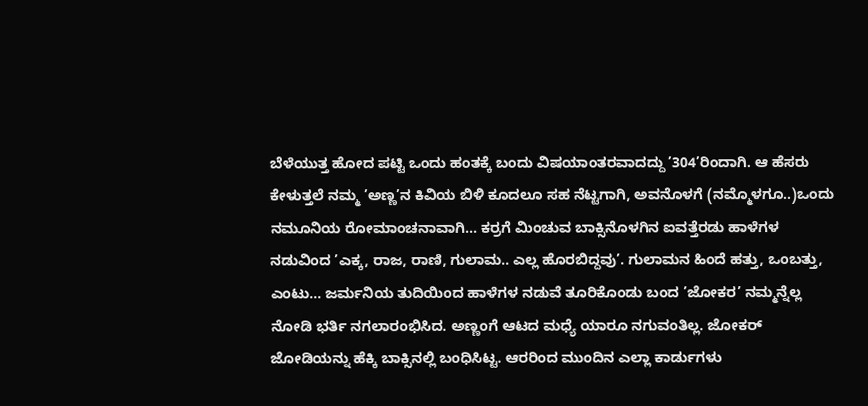ಬೆಳೆಯುತ್ತ ಹೋದ ಪಟ್ಟಿ ಒಂದು ಹಂತಕ್ಕೆ ಬಂದು ವಿಷಯಾಂತರವಾದದ್ದು ’304’ರಿಂದಾಗಿ. ಆ ಹೆಸರು ಕೇಳುತ್ತಲೆ ನಮ್ಮ ’ಅಣ್ಣ’ನ ಕಿವಿಯ ಬಿಳಿ ಕೂದಲೂ ಸಹ ನೆಟ್ಟಗಾಗಿ, ಅವನೊಳಗೆ (ನಮ್ಮೊಳಗೂ..)ಒಂದು ನಮೂನಿಯ ರೋಮಾಂಚನಾವಾಗಿ… ಕರ್ರಗೆ ಮಿಂಚುವ ಬಾಕ್ಸಿನೊಳಗಿನ ಐವತ್ತೆರಡು ಹಾಳೆಗಳ ನಡುವಿಂದ ’ಎಕ್ಕ, ರಾಜ, ರಾಣಿ, ಗುಲಾಮ.. ಎಲ್ಲ ಹೊರಬಿದ್ದವು’. ಗುಲಾಮನ ಹಿಂದೆ ಹತ್ತು, ಒಂಬತ್ತು, ಎಂಟು… ಜರ್ಮನಿಯ ತುದಿಯಿಂದ ಹಾಳೆಗಳ ನಡುವೆ ತೂರಿಕೊಂಡು ಬಂದ ’ಜೋಕರ’ ನಮ್ಮನ್ನೆಲ್ಲ ನೋಡಿ ಭರ್ತಿ ನಗಲಾರಂಭಿಸಿದ. ಅಣ್ಣಂಗೆ ಆಟದ ಮಧ್ಯೆ ಯಾರೂ ನಗುವಂತಿಲ್ಲ. ಜೋಕರ್ ಜೋಡಿಯನ್ನು ಹೆಕ್ಕಿ ಬಾಕ್ಸಿನಲ್ಲಿ ಬಂಧಿಸಿಟ್ಟ. ಆರರಿಂದ ಮುಂದಿನ ಎಲ್ಲಾ ಕಾರ್ಡುಗಳು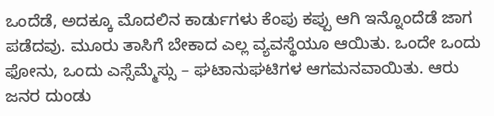ಒಂದೆಡೆ, ಅದಕ್ಕೂ ಮೊದಲಿನ ಕಾರ್ಡುಗಳು ಕೆಂಪು ಕಪ್ಪು ಆಗಿ ಇನ್ನೊಂದೆಡೆ ಜಾಗ ಪಡೆದವು. ಮೂರು ತಾಸಿಗೆ ಬೇಕಾದ ಎಲ್ಲ ವ್ಯವಸ್ಥೆಯೂ ಆಯಿತು. ಒಂದೇ ಒಂದು ಫೋನು, ಒಂದು ಎಸ್ಸೆಮ್ಮೆಸ್ಸು – ಘಟಾನುಘಟಿಗಳ ಆಗಮನವಾಯಿತು. ಆರು ಜನರ ದುಂಡು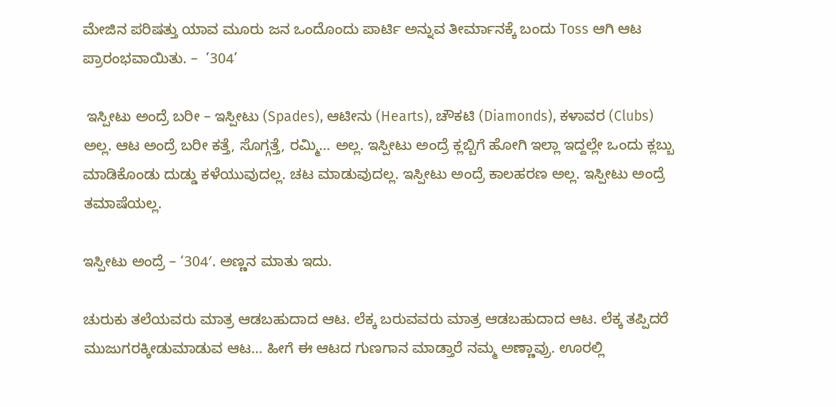ಮೇಜಿನ ಪರಿಷತ್ತು ಯಾವ ಮೂರು ಜನ ಒಂದೊಂದು ಪಾರ್ಟಿ ಅನ್ನುವ ತೀರ್ಮಾನಕ್ಕೆ ಬಂದು Toss ಆಗಿ ಆಟ ಪ್ರಾರಂಭವಾಯಿತು. –  ’304’

 ಇಸ್ಪೀಟು ಅಂದ್ರೆ ಬರೀ – ಇಸ್ಪೀಟು (Spades), ಆಟೀನು (Hearts), ಚೌಕಟಿ (Diamonds), ಕಳಾವರ (Clubs) ಅಲ್ಲ. ಆಟ ಅಂದ್ರೆ ಬರೀ ಕತ್ತೆ, ಸೊಗ್ಗತ್ತೆ, ರಮ್ಮಿ… ಅಲ್ಲ. ಇಸ್ಪೀಟು ಅಂದ್ರೆ ಕ್ಲಬ್ಬಿಗೆ ಹೋಗಿ ಇಲ್ಲಾ ಇದ್ದಲ್ಲೇ ಒಂದು ಕ್ಲಬ್ಬು ಮಾಡಿಕೊಂಡು ದುಡ್ಡು ಕಳೆಯುವುದಲ್ಲ. ಚಟ ಮಾಡುವುದಲ್ಲ. ಇಸ್ಪೀಟು ಅಂದ್ರೆ ಕಾಲಹರಣ ಅಲ್ಲ. ಇಸ್ಪೀಟು ಅಂದ್ರೆ ತಮಾಷೆಯಲ್ಲ.

ಇಸ್ಪೀಟು ಅಂದ್ರೆ – ‘304′. ಅಣ್ಣನ ಮಾತು ಇದು.

ಚುರುಕು ತಲೆಯವರು ಮಾತ್ರ ಆಡಬಹುದಾದ ಆಟ. ಲೆಕ್ಕ ಬರುವವರು ಮಾತ್ರ ಆಡಬಹುದಾದ ಆಟ. ಲೆಕ್ಕ ತಪ್ಪಿದರೆ ಮುಜುಗರಕ್ಕೀಡುಮಾಡುವ ಆಟ… ಹೀಗೆ ಈ ಆಟದ ಗುಣಗಾನ ಮಾಡ್ತಾರೆ ನಮ್ಮ ಅಣ್ಣಾವ್ರು. ಊರಲ್ಲಿ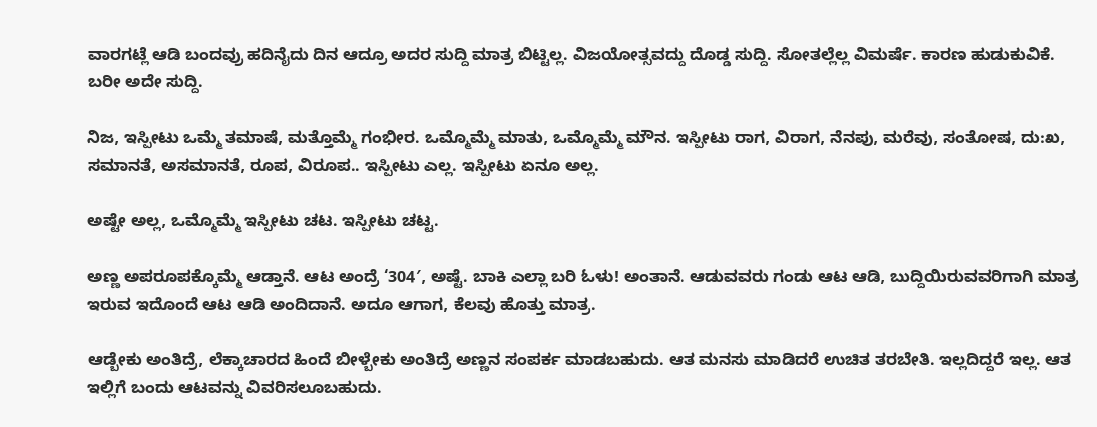ವಾರಗಟ್ಲೆ ಆಡಿ ಬಂದವ್ರು ಹದಿನೈದು ದಿನ ಆದ್ರೂ ಅದರ ಸುದ್ದಿ ಮಾತ್ರ ಬಿಟ್ಟಿಲ್ಲ. ವಿಜಯೋತ್ಸವದ್ದು ದೊಡ್ಡ ಸುದ್ದಿ. ಸೋತಲ್ಲೆಲ್ಲ ವಿಮರ್ಷೆ. ಕಾರಣ ಹುಡುಕುವಿಕೆ. ಬರೀ ಅದೇ ಸುದ್ದಿ.

ನಿಜ, ಇಸ್ಪೀಟು ಒಮ್ಮೆ ತಮಾಷೆ, ಮತ್ತೊಮ್ಮೆ ಗಂಭೀರ. ಒಮ್ಮೊಮ್ಮೆ ಮಾತು, ಒಮ್ಮೊಮ್ಮೆ ಮೌನ. ಇಸ್ಪೀಟು ರಾಗ, ವಿರಾಗ, ನೆನಪು, ಮರೆವು, ಸಂತೋಷ, ದು:ಖ, ಸಮಾನತೆ, ಅಸಮಾನತೆ, ರೂಪ, ವಿರೂಪ.. ಇಸ್ಪೀಟು ಎಲ್ಲ. ಇಸ್ಪೀಟು ಏನೂ ಅಲ್ಲ.

ಅಷ್ಟೇ ಅಲ್ಲ, ಒಮ್ಮೊಮ್ಮೆ ಇಸ್ಪೀಟು ಚಟ. ಇಸ್ಪೀಟು ಚಟ್ಟ.

ಅಣ್ಣ ಅಪರೂಪಕ್ಕೊಮ್ಮೆ ಆಡ್ತಾನೆ. ಆಟ ಅಂದ್ರೆ ‘304′, ಅಷ್ಟೆ. ಬಾಕಿ ಎಲ್ಲಾ ಬರಿ ಓಳು! ಅಂತಾನೆ. ಆಡುವವರು ಗಂಡು ಆಟ ಆಡಿ, ಬುದ್ದಿಯಿರುವವರಿಗಾಗಿ ಮಾತ್ರ ಇರುವ ಇದೊಂದೆ ಆಟ ಆಡಿ ಅಂದಿದಾನೆ. ಅದೂ ಆಗಾಗ, ಕೆಲವು ಹೊತ್ತು ಮಾತ್ರ.

ಆಡ್ಬೇಕು ಅಂತಿದ್ರೆ, ಲೆಕ್ಕಾಚಾರದ ಹಿಂದೆ ಬೀಳ್ಬೇಕು ಅಂತಿದ್ರೆ ಅಣ್ಣನ ಸಂಪರ್ಕ ಮಾಡಬಹುದು. ಆತ ಮನಸು ಮಾಡಿದರೆ ಉಚಿತ ತರಬೇತಿ. ಇಲ್ಲದಿದ್ದರೆ ಇಲ್ಲ. ಆತ ಇಲ್ಲಿಗೆ ಬಂದು ಆಟವನ್ನು ವಿವರಿಸಲೂಬಹುದು.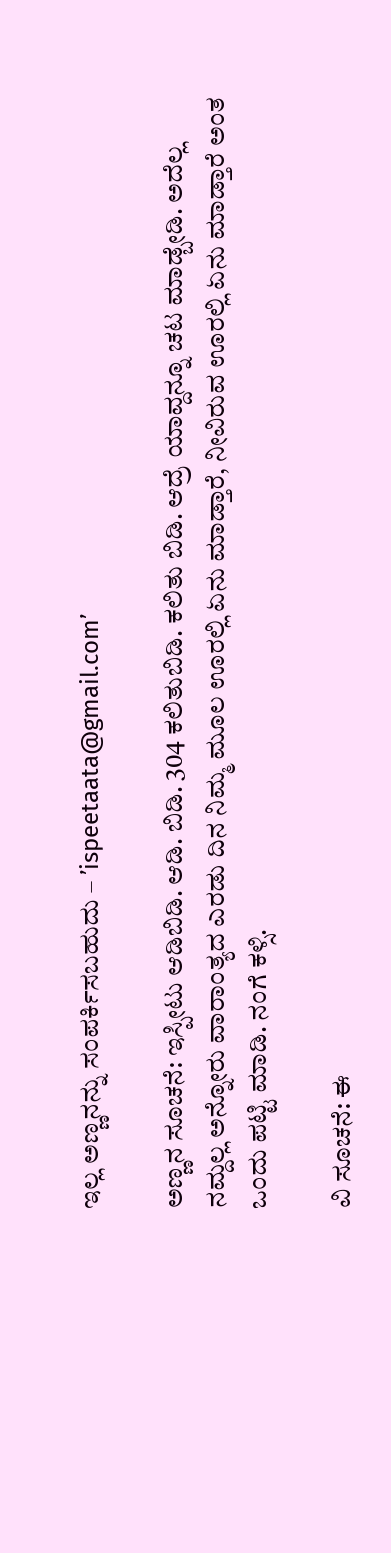ಇಲ್ಲ ಅಣ್ಣನನ್ನು ಸಂಪರ್ಕಿಸಬಹುದು – ’ispeetaata@gmail.com’

ಅಣ್ಣನ ಸೂಚನೆ: ಇಸ್ಪೀಟು ಆಡಿಬಿಡಿ. ಆಡಿ. ಬಿಡಿ. 304 ಕಲಿತುಬಿಡಿ. ಕಲಿತು ಬಿಡಿ. ಆದ್ರೆ ಯಾವ್ದನ್ನೂ ಚಟ ಮಾಡ್ಬೇಡಿ. ಅದೆಲ್ಲ ನಮ್ದಲ್ಲ ಅನ್ನೋರು ವಾರಾಂತ್ಯದ ಎರಡು ದಿನ ನಿಮ್ಮ ಮೂಲ ಊರಲ್ಲಿ ಏನು ಮಾಡ್ತಾರೆ, ನೀವಿರುವ ಊರಲ್ಲಿ ಏನು ಮಾಡ್ತಾರೆ ಅಂತ ಒಂದು ಪಟ್ಟಿ ಮಾಡಿ. ನಂಗೆ ಕಳ್ಸಿ.

ವಿ ಸೂಚನೆ: ಈ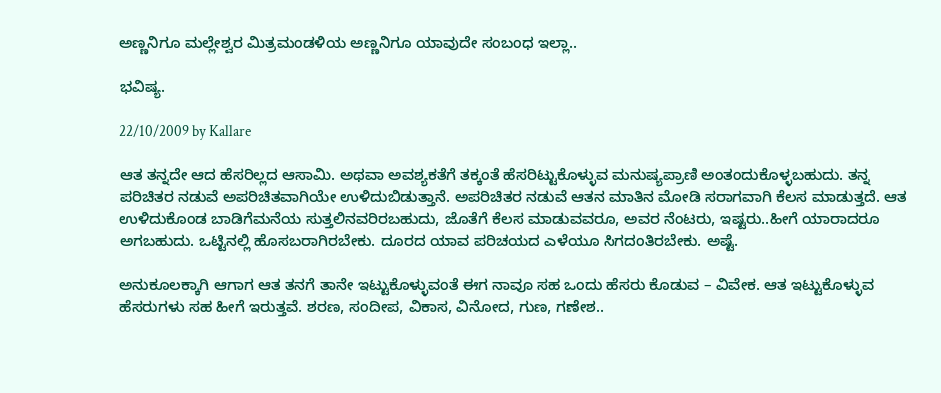ಅಣ್ಣನಿಗೂ ಮಲ್ಲೇಶ್ವರ ಮಿತ್ರಮಂಡಳಿಯ ಅಣ್ಣನಿಗೂ ಯಾವುದೇ ಸಂಬಂಧ ಇಲ್ಲಾ..

ಭವಿಷ್ಯ.

22/10/2009 by Kallare

ಆತ ತನ್ನದೇ ಆದ ಹೆಸರಿಲ್ಲದ ಆಸಾಮಿ. ಅಥವಾ ಅವಶ್ಯಕತೆಗೆ ತಕ್ಕಂತೆ ಹೆಸರಿಟ್ಟುಕೊಳ್ಳುವ ಮನುಷ್ಯಪ್ರಾಣಿ ಅಂತಂದುಕೊಳ್ಳಬಹುದು. ತನ್ನ ಪರಿಚಿತರ ನಡುವೆ ಅಪರಿಚಿತವಾಗಿಯೇ ಉಳಿದುಬಿಡುತ್ತಾನೆ. ಅಪರಿಚಿತರ ನಡುವೆ ಆತನ ಮಾತಿನ ಮೋಡಿ ಸರಾಗವಾಗಿ ಕೆಲಸ ಮಾಡುತ್ತದೆ. ಆತ ಉಳಿದುಕೊಂಡ ಬಾಡಿಗೆಮನೆಯ ಸುತ್ತಲಿನವರಿರಬಹುದು, ಜೊತೆಗೆ ಕೆಲಸ ಮಾಡುವವರೂ, ಅವರ ನೆಂಟರು, ಇಷ್ಟರು..ಹೀಗೆ ಯಾರಾದರೂ ಅಗಬಹುದು. ಒಟ್ಟಿನಲ್ಲಿ ಹೊಸಬರಾಗಿರಬೇಕು. ದೂರದ ಯಾವ ಪರಿಚಯದ ಎಳೆಯೂ ಸಿಗದಂತಿರಬೇಕು. ಅಷ್ಟೆ.

ಅನುಕೂಲಕ್ಕಾಗಿ ಆಗಾಗ ಆತ ತನಗೆ ತಾನೇ ಇಟ್ಟುಕೊಳ್ಳುವಂತೆ ಈಗ ನಾವೂ ಸಹ ಒಂದು ಹೆಸರು ಕೊಡುವ – ವಿವೇಕ. ಆತ ಇಟ್ಟುಕೊಳ್ಳುವ ಹೆಸರುಗಳು ಸಹ ಹೀಗೆ ಇರುತ್ತವೆ. ಶರಣ, ಸಂದೀಪ, ವಿಕಾಸ, ವಿನೋದ, ಗುಣ, ಗಣೇಶ..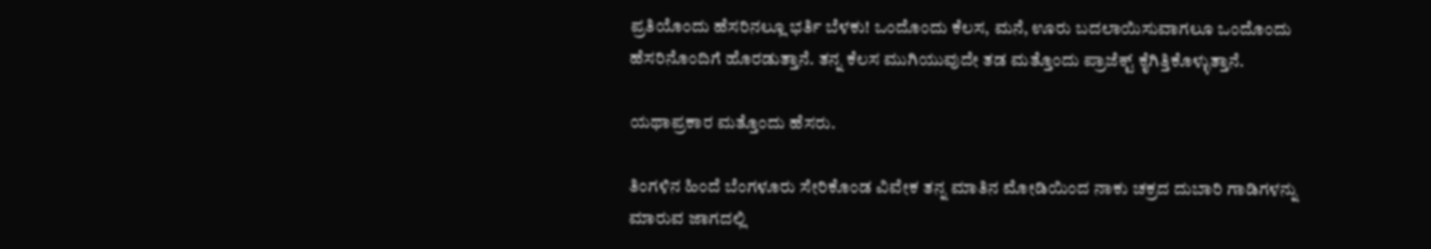ಪ್ರತಿಯೊಂದು ಹೆಸರಿನಲ್ಲೂ ಭರ್ತಿ ಬೆಳಕು! ಒಂದೊಂದು ಕೆಲಸ, ಮನೆ, ಊರು ಬದಲಾಯಿಸುವಾಗಲೂ ಒಂದೊಂದು ಹೆಸರಿನೊಂದಿಗೆ ಹೊರಡುತ್ತಾನೆ. ತನ್ನ ಕೆಲಸ ಮುಗಿಯುವುದೇ ತಡ ಮತ್ತೊಂದು ಪ್ರಾಜೆಕ್ಟ್ ಕೈಗಿತ್ತಿಕೊಳ್ಳುತ್ತಾನೆ.

ಯಥಾಪ್ರಕಾರ ಮತ್ತೊಂದು ಹೆಸರು.

ತಿಂಗಳಿನ ಹಿಂದೆ ಬೆಂಗಳೂರು ಸೇರಿಕೊಂಡ ವಿವೇಕ ತನ್ನ ಮಾತಿನ ಮೋಡಿಯಿಂದ ನಾಕು ಚಕ್ರದ ದುಬಾರಿ ಗಾಡಿಗಳನ್ನು ಮಾರುವ ಜಾಗದಲ್ಲಿ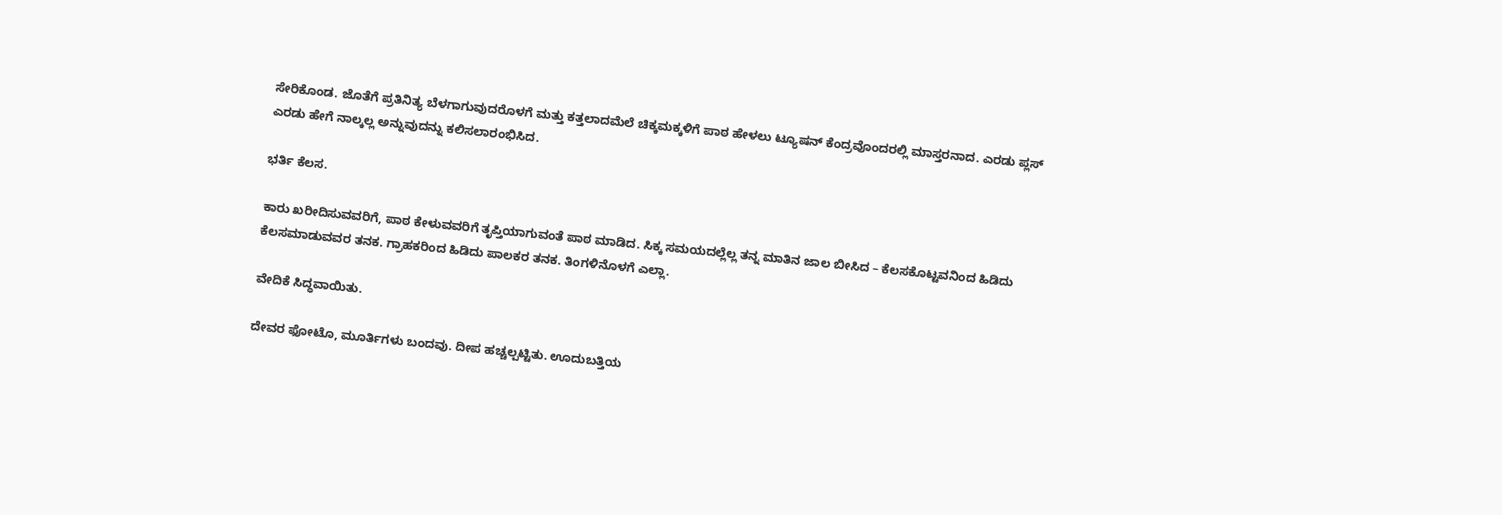ಸೇರಿಕೊಂಡ. ಜೊತೆಗೆ ಪ್ರತಿನಿತ್ಯ ಬೆಳಗಾಗುವುದರೊಳಗೆ ಮತ್ತು ಕತ್ತಲಾದಮೆಲೆ ಚಿಕ್ಕಮಕ್ಕಳಿಗೆ ಪಾಠ ಹೇಳಲು ಟ್ಯೂಷನ್ ಕೆಂದ್ರವೊಂದರಲ್ಲಿ ಮಾಸ್ತರನಾದ. ಎರಡು ಪ್ಲಸ್ ಎರಡು ಹೇಗೆ ನಾಲ್ಕಲ್ಲ ಅನ್ನುವುದನ್ನು ಕಲಿಸಲಾರಂಭಿಸಿದ.

ಭರ್ತಿ ಕೆಲಸ.

ಕಾರು ಖರೀದಿಸುವವರಿಗೆ, ಪಾಠ ಕೇಳುವವರಿಗೆ ತೃಪ್ತಿಯಾಗುವಂತೆ ಪಾಠ ಮಾಡಿದ. ಸಿಕ್ಕ ಸಮಯದಲ್ಲೆಲ್ಲ ತನ್ನ ಮಾತಿನ ಜಾಲ ಬೀಸಿದ – ಕೆಲಸಕೊಟ್ಟವನಿಂದ ಹಿಡಿದು ಕೆಲಸಮಾಡುವವರ ತನಕ. ಗ್ರಾಹಕರಿಂದ ಹಿಡಿದು ಪಾಲಕರ ತನಕ. ತಿಂಗಳಿನೊಳಗೆ ಎಲ್ಲಾ.

ವೇದಿಕೆ ಸಿದ್ಧವಾಯಿತು.

ದೇವರ ಫೋಟೊ, ಮೂರ್ತಿಗಳು ಬಂದವು. ದೀಪ ಹಚ್ಚಲ್ಪಟ್ಟಿತು. ಊದುಬತ್ತಿಯ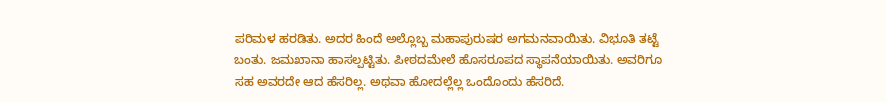ಪರಿಮಳ ಹರಡಿತು. ಅದರ ಹಿಂದೆ ಅಲ್ಲೊಬ್ಬ ಮಹಾಪುರುಷರ ಅಗಮನವಾಯಿತು. ವಿಭೂತಿ ತಟ್ಟೆ ಬಂತು. ಜಮಖಾನಾ ಹಾಸಲ್ಪಟ್ಟಿತು. ಪೀಠದಮೇಲೆ ಹೊಸರೂಪದ ಸ್ಥಾಪನೆಯಾಯಿತು. ಅವರಿಗೂ ಸಹ ಅವರದೇ ಆದ ಹೆಸರಿಲ್ಲ. ಅಥವಾ ಹೋದಲ್ಲೆಲ್ಲ ಒಂದೊಂದು ಹೆಸರಿದೆ.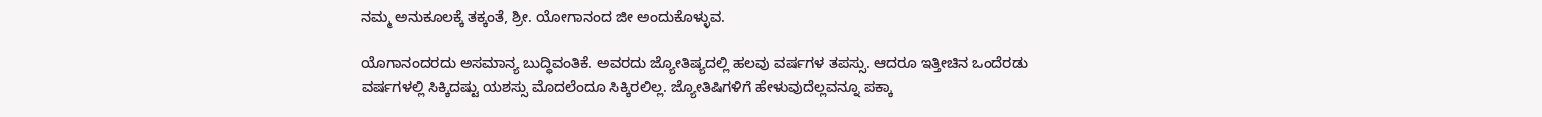ನಮ್ಮ ಅನುಕೂಲಕ್ಕೆ ತಕ್ಕಂತೆ, ಶ್ರೀ. ಯೋಗಾನಂದ ಜೀ ಅಂದುಕೊಳ್ಳುವ.

ಯೊಗಾನಂದರದು ಅಸಮಾನ್ಯ ಬುದ್ಧಿವಂತಿಕೆ. ಅವರದು ಜ್ಯೋತಿಷ್ಯದಲ್ಲಿ ಹಲವು ವರ್ಷಗಳ ತಪಸ್ಸು. ಆದರೂ ಇತ್ತೀಚಿನ ಒಂದೆರಡು ವರ್ಷಗಳಲ್ಲಿ ಸಿಕ್ಕಿದಷ್ಟು ಯಶಸ್ಸು ಮೊದಲೆಂದೂ ಸಿಕ್ಕಿರಲಿಲ್ಲ. ಜ್ಯೋತಿಷಿಗಳಿಗೆ ಹೇಳುವುದೆಲ್ಲವನ್ನೂ ಪಕ್ಕಾ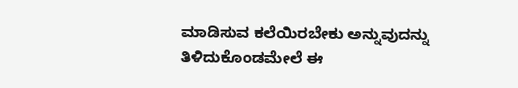ಮಾಡಿಸುವ ಕಲೆಯಿರಬೇಕು ಅನ್ನುವುದನ್ನು ತಿಳಿದುಕೊಂಡಮೇಲೆ ಈ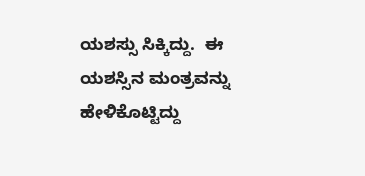ಯಶಸ್ಸು ಸಿಕ್ಕಿದ್ದು.  ಈ ಯಶಸ್ಸಿನ ಮಂತ್ರವನ್ನು ಹೇಳಿಕೊಟ್ಟಿದ್ದು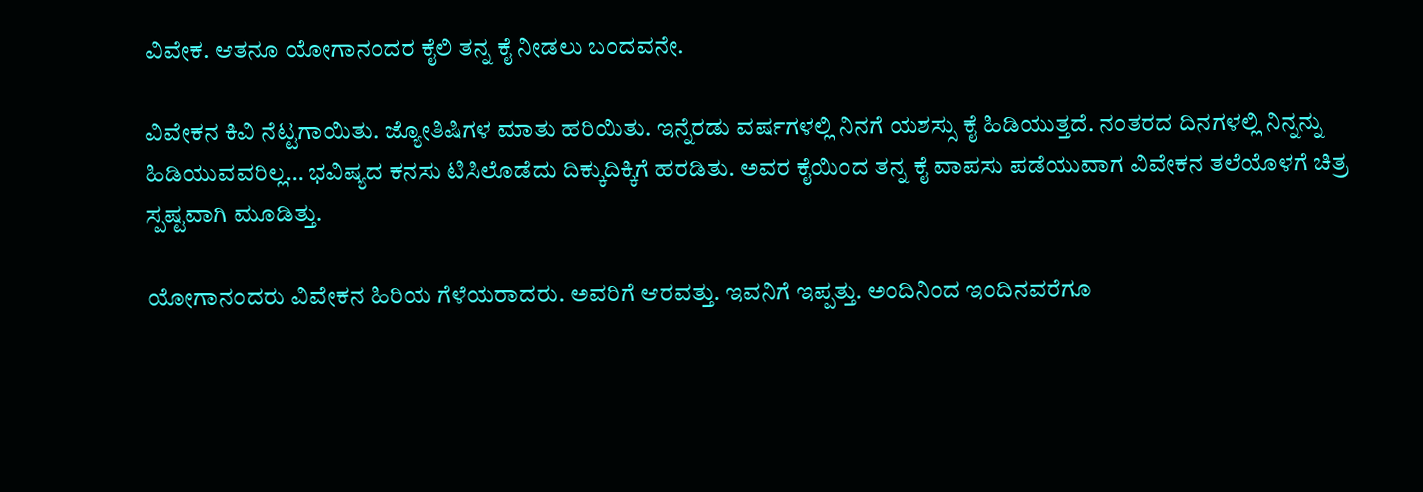ವಿವೇಕ. ಆತನೂ ಯೋಗಾನಂದರ ಕೈಲಿ ತನ್ನ ಕೈ ನೀಡಲು ಬಂದವನೇ.

ವಿವೇಕನ ಕಿವಿ ನೆಟ್ಟಗಾಯಿತು. ಜ್ಯೋತಿಷಿಗಳ ಮಾತು ಹರಿಯಿತು. ಇನ್ನೆರಡು ವರ್ಷಗಳಲ್ಲಿ ನಿನಗೆ ಯಶಸ್ಸು ಕೈ ಹಿಡಿಯುತ್ತದೆ. ನಂತರದ ದಿನಗಳಲ್ಲಿ ನಿನ್ನನ್ನು ಹಿಡಿಯುವವರಿಲ್ಲ… ಭವಿಷ್ಯದ ಕನಸು ಟಿಸಿಲೊಡೆದು ದಿಕ್ಕುದಿಕ್ಕಿಗೆ ಹರಡಿತು. ಅವರ ಕೈಯಿಂದ ತನ್ನ ಕೈ ವಾಪಸು ಪಡೆಯುವಾಗ ವಿವೇಕನ ತಲೆಯೊಳಗೆ ಚಿತ್ರ ಸ್ಪಷ್ಟವಾಗಿ ಮೂಡಿತ್ತು.

ಯೋಗಾನಂದರು ವಿವೇಕನ ಹಿರಿಯ ಗೆಳೆಯರಾದರು. ಅವರಿಗೆ ಆರವತ್ತು. ಇವನಿಗೆ ಇಪ್ಪತ್ತು. ಅಂದಿನಿಂದ ಇಂದಿನವರೆಗೂ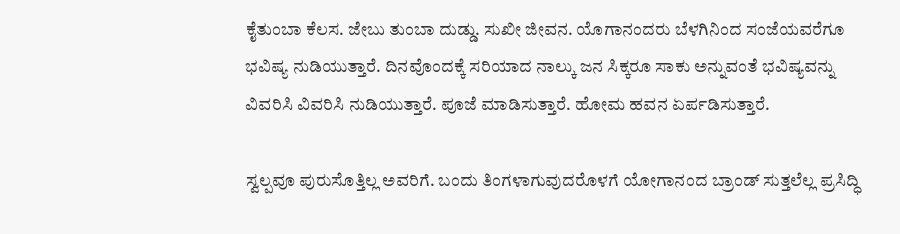ಕೈತುಂಬಾ ಕೆಲಸ. ಜೇಬು ತುಂಬಾ ದುಡ್ಡು. ಸುಖೀ ಜೀವನ. ಯೊಗಾನಂದರು ಬೆಳಗಿನಿಂದ ಸಂಜೆಯವರೆಗೂ ಭವಿಷ್ಯ ನುಡಿಯುತ್ತಾರೆ. ದಿನವೊಂದಕ್ಕೆ ಸರಿಯಾದ ನಾಲ್ಕು ಜನ ಸಿಕ್ಕರೂ ಸಾಕು ಅನ್ನುವಂತೆ ಭವಿಷ್ಯವನ್ನು ವಿವರಿಸಿ ವಿವರಿಸಿ ನುಡಿಯುತ್ತಾರೆ. ಪೂಜೆ ಮಾಡಿಸುತ್ತಾರೆ. ಹೋಮ ಹವನ ಏರ್ಪಡಿಸುತ್ತಾರೆ.

ಸ್ವಲ್ಪವೂ ಪುರುಸೊತ್ತಿಲ್ಲ ಅವರಿಗೆ. ಬಂದು ತಿಂಗಳಾಗುವುದರೊಳಗೆ ಯೋಗಾನಂದ ಬ್ರಾಂಡ್ ಸುತ್ತಲೆಲ್ಲ ಪ್ರಸಿದ್ಧಿ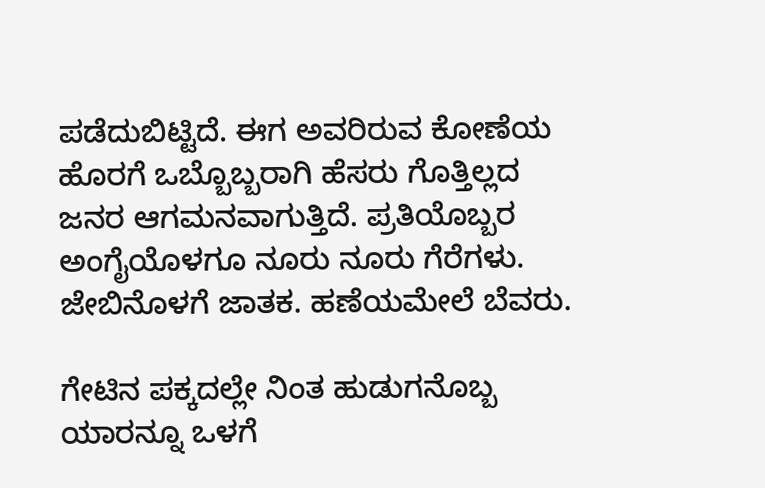ಪಡೆದುಬಿಟ್ಟಿದೆ. ಈಗ ಅವರಿರುವ ಕೋಣೆಯ ಹೊರಗೆ ಒಬ್ಬೊಬ್ಬರಾಗಿ ಹೆಸರು ಗೊತ್ತಿಲ್ಲದ ಜನರ ಆಗಮನವಾಗುತ್ತಿದೆ. ಪ್ರತಿಯೊಬ್ಬರ ಅಂಗೈಯೊಳಗೂ ನೂರು ನೂರು ಗೆರೆಗಳು. ಜೇಬಿನೊಳಗೆ ಜಾತಕ. ಹಣೆಯಮೇಲೆ ಬೆವರು.

ಗೇಟಿನ ಪಕ್ಕದಲ್ಲೇ ನಿಂತ ಹುಡುಗನೊಬ್ಬ ಯಾರನ್ನೂ ಒಳಗೆ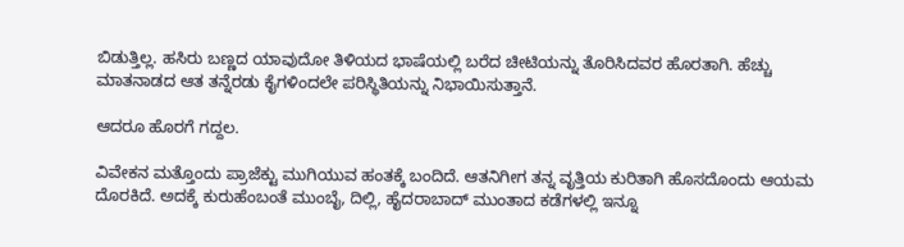ಬಿಡುತ್ತಿಲ್ಲ. ಹಸಿರು ಬಣ್ಣದ ಯಾವುದೋ ತಿಳಿಯದ ಭಾಷೆಯಲ್ಲಿ ಬರೆದ ಚೀಟಿಯನ್ನು ತೊರಿಸಿದವರ ಹೊರತಾಗಿ. ಹೆಚ್ಚು ಮಾತನಾಡದ ಆತ ತನ್ನೆರಡು ಕೈಗಳಿಂದಲೇ ಪರಿಸ್ಥಿತಿಯನ್ನು ನಿಭಾಯಿಸುತ್ತಾನೆ.

ಆದರೂ ಹೊರಗೆ ಗದ್ದಲ.

ವಿವೇಕನ ಮತ್ತೊಂದು ಪ್ರಾಜೆಕ್ಟು ಮುಗಿಯುವ ಹಂತಕ್ಕೆ ಬಂದಿದೆ. ಆತನಿಗೀಗ ತನ್ನ ವೃತ್ತಿಯ ಕುರಿತಾಗಿ ಹೊಸದೊಂದು ಆಯಮ ದೊರಕಿದೆ. ಅದಕ್ಕೆ ಕುರುಹೆಂಬಂತೆ ಮುಂಬೈ, ದಿಲ್ಲಿ, ಹೈದರಾಬಾದ್ ಮುಂತಾದ ಕಡೆಗಳಲ್ಲಿ ಇನ್ನೂ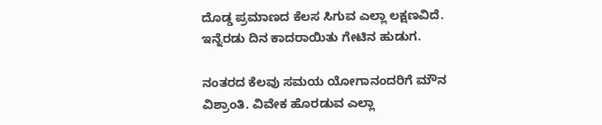ದೊಡ್ಡ ಪ್ರಮಾಣದ ಕೆಲಸ ಸಿಗುವ ಎಲ್ಲಾ ಲಕ್ಷಣವಿದೆ. ಇನ್ನೆರಡು ದಿನ ಕಾದರಾಯಿತು ಗೇಟಿನ ಹುಡುಗ.

ನಂತರದ ಕೆಲವು ಸಮಯ ಯೋಗಾನಂದರಿಗೆ ಮೌನ ವಿಶ್ರಾಂತಿ. ವಿವೇಕ ಹೊರಡುವ ಎಲ್ಲಾ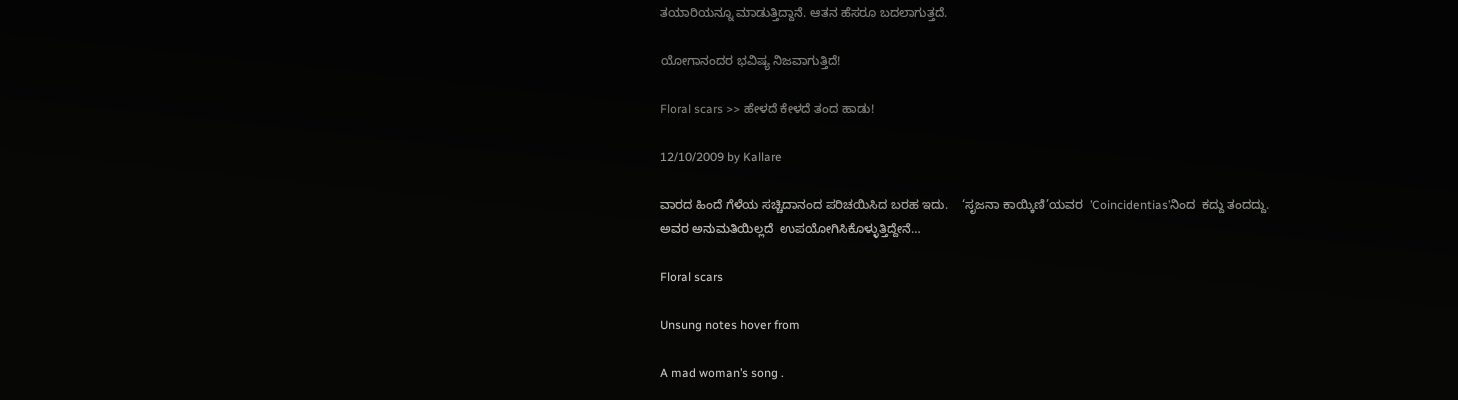ತಯಾರಿಯನ್ನೂ ಮಾಡುತ್ತಿದ್ದಾನೆ. ಆತನ ಹೆಸರೂ ಬದಲಾಗುತ್ತದೆ.

ಯೋಗಾನಂದರ ಭವಿಷ್ಯ ನಿಜವಾಗುತ್ತಿದೆ!

Floral scars >> ಹೇಳದೆ ಕೇಳದೆ ತಂದ ಹಾಡು!

12/10/2009 by Kallare

ವಾರದ ಹಿಂದೆ ಗೆಳೆಯ ಸಚ್ಚಿದಾನಂದ ಪರಿಚಯಿಸಿದ ಬರಹ ಇದು.    ‘ಸೃಜನಾ ಕಾಯ್ಕಿಣಿ’ಯವರ  ’Coincidentias’ನಿಂದ  ಕದ್ದು ತಂದದ್ದು.   ಅವರ ಅನುಮತಿಯಿಲ್ಲದೆ  ಉಪಯೋಗಿಸಿಕೊಳ್ಳುತ್ತಿದ್ದೇನೆ…

Floral scars

Unsung notes hover from

A mad woman’s song .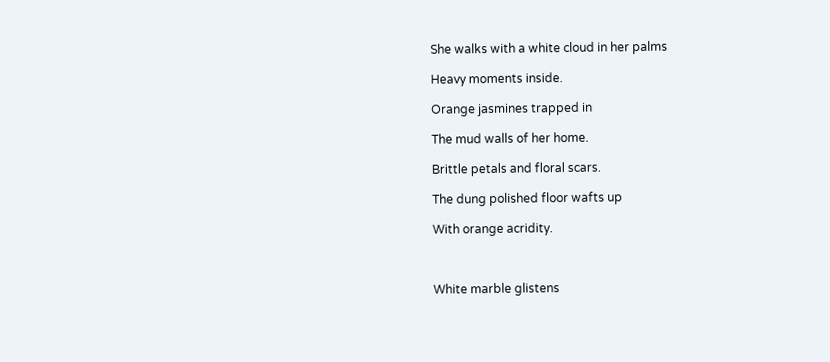She walks with a white cloud in her palms

Heavy moments inside.

Orange jasmines trapped in

The mud walls of her home.

Brittle petals and floral scars.

The dung polished floor wafts up

With orange acridity.



White marble glistens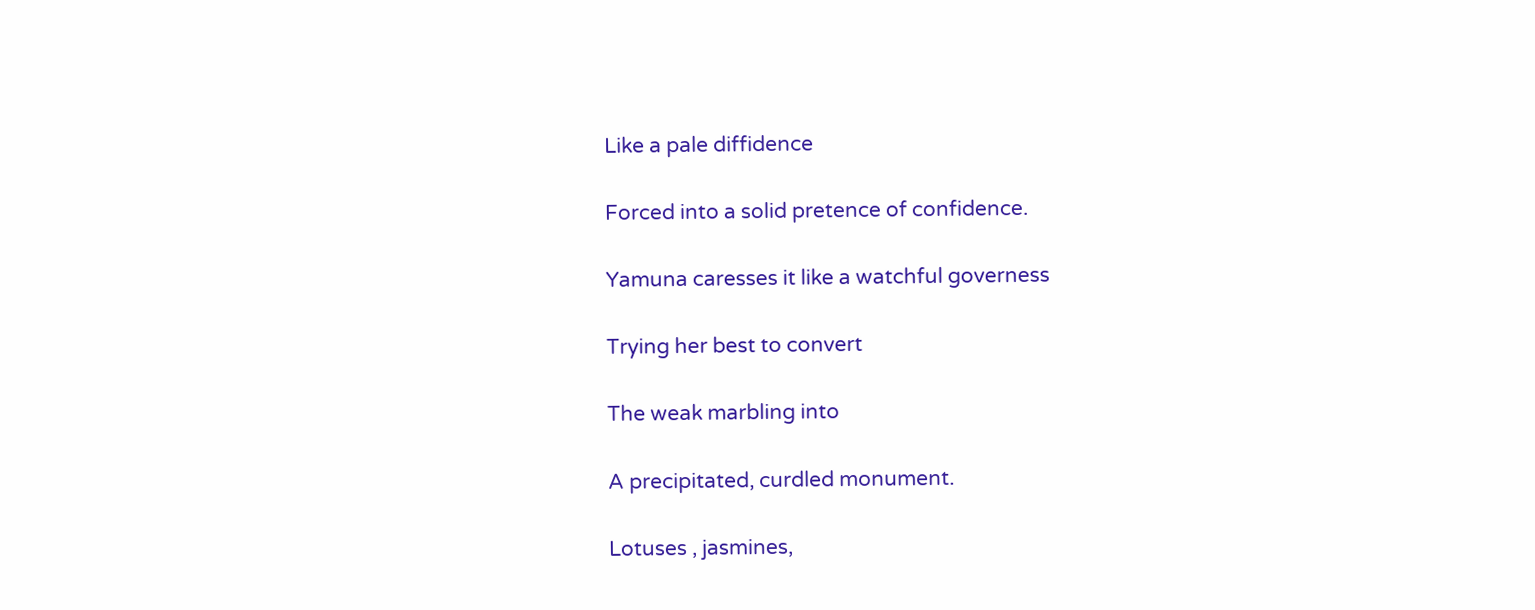Like a pale diffidence

Forced into a solid pretence of confidence.

Yamuna caresses it like a watchful governess

Trying her best to convert

The weak marbling into

A precipitated, curdled monument.

Lotuses , jasmines,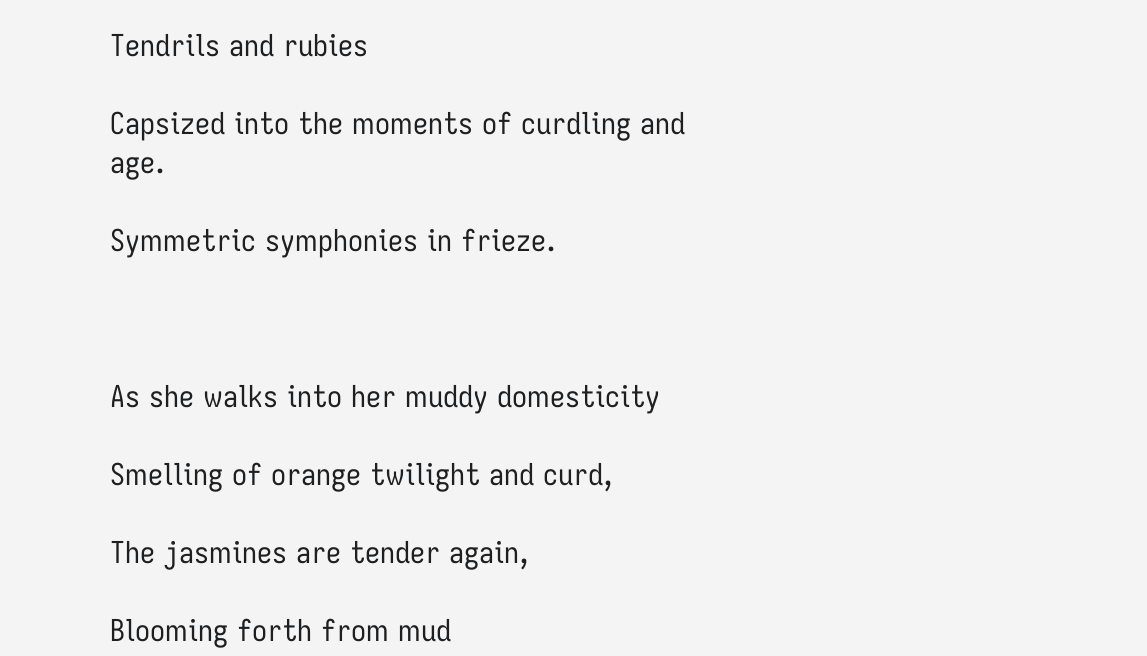Tendrils and rubies

Capsized into the moments of curdling and age.

Symmetric symphonies in frieze.



As she walks into her muddy domesticity

Smelling of orange twilight and curd,

The jasmines are tender again,

Blooming forth from mud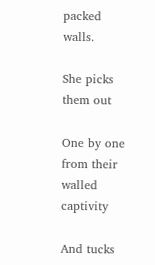packed walls.

She picks them out

One by one from their walled captivity

And tucks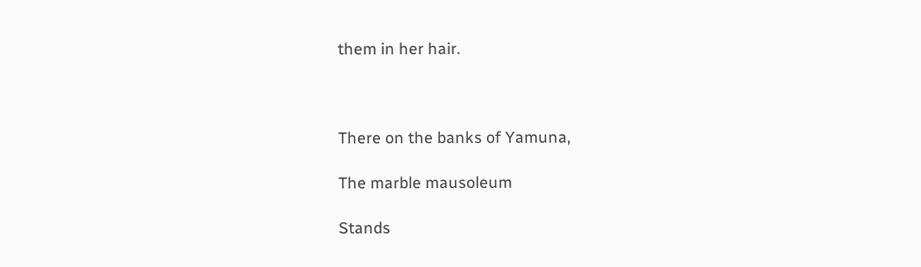them in her hair.



There on the banks of Yamuna,

The marble mausoleum

Stands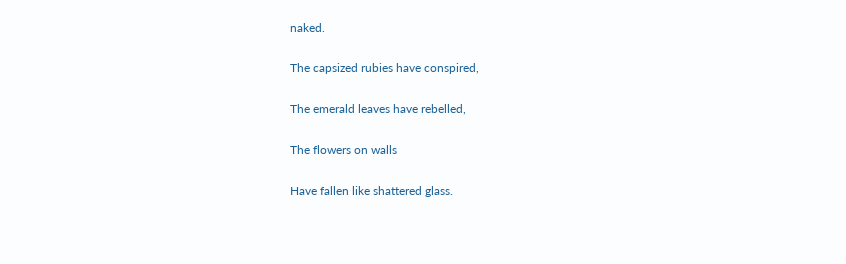naked.

The capsized rubies have conspired,

The emerald leaves have rebelled,

The flowers on walls

Have fallen like shattered glass.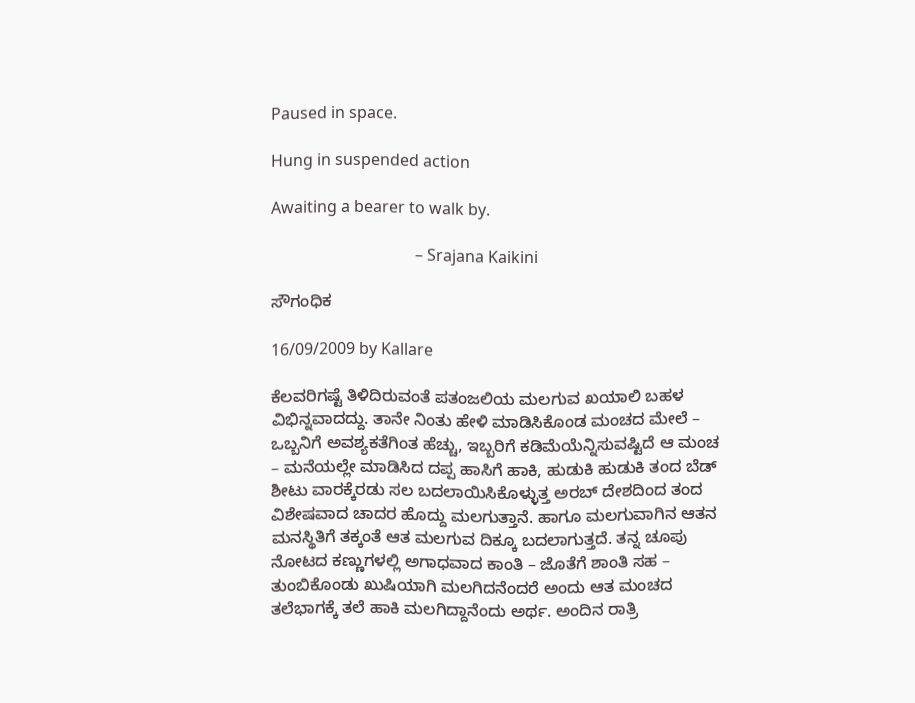Paused in space.

Hung in suspended action

Awaiting a bearer to walk by.

                                    – Srajana Kaikini

ಸೌಗಂಧಿಕ

16/09/2009 by Kallare

ಕೆಲವರಿಗಷ್ಟೆ ತಿಳಿದಿರುವಂತೆ ಪತಂಜಲಿಯ ಮಲಗುವ ಖಯಾಲಿ ಬಹಳ ವಿಭಿನ್ನವಾದದ್ದು. ತಾನೇ ನಿಂತು ಹೇಳಿ ಮಾಡಿಸಿಕೊಂಡ ಮಂಚದ ಮೇಲೆ – ಒಬ್ಬನಿಗೆ ಅವಶ್ಯಕತೆಗಿಂತ ಹೆಚ್ಚು, ಇಬ್ಬರಿಗೆ ಕಡಿಮೆಯೆನ್ನಿಸುವಷ್ಟಿದೆ ಆ ಮಂಚ – ಮನೆಯಲ್ಲೇ ಮಾಡಿಸಿದ ದಪ್ಪ ಹಾಸಿಗೆ ಹಾಕಿ, ಹುಡುಕಿ ಹುಡುಕಿ ತಂದ ಬೆಡ್ ಶೀಟು ವಾರಕ್ಕೆರಡು ಸಲ ಬದಲಾಯಿಸಿಕೊಳ್ಳುತ್ತ ಅರಬ್ ದೇಶದಿಂದ ತಂದ ವಿಶೇಷವಾದ ಚಾದರ ಹೊದ್ದು ಮಲಗುತ್ತಾನೆ. ಹಾಗೂ ಮಲಗುವಾಗಿನ ಆತನ ಮನಸ್ಥಿತಿಗೆ ತಕ್ಕಂತೆ ಆತ ಮಲಗುವ ದಿಕ್ಕೂ ಬದಲಾಗುತ್ತದೆ. ತನ್ನ ಚೂಪು ನೋಟದ ಕಣ್ಣುಗಳಲ್ಲಿ ಅಗಾಧವಾದ ಕಾಂತಿ – ಜೊತೆಗೆ ಶಾಂತಿ ಸಹ – ತುಂಬಿಕೊಂಡು ಖುಷಿಯಾಗಿ ಮಲಗಿದನೆಂದರೆ ಅಂದು ಆತ ಮಂಚದ ತಲೆಭಾಗಕ್ಕೆ ತಲೆ ಹಾಕಿ ಮಲಗಿದ್ದಾನೆಂದು ಅರ್ಥ. ಅಂದಿನ ರಾತ್ರಿ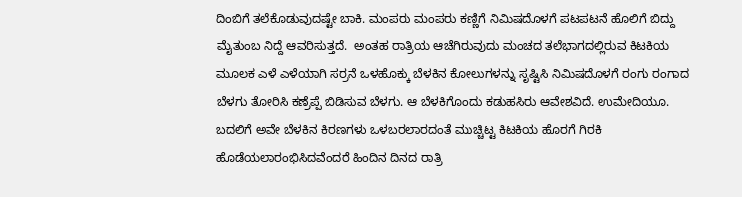ದಿಂಬಿಗೆ ತಲೆಕೊಡುವುದಷ್ಟೇ ಬಾಕಿ. ಮಂಪರು ಮಂಪರು ಕಣ್ಣಿಗೆ ನಿಮಿಷದೊಳಗೆ ಪಟಪಟನೆ ಹೊಲಿಗೆ ಬಿದ್ದು ಮೈತುಂಬ ನಿದ್ದೆ ಆವರಿಸುತ್ತದೆ.  ಅಂತಹ ರಾತ್ರಿಯ ಆಚೆಗಿರುವುದು ಮಂಚದ ತಲೆಭಾಗದಲ್ಲಿರುವ ಕಿಟಕಿಯ ಮೂಲಕ ಎಳೆ ಎಳೆಯಾಗಿ ಸರ್ರನೆ ಒಳಹೊಕ್ಕು ಬೆಳಕಿನ ಕೋಲುಗಳನ್ನು ಸೃಷ್ಟಿಸಿ ನಿಮಿಷದೊಳಗೆ ರಂಗು ರಂಗಾದ ಬೆಳಗು ತೋರಿಸಿ ಕಣ್ರೆಪ್ಪೆ ಬಿಡಿಸುವ ಬೆಳಗು. ಆ ಬೆಳಕಿಗೊಂದು ಕಡುಹಸಿರು ಆವೇಶವಿದೆ. ಉಮೇದಿಯೂ. ಬದಲಿಗೆ ಅವೇ ಬೆಳಕಿನ ಕಿರಣಗಳು ಒಳಬರಲಾರದಂತೆ ಮುಚ್ಚಿಟ್ಟ ಕಿಟಕಿಯ ಹೊರಗೆ ಗಿರಕಿ ಹೊಡೆಯಲಾರಂಭಿಸಿದವೆಂದರೆ ಹಿಂದಿನ ದಿನದ ರಾತ್ರಿ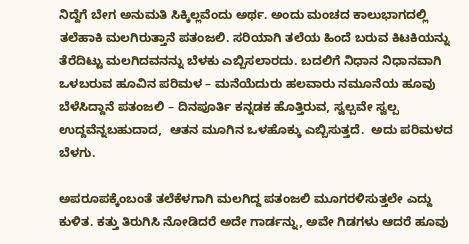ನಿದ್ದೆಗೆ ಬೇಗ ಅನುಮತಿ ಸಿಕ್ಕಿಲ್ಲವೆಂದು ಅರ್ಥ. ಅಂದು ಮಂಚದ ಕಾಲುಭಾಗದಲ್ಲಿ ತಲೆಹಾಕಿ ಮಲಗಿರುತ್ತಾನೆ ಪತಂಜಲಿ. ಸರಿಯಾಗಿ ತಲೆಯ ಹಿಂದೆ ಬರುವ ಕಿಟಕಿಯನ್ನು ತೆರೆದಿಟ್ಟು ಮಲಗಿದವನನ್ನು ಬೆಳಕು ಎಬ್ಬಿಸಲಾರದು. ಬದಲಿಗೆ ನಿಧಾನ ನಿಧಾನವಾಗಿ ಒಳಬರುವ ಹೂವಿನ ಪರಿಮಳ – ಮನೆಯೆದುರು ಹಲವಾರು ನಮೂನೆಯ ಹೂವು ಬೆಳೆಸಿದ್ದಾನೆ ಪತಂಜಲಿ – ದಿನಪೂರ್ತಿ ಕನ್ನಡಕ ಹೊತ್ತಿರುವ, ಸ್ವಲ್ಪವೇ ಸ್ವಲ್ಪ ಉದ್ದವೆನ್ನಬಹುದಾದ,  ಆತನ ಮೂಗಿನ ಒಳಹೊಕ್ಕು ಎಬ್ಬಿಸುತ್ತದೆ.  ಅದು ಪರಿಮಳದ ಬೆಳಗು.

ಅಪರೂಪಕ್ಕೆಂಬಂತೆ ತಲೆಕೆಳಗಾಗಿ ಮಲಗಿದ್ದ ಪತಂಜಲಿ ಮೂಗರಳಿಸುತ್ತಲೇ ಎದ್ದು ಕುಳಿತ. ಕತ್ತು ತಿರುಗಿಸಿ ನೋಡಿದರೆ ಅದೇ ಗಾರ್ಡನ್ನು, ಅವೇ ಗಿಡಗಳು ಆದರೆ ಹೂವು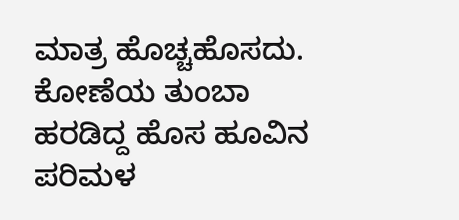ಮಾತ್ರ ಹೊಚ್ಚಹೊಸದು. ಕೋಣೆಯ ತುಂಬಾ ಹರಡಿದ್ದ ಹೊಸ ಹೂವಿನ ಪರಿಮಳ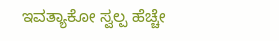ಇವತ್ಯಾಕೋ ಸ್ವಲ್ಪ ಹೆಚ್ಚೇ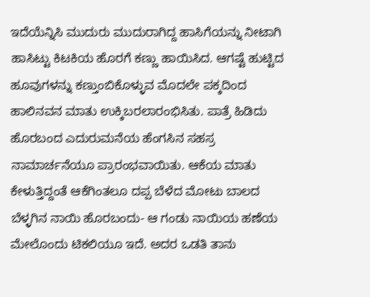ಇದೆಯೆನ್ನಿಸಿ ಮುದುರು ಮುದುರಾಗಿದ್ದ ಹಾಸಿಗೆಯನ್ನು ನೀಟಾಗಿ ಹಾಸಿಟ್ಟು ಕಿಟಕಿಯ ಹೊರಗೆ ಕಣ್ಣು ಹಾಯಿಸಿದ. ಆಗಷ್ಟೆ ಹುಟ್ಟಿದ ಹೂವುಗಳನ್ನು ಕಣ್ತುಂಬಿಕೊಳ್ಳುವ ಮೊದಲೇ ಪಕ್ಕದಿಂದ ಹಾಲಿನವನ ಮಾತು ಉಕ್ಕಿಬರಲಾರಂಭಿಸಿತು. ಪಾತ್ರೆ ಹಿಡಿದು ಹೊರಬಂದ ಎದುರುಮನೆಯ ಹೆಂಗಸಿನ ಸಹಸ್ರ ನಾಮಾರ್ಚನೆಯೂ ಪ್ರಾರಂಭವಾಯಿತು. ಆಕೆಯ ಮಾತು ಕೇಳುತ್ತಿದ್ದಂತೆ ಆಕೆಗಿಂತಲೂ ದಪ್ಪ ಬೆಳೆದ ಮೋಟು ಬಾಲದ ಬೆಳ್ಳಗಿನ ನಾಯಿ ಹೊರಬಂದು- ಆ ಗಂಡು ನಾಯಿಯ ಹಣೆಯ ಮೇಲೊಂದು ಟಿಕಲಿಯೂ ಇದೆ. ಅದರ ಒಡತಿ ತಾನು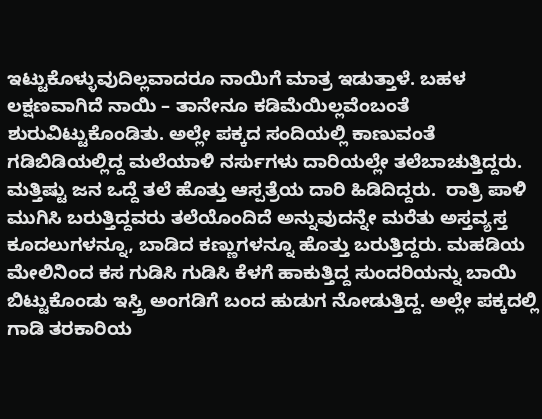ಇಟ್ಟುಕೊಳ್ಳುವುದಿಲ್ಲವಾದರೂ ನಾಯಿಗೆ ಮಾತ್ರ ಇಡುತ್ತಾಳೆ. ಬಹಳ ಲಕ್ಷಣವಾಗಿದೆ ನಾಯಿ – ತಾನೇನೂ ಕಡಿಮೆಯಿಲ್ಲವೆಂಬಂತೆ ಶುರುವಿಟ್ಟುಕೊಂಡಿತು. ಅಲ್ಲೇ ಪಕ್ಕದ ಸಂದಿಯಲ್ಲಿ ಕಾಣುವಂತೆ ಗಡಿಬಿಡಿಯಲ್ಲಿದ್ದ ಮಲೆಯಾಳಿ ನರ್ಸುಗಳು ದಾರಿಯಲ್ಲೇ ತಲೆಬಾಚುತ್ತಿದ್ದರು. ಮತ್ತಿಷ್ಟು ಜನ ಒದ್ದೆ ತಲೆ ಹೊತ್ತು ಆಸ್ಪತ್ರೆಯ ದಾರಿ ಹಿಡಿದಿದ್ದರು.  ರಾತ್ರಿ ಪಾಳಿ ಮುಗಿಸಿ ಬರುತ್ತಿದ್ದವರು ತಲೆಯೊಂದಿದೆ ಅನ್ನುವುದನ್ನೇ ಮರೆತು ಅಸ್ತವ್ಯಸ್ತ ಕೂದಲುಗಳನ್ನೂ, ಬಾಡಿದ ಕಣ್ಣುಗಳನ್ನೂ ಹೊತ್ತು ಬರುತ್ತಿದ್ದರು. ಮಹಡಿಯ ಮೇಲಿನಿಂದ ಕಸ ಗುಡಿಸಿ ಗುಡಿಸಿ ಕೆಳಗೆ ಹಾಕುತ್ತಿದ್ದ ಸುಂದರಿಯನ್ನು ಬಾಯಿ ಬಿಟ್ಟುಕೊಂಡು ಇಸ್ತ್ರಿ ಅಂಗಡಿಗೆ ಬಂದ ಹುಡುಗ ನೋಡುತ್ತಿದ್ದ. ಅಲ್ಲೇ ಪಕ್ಕದಲ್ಲಿ ಗಾಡಿ ತರಕಾರಿಯ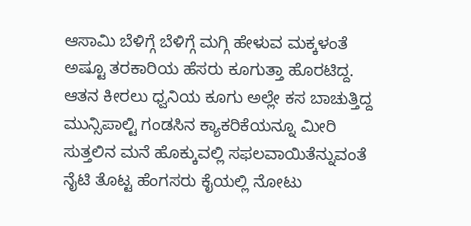ಆಸಾಮಿ ಬೆಳಿಗ್ಗೆ ಬೆಳಿಗ್ಗೆ ಮಗ್ಗಿ ಹೇಳುವ ಮಕ್ಕಳಂತೆ ಅಷ್ಟೂ ತರಕಾರಿಯ ಹೆಸರು ಕೂಗುತ್ತಾ ಹೊರಟಿದ್ದ. ಆತನ ಕೀರಲು ಧ್ವನಿಯ ಕೂಗು ಅಲ್ಲೇ ಕಸ ಬಾಚುತ್ತಿದ್ದ ಮುನ್ಸಿಪಾಲ್ಟಿ ಗಂಡಸಿನ ಕ್ಯಾಕರಿಕೆಯನ್ನೂ ಮೀರಿ ಸುತ್ತಲಿನ ಮನೆ ಹೊಕ್ಕುವಲ್ಲಿ ಸಫಲವಾಯಿತೆನ್ನುವಂತೆ ನೈಟಿ ತೊಟ್ಟ ಹೆಂಗಸರು ಕೈಯಲ್ಲಿ ನೋಟು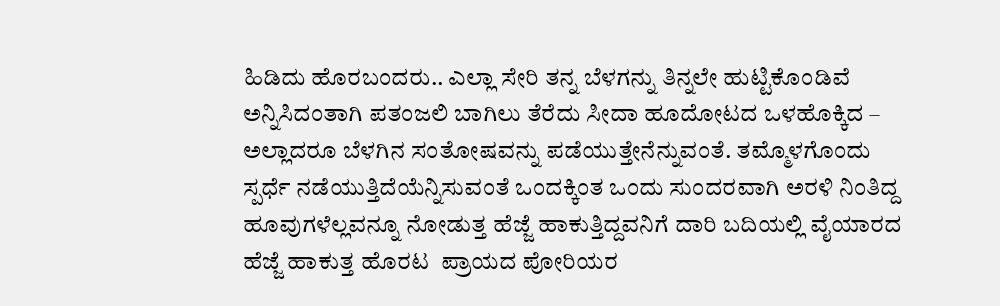ಹಿಡಿದು ಹೊರಬಂದರು.. ಎಲ್ಲಾ ಸೇರಿ ತನ್ನ ಬೆಳಗನ್ನು ತಿನ್ನಲೇ ಹುಟ್ಟಿಕೊಂಡಿವೆ ಅನ್ನಿಸಿದಂತಾಗಿ ಪತಂಜಲಿ ಬಾಗಿಲು ತೆರೆದು ಸೀದಾ ಹೂದೋಟದ ಒಳಹೊಕ್ಕಿದ – ಅಲ್ಲಾದರೂ ಬೆಳಗಿನ ಸಂತೋಷವನ್ನು ಪಡೆಯುತ್ತೇನೆನ್ನುವಂತೆ. ತಮ್ಮೊಳಗೊಂದು ಸ್ಪರ್ಧೆ ನಡೆಯುತ್ತಿದೆಯೆನ್ನಿಸುವಂತೆ ಒಂದಕ್ಕಿಂತ ಒಂದು ಸುಂದರವಾಗಿ ಅರಳಿ ನಿಂತಿದ್ದ ಹೂವುಗಳೆಲ್ಲವನ್ನೂ ನೋಡುತ್ತ ಹೆಜ್ಜೆ ಹಾಕುತ್ತಿದ್ದವನಿಗೆ ದಾರಿ ಬದಿಯಲ್ಲಿ ವೈಯಾರದ ಹೆಜ್ಜೆ ಹಾಕುತ್ತ ಹೊರಟ  ಪ್ರಾಯದ ಪೋರಿಯರ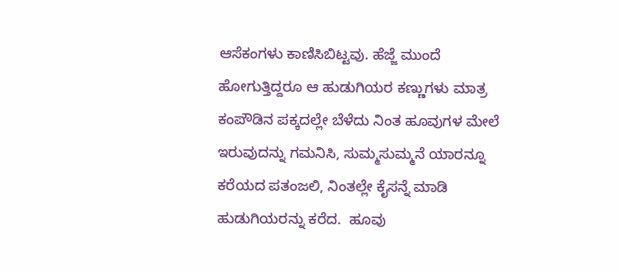ಆಸೆಕಂಗಳು ಕಾಣಿಸಿಬಿಟ್ಟವು. ಹೆಜ್ಜೆ ಮುಂದೆ ಹೋಗುತ್ತಿದ್ದರೂ ಆ ಹುಡುಗಿಯರ ಕಣ್ಣುಗಳು ಮಾತ್ರ ಕಂಪೌಡಿನ ಪಕ್ಕದಲ್ಲೇ ಬೆಳೆದು ನಿಂತ ಹೂವುಗಳ ಮೇಲೆ ಇರುವುದನ್ನು ಗಮನಿಸಿ, ಸುಮ್ಮಸುಮ್ಮನೆ ಯಾರನ್ನೂ ಕರೆಯದ ಪತಂಜಲಿ, ನಿಂತಲ್ಲೇ ಕೈಸನ್ನೆ ಮಾಡಿ ಹುಡುಗಿಯರನ್ನು ಕರೆದ.  ಹೂವು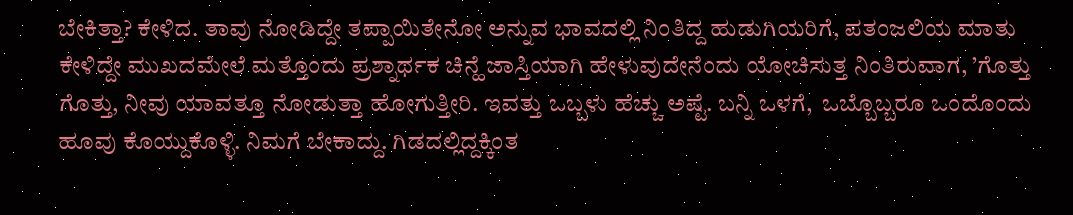ಬೇಕಿತ್ತಾ? ಕೇಳಿದ. ತಾವು ನೋಡಿದ್ದೇ ತಪ್ಪಾಯಿತೇನೋ ಅನ್ನುವ ಭಾವದಲ್ಲಿ ನಿಂತಿದ್ದ ಹುಡುಗಿಯರಿಗೆ, ಪತಂಜಲಿಯ ಮಾತು ಕೇಳಿದ್ದೇ ಮುಖದಮೇಲೆ ಮತ್ತೊಂದು ಪ್ರಶ್ನಾರ್ಥಕ ಚಿನ್ಹೆ ಜಾಸ್ತಿಯಾಗಿ ಹೇಳುವುದೇನೆಂದು ಯೋಚಿಸುತ್ತ ನಿಂತಿರುವಾಗ, ’ಗೊತ್ತು ಗೊತ್ತು, ನೀವು ಯಾವತ್ತೂ ನೋಡುತ್ತಾ ಹೋಗುತ್ತೀರಿ. ಇವತ್ತು ಒಬ್ಬಳು ಹೆಚ್ಚು ಅಷ್ಟೆ. ಬನ್ನಿ ಒಳಗೆ,  ಒಬ್ಬೊಬ್ಬರೂ ಒಂದೊಂದು ಹೂವು ಕೊಯ್ದುಕೊಳ್ಳಿ. ನಿಮಗೆ ಬೇಕಾದ್ದು. ಗಿಡದಲ್ಲಿದ್ದಕ್ಕಿಂತ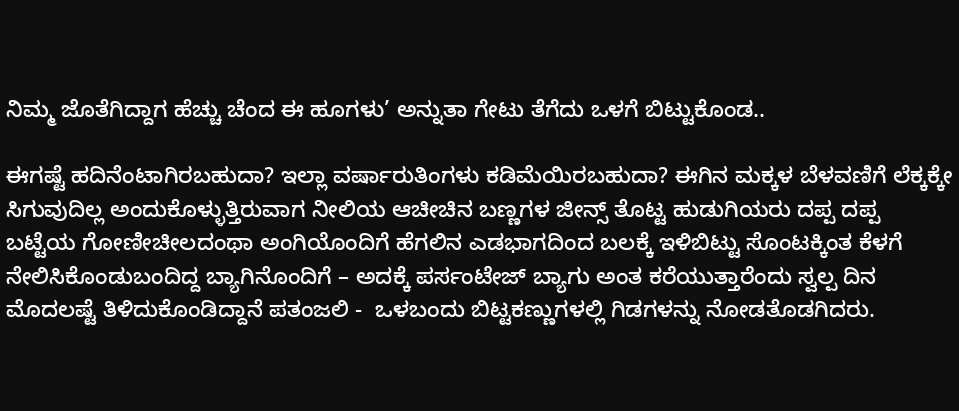ನಿಮ್ಮ ಜೊತೆಗಿದ್ದಾಗ ಹೆಚ್ಚು ಚೆಂದ ಈ ಹೂಗಳು’ ಅನ್ನುತಾ ಗೇಟು ತೆಗೆದು ಒಳಗೆ ಬಿಟ್ಟುಕೊಂಡ..

ಈಗಷ್ಟೆ ಹದಿನೆಂಟಾಗಿರಬಹುದಾ? ಇಲ್ಲಾ ವರ್ಷಾರುತಿಂಗಳು ಕಡಿಮೆಯಿರಬಹುದಾ? ಈಗಿನ ಮಕ್ಕಳ ಬೆಳವಣಿಗೆ ಲೆಕ್ಕಕ್ಕೇ ಸಿಗುವುದಿಲ್ಲ ಅಂದುಕೊಳ್ಳುತ್ತಿರುವಾಗ ನೀಲಿಯ ಆಚೀಚಿನ ಬಣ್ಣಗಳ ಜೀನ್ಸ್ ತೊಟ್ಟ ಹುಡುಗಿಯರು ದಪ್ಪ ದಪ್ಪ ಬಟ್ಟೆಯ ಗೋಣೀಚೀಲದಂಥಾ ಅಂಗಿಯೊಂದಿಗೆ ಹೆಗಲಿನ ಎಡಭಾಗದಿಂದ ಬಲಕ್ಕೆ ಇಳಿಬಿಟ್ಟು ಸೊಂಟಕ್ಕಿಂತ ಕೆಳಗೆ ನೇಲಿಸಿಕೊಂಡುಬಂದಿದ್ದ ಬ್ಯಾಗಿನೊಂದಿಗೆ – ಅದಕ್ಕೆ ಪರ್ಸಂಟೇಜ್ ಬ್ಯಾಗು ಅಂತ ಕರೆಯುತ್ತಾರೆಂದು ಸ್ವಲ್ಪ ದಿನ ಮೊದಲಷ್ಟೆ ತಿಳಿದುಕೊಂಡಿದ್ದಾನೆ ಪತಂಜಲಿ -  ಒಳಬಂದು ಬಿಟ್ಟಕಣ್ಣುಗಳಲ್ಲಿ ಗಿಡಗಳನ್ನು ನೋಡತೊಡಗಿದರು.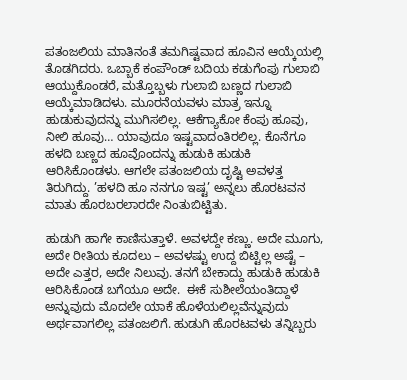ಪತಂಜಲಿಯ ಮಾತಿನಂತೆ ತಮಗಿಷ್ಟವಾದ ಹೂವಿನ ಆಯ್ಕೆಯಲ್ಲಿ ತೊಡಗಿದರು. ಒಬ್ಬಾಕೆ ಕಂಪೌಂಡ್ ಬದಿಯ ಕಡುಗೆಂಪು ಗುಲಾಬಿ ಆಯ್ದುಕೊಂಡರೆ, ಮತ್ತೊಬ್ಬಳು ಗುಲಾಬಿ ಬಣ್ಣದ ಗುಲಾಬಿ ಆಯ್ಕೆಮಾಡಿದಳು. ಮೂರನೆಯವಳು ಮಾತ್ರ ಇನ್ನೂ ಹುಡುಕುವುದನ್ನು ಮುಗಿಸಲಿಲ್ಲ. ಆಕೆಗ್ಯಾಕೋ ಕೆಂಪು ಹೂವು, ನೀಲಿ ಹೂವು… ಯಾವುದೂ ಇಷ್ಟವಾದಂತಿರಲಿಲ್ಲ. ಕೊನೆಗೂ ಹಳದಿ ಬಣ್ಣದ ಹೂವೊಂದನ್ನು ಹುಡುಕಿ ಹುಡುಕಿ ಆರಿಸಿಕೊಂಡಳು. ಆಗಲೇ ಪತಂಜಲಿಯ ದೃಷ್ಟಿ ಅವಳತ್ತ ತಿರುಗಿದ್ದು. ’ಹಳದಿ ಹೂ ನನಗೂ ಇಷ್ಟ’ ಅನ್ನಲು ಹೊರಟವನ ಮಾತು ಹೊರಬರಲಾರದೇ ನಿಂತುಬಿಟ್ಟಿತು.

ಹುಡುಗಿ ಹಾಗೇ ಕಾಣಿಸುತ್ತಾಳೆ. ಅವಳದ್ದೇ ಕಣ್ಣು. ಅದೇ ಮೂಗು, ಅದೇ ರೀತಿಯ ಕೂದಲು – ಅವಳಷ್ಟು ಉದ್ದ ಬಿಟ್ಟಿಲ್ಲ ಅಷ್ಟೆ – ಅದೇ ಎತ್ತರ, ಅದೇ ನಿಲುವು. ತನಗೆ ಬೇಕಾದ್ದು ಹುಡುಕಿ ಹುಡುಕಿ ಆರಿಸಿಕೊಂಡ ಬಗೆಯೂ ಅದೇ.  ಈಕೆ ಸುಶೀಲೆಯಂತಿದ್ದಾಳೆ ಅನ್ನುವುದು ಮೊದಲೇ ಯಾಕೆ ಹೊಳೆಯಲಿಲ್ಲವೆನ್ನುವುದು ಅರ್ಥವಾಗಲಿಲ್ಲ ಪತಂಜಲಿಗೆ. ಹುಡುಗಿ ಹೊರಟವಳು ತನ್ನಿಬ್ಬರು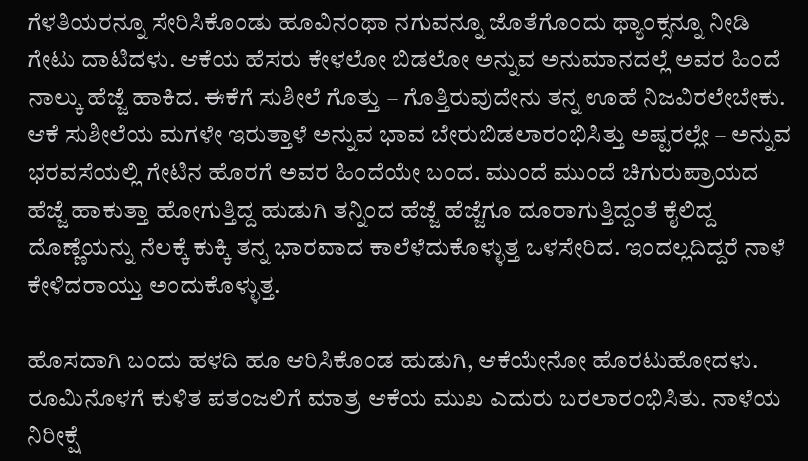ಗೆಳತಿಯರನ್ನೂ ಸೇರಿಸಿಕೊಂಡು ಹೂವಿನಂಥಾ ನಗುವನ್ನೂ ಜೊತೆಗೊಂದು ಥ್ಯಾಂಕ್ಸನ್ನೂ ನೀಡಿ ಗೇಟು ದಾಟಿದಳು. ಆಕೆಯ ಹೆಸರು ಕೇಳಲೋ ಬಿಡಲೋ ಅನ್ನುವ ಅನುಮಾನದಲ್ಲೆ ಅವರ ಹಿಂದೆ ನಾಲ್ಕು ಹೆಜ್ಜೆ ಹಾಕಿದ. ಈಕೆಗೆ ಸುಶೀಲೆ ಗೊತ್ತು – ಗೊತ್ತಿರುವುದೇನು ತನ್ನ ಊಹೆ ನಿಜವಿರಲೇಬೇಕು. ಆಕೆ ಸುಶೀಲೆಯ ಮಗಳೇ ಇರುತ್ತಾಳೆ ಅನ್ನುವ ಭಾವ ಬೇರುಬಿಡಲಾರಂಭಿಸಿತ್ತು ಅಷ್ಟರಲ್ಲೇ – ಅನ್ನುವ ಭರವಸೆಯಲ್ಲಿ ಗೇಟಿನ ಹೊರಗೆ ಅವರ ಹಿಂದೆಯೇ ಬಂದ. ಮುಂದೆ ಮುಂದೆ ಚಿಗುರುಪ್ರಾಯದ ಹೆಜ್ಜೆ ಹಾಕುತ್ತಾ ಹೋಗುತ್ತಿದ್ದ ಹುಡುಗಿ ತನ್ನಿಂದ ಹೆಜ್ಜೆ ಹೆಜ್ಜೆಗೂ ದೂರಾಗುತ್ತಿದ್ದಂತೆ ಕೈಲಿದ್ದ ದೊಣ್ಣೆಯನ್ನು ನೆಲಕ್ಕೆ ಕುಕ್ಕಿ ತನ್ನ ಭಾರವಾದ ಕಾಲೆಳೆದುಕೊಳ್ಳುತ್ತ ಒಳಸೇರಿದ. ಇಂದಲ್ಲದಿದ್ದರೆ ನಾಳೆ ಕೇಳಿದರಾಯ್ತು ಅಂದುಕೊಳ್ಳುತ್ತ.

ಹೊಸದಾಗಿ ಬಂದು ಹಳದಿ ಹೂ ಆರಿಸಿಕೊಂಡ ಹುಡುಗಿ, ಆಕೆಯೇನೋ ಹೊರಟುಹೋದಳು. ರೂಮಿನೊಳಗೆ ಕುಳಿತ ಪತಂಜಲಿಗೆ ಮಾತ್ರ ಆಕೆಯ ಮುಖ ಎದುರು ಬರಲಾರಂಭಿಸಿತು. ನಾಳೆಯ ನಿರೀಕ್ಷೆ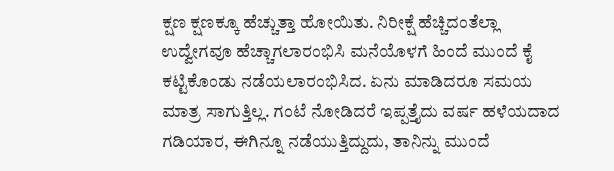ಕ್ಷಣ ಕ್ಷಣಕ್ಕೂ ಹೆಚ್ಚುತ್ತಾ ಹೋಯಿತು. ನಿರೀಕ್ಷೆ ಹೆಚ್ಚಿದಂತೆಲ್ಲಾ ಉದ್ವೇಗವೂ ಹೆಚ್ಚಾಗಲಾರಂಭಿಸಿ ಮನೆಯೊಳಗೆ ಹಿಂದೆ ಮುಂದೆ ಕೈ ಕಟ್ಟಿಕೊಂಡು ನಡೆಯಲಾರಂಭಿಸಿದ. ಏನು ಮಾಡಿದರೂ ಸಮಯ ಮಾತ್ರ ಸಾಗುತ್ತಿಲ್ಲ. ಗಂಟೆ ನೋಡಿದರೆ ಇಪ್ಪತ್ತೈದು ವರ್ಷ ಹಳೆಯದಾದ ಗಡಿಯಾರ, ಈಗಿನ್ನೂ ನಡೆಯುತ್ತಿದ್ದುದು, ತಾನಿನ್ನು ಮುಂದೆ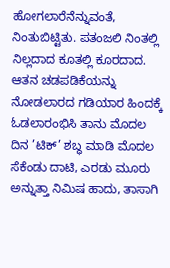ಹೋಗಲಾರೆನೆನ್ನುವಂತೆ, ನಿಂತುಬಿಟ್ಟಿತು. ಪತಂಜಲಿ ನಿಂತಲ್ಲಿ ನಿಲ್ಲದಾದ ಕೂತಲ್ಲಿ ಕೂರದಾದ. ಆತನ ಚಡಪಡಿಕೆಯನ್ನು ನೋಡಲಾರದ ಗಡಿಯಾರ ಹಿಂದಕ್ಕೆ ಓಡಲಾರಂಭಿಸಿ ತಾನು ಮೊದಲ ದಿನ ’ಟಿಕ್’ ಶಬ್ಧ ಮಾಡಿ ಮೊದಲ ಸೆಕೆಂಡು ದಾಟಿ, ಎರಡು ಮೂರು ಅನ್ನುತ್ತಾ ನಿಮಿಷ ಹಾದು, ತಾಸಾಗಿ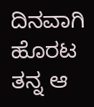ದಿನವಾಗಿ ಹೊರಟ ತನ್ನ ಆ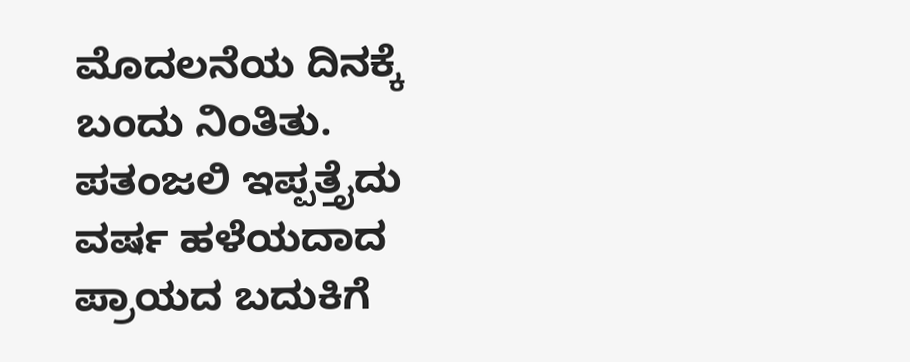ಮೊದಲನೆಯ ದಿನಕ್ಕೆ ಬಂದು ನಿಂತಿತು. ಪತಂಜಲಿ ಇಪ್ಪತ್ತೈದು ವರ್ಷ ಹಳೆಯದಾದ ಪ್ರಾಯದ ಬದುಕಿಗೆ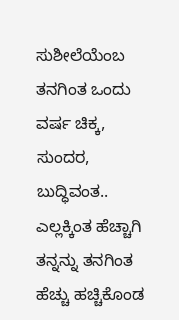ಸುಶೀಲೆಯೆಂಬ ತನಗಿಂತ ಒಂದು ವರ್ಷ ಚಿಕ್ಕ, ಸುಂದರ, ಬುದ್ಧಿವಂತ.. ಎಲ್ಲಕ್ಕಿಂತ ಹೆಚ್ಚಾಗಿ ತನ್ನನ್ನು ತನಗಿಂತ ಹೆಚ್ಚು ಹಚ್ಚಿಕೊಂಡ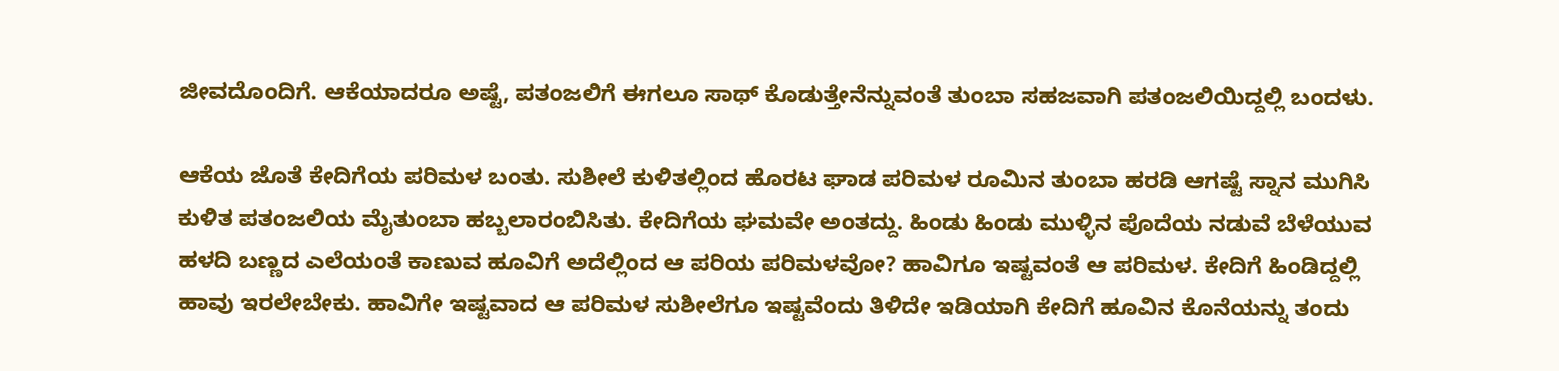ಜೀವದೊಂದಿಗೆ. ಆಕೆಯಾದರೂ ಅಷ್ಟೆ, ಪತಂಜಲಿಗೆ ಈಗಲೂ ಸಾಥ್ ಕೊಡುತ್ತೇನೆನ್ನುವಂತೆ ತುಂಬಾ ಸಹಜವಾಗಿ ಪತಂಜಲಿಯಿದ್ದಲ್ಲಿ ಬಂದಳು.

ಆಕೆಯ ಜೊತೆ ಕೇದಿಗೆಯ ಪರಿಮಳ ಬಂತು. ಸುಶೀಲೆ ಕುಳಿತಲ್ಲಿಂದ ಹೊರಟ ಘಾಡ ಪರಿಮಳ ರೂಮಿನ ತುಂಬಾ ಹರಡಿ ಆಗಷ್ಟೆ ಸ್ನಾನ ಮುಗಿಸಿ ಕುಳಿತ ಪತಂಜಲಿಯ ಮೈತುಂಬಾ ಹಬ್ಬಲಾರಂಬಿಸಿತು. ಕೇದಿಗೆಯ ಘಮವೇ ಅಂತದ್ದು. ಹಿಂಡು ಹಿಂಡು ಮುಳ್ಳಿನ ಪೊದೆಯ ನಡುವೆ ಬೆಳೆಯುವ ಹಳದಿ ಬಣ್ಣದ ಎಲೆಯಂತೆ ಕಾಣುವ ಹೂವಿಗೆ ಅದೆಲ್ಲಿಂದ ಆ ಪರಿಯ ಪರಿಮಳವೋ? ಹಾವಿಗೂ ಇಷ್ಟವಂತೆ ಆ ಪರಿಮಳ. ಕೇದಿಗೆ ಹಿಂಡಿದ್ದಲ್ಲಿ ಹಾವು ಇರಲೇಬೇಕು. ಹಾವಿಗೇ ಇಷ್ಟವಾದ ಆ ಪರಿಮಳ ಸುಶೀಲೆಗೂ ಇಷ್ಟವೆಂದು ತಿಳಿದೇ ಇಡಿಯಾಗಿ ಕೇದಿಗೆ ಹೂವಿನ ಕೊನೆಯನ್ನು ತಂದು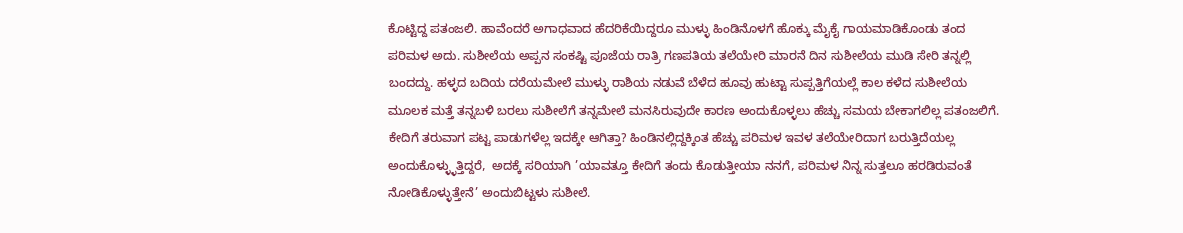ಕೊಟ್ಟಿದ್ದ ಪತಂಜಲಿ. ಹಾವೆಂದರೆ ಅಗಾಧವಾದ ಹೆದರಿಕೆಯಿದ್ದರೂ ಮುಳ್ಳು ಹಿಂಡಿನೊಳಗೆ ಹೊಕ್ಕು ಮೈಕೈ ಗಾಯಮಾಡಿಕೊಂಡು ತಂದ ಪರಿಮಳ ಅದು. ಸುಶೀಲೆಯ ಅಪ್ಪನ ಸಂಕಷ್ಟಿ ಪೂಜೆಯ ರಾತ್ರಿ ಗಣಪತಿಯ ತಲೆಯೇರಿ ಮಾರನೆ ದಿನ ಸುಶೀಲೆಯ ಮುಡಿ ಸೇರಿ ತನ್ನಲ್ಲಿ ಬಂದದ್ದು. ಹಳ್ಳದ ಬದಿಯ ದರೆಯಮೇಲೆ ಮುಳ್ಳು ರಾಶಿಯ ನಡುವೆ ಬೆಳೆದ ಹೂವು ಹುಟ್ಟಾ ಸುಪ್ಪತ್ತಿಗೆಯಲ್ಲೆ ಕಾಲ ಕಳೆದ ಸುಶೀಲೆಯ ಮೂಲಕ ಮತ್ತೆ ತನ್ನಬಳಿ ಬರಲು ಸುಶೀಲೆಗೆ ತನ್ನಮೇಲೆ ಮನಸಿರುವುದೇ ಕಾರಣ ಅಂದುಕೊಳ್ಳಲು ಹೆಚ್ಚು ಸಮಯ ಬೇಕಾಗಲಿಲ್ಲ ಪತಂಜಲಿಗೆ. ಕೇದಿಗೆ ತರುವಾಗ ಪಟ್ಟ ಪಾಡುಗಳೆಲ್ಲ ಇದಕ್ಕೇ ಆಗಿತ್ತಾ? ಹಿಂಡಿನಲ್ಲಿದ್ದಕ್ಕಿಂತ ಹೆಚ್ಚು ಪರಿಮಳ ಇವಳ ತಲೆಯೇರಿದಾಗ ಬರುತ್ತಿದೆಯಲ್ಲ ಅಂದುಕೊಳ್ಳ್ಳುತ್ತಿದ್ದರೆ,  ಅದಕ್ಕೆ ಸರಿಯಾಗಿ ’ಯಾವತ್ತೂ ಕೇದಿಗೆ ತಂದು ಕೊಡುತ್ತೀಯಾ ನನಗೆ, ಪರಿಮಳ ನಿನ್ನ ಸುತ್ತಲೂ ಹರಡಿರುವಂತೆ ನೋಡಿಕೊಳ್ಳುತ್ತೇನೆ’ ಅಂದುಬಿಟ್ಟಳು ಸುಶೀಲೆ.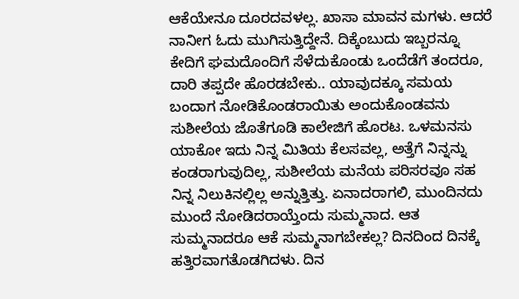ಆಕೆಯೇನೂ ದೂರದವಳಲ್ಲ. ಖಾಸಾ ಮಾವನ ಮಗಳು. ಆದರೆ ನಾನೀಗ ಓದು ಮುಗಿಸುತ್ತಿದ್ದೇನೆ. ದಿಕ್ಕೆಂಬುದು ಇಬ್ಬರನ್ನೂ ಕೇದಿಗೆ ಘಮದೊಂದಿಗೆ ಸೆಳೆದುಕೊಂಡು ಒಂದೆಡೆಗೆ ತಂದರೂ, ದಾರಿ ತಪ್ಪದೇ ಹೊರಡಬೇಕು.. ಯಾವುದಕ್ಕೂ ಸಮಯ ಬಂದಾಗ ನೋಡಿಕೊಂಡರಾಯಿತು ಅಂದುಕೊಂಡವನು ಸುಶೀಲೆಯ ಜೊತೆಗೂಡಿ ಕಾಲೇಜಿಗೆ ಹೊರಟ. ಒಳಮನಸು ಯಾಕೋ ಇದು ನಿನ್ನ ಮಿತಿಯ ಕೆಲಸವಲ್ಲ, ಅತ್ತೆಗೆ ನಿನ್ನನ್ನು ಕಂಡರಾಗುವುದಿಲ್ಲ, ಸುಶೀಲೆಯ ಮನೆಯ ಪರಿಸರವೂ ಸಹ ನಿನ್ನ ನಿಲುಕಿನಲ್ಲಿಲ್ಲ ಅನ್ನುತ್ತಿತ್ತು. ಏನಾದರಾಗಲಿ, ಮುಂದಿನದು ಮುಂದೆ ನೋಡಿದರಾಯ್ತೆಂದು ಸುಮ್ಮನಾದ. ಆತ ಸುಮ್ಮನಾದರೂ ಆಕೆ ಸುಮ್ಮನಾಗಬೇಕಲ್ಲ? ದಿನದಿಂದ ದಿನಕ್ಕೆ ಹತ್ತಿರವಾಗತೊಡಗಿದಳು. ದಿನ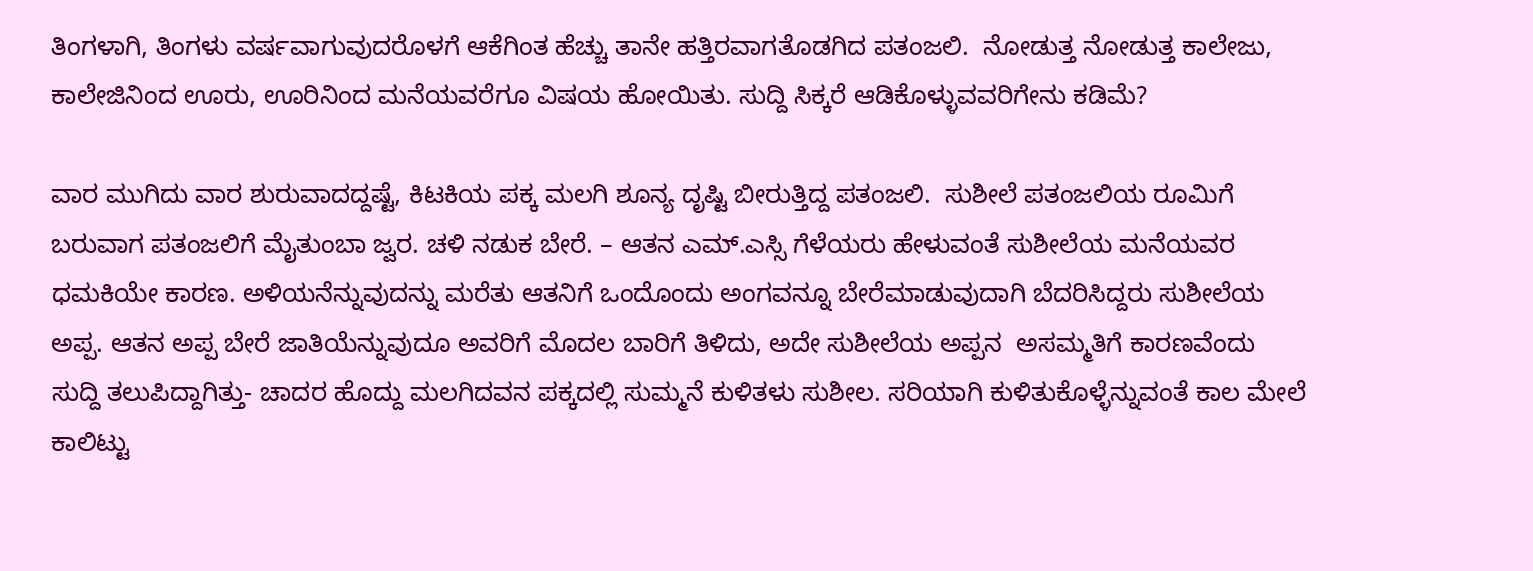ತಿಂಗಳಾಗಿ, ತಿಂಗಳು ವರ್ಷವಾಗುವುದರೊಳಗೆ ಆಕೆಗಿಂತ ಹೆಚ್ಚು ತಾನೇ ಹತ್ತಿರವಾಗತೊಡಗಿದ ಪತಂಜಲಿ.  ನೋಡುತ್ತ ನೋಡುತ್ತ ಕಾಲೇಜು, ಕಾಲೇಜಿನಿಂದ ಊರು, ಊರಿನಿಂದ ಮನೆಯವರೆಗೂ ವಿಷಯ ಹೋಯಿತು. ಸುದ್ದಿ ಸಿಕ್ಕರೆ ಆಡಿಕೊಳ್ಳುವವರಿಗೇನು ಕಡಿಮೆ?

ವಾರ ಮುಗಿದು ವಾರ ಶುರುವಾದದ್ದಷ್ಟೆ, ಕಿಟಕಿಯ ಪಕ್ಕ ಮಲಗಿ ಶೂನ್ಯ ದೃಷ್ಟಿ ಬೀರುತ್ತಿದ್ದ ಪತಂಜಲಿ.  ಸುಶೀಲೆ ಪತಂಜಲಿಯ ರೂಮಿಗೆ ಬರುವಾಗ ಪತಂಜಲಿಗೆ ಮೈತುಂಬಾ ಜ್ವರ. ಚಳಿ ನಡುಕ ಬೇರೆ. – ಆತನ ಎಮ್.ಎಸ್ಸಿ ಗೆಳೆಯರು ಹೇಳುವಂತೆ ಸುಶೀಲೆಯ ಮನೆಯವರ ಧಮಕಿಯೇ ಕಾರಣ. ಅಳಿಯನೆನ್ನುವುದನ್ನು ಮರೆತು ಆತನಿಗೆ ಒಂದೊಂದು ಅಂಗವನ್ನೂ ಬೇರೆಮಾಡುವುದಾಗಿ ಬೆದರಿಸಿದ್ದರು ಸುಶೀಲೆಯ ಅಪ್ಪ. ಆತನ ಅಪ್ಪ ಬೇರೆ ಜಾತಿಯೆನ್ನುವುದೂ ಅವರಿಗೆ ಮೊದಲ ಬಾರಿಗೆ ತಿಳಿದು, ಅದೇ ಸುಶೀಲೆಯ ಅಪ್ಪನ  ಅಸಮ್ಮತಿಗೆ ಕಾರಣವೆಂದು ಸುದ್ದಿ ತಲುಪಿದ್ದಾಗಿತ್ತು- ಚಾದರ ಹೊದ್ದು ಮಲಗಿದವನ ಪಕ್ಕದಲ್ಲಿ ಸುಮ್ಮನೆ ಕುಳಿತಳು ಸುಶೀಲ. ಸರಿಯಾಗಿ ಕುಳಿತುಕೊಳ್ಳೆನ್ನುವಂತೆ ಕಾಲ ಮೇಲೆ ಕಾಲಿಟ್ಟು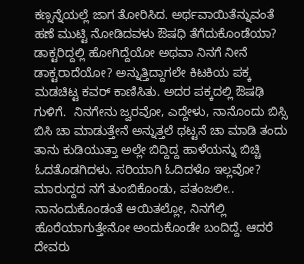ಕಣ್ಸನ್ನೆಯಲ್ಲೆ ಜಾಗ ತೋರಿಸಿದ. ಅರ್ಥವಾಯಿತೆನ್ನುವಂತೆ ಹಣೆ ಮುಟ್ಟಿ ನೋಡಿದವಳು ಔಷಧಿ ತೆಗೆದುಕೊಂಡೆಯಾ? ಡಾಕ್ಟರಿದ್ದಲ್ಲಿ ಹೋಗಿದ್ದೆಯೋ ಅಥವಾ ನಿನಗೆ ನೀನೆ ಡಾಕ್ಟರಾದೆಯೋ? ಅನ್ನುತ್ತಿದ್ದಾಗಲೇ ಕಿಟಕಿಯ ಪಕ್ಕ ಮಡಚಿಟ್ಟ ಕವರ್ ಕಾಣಿಸಿತು. ಅದರ ಪಕ್ಕದಲ್ಲಿ ಔಷಢಿ ಗುಳಿಗೆ.  ನಿನಗೇನು ಜ್ವರವೋ, ಎದ್ದೇಳು, ನಾನೊಂದು ಬಿಸ್ಸಿ ಬಿಸಿ ಚಾ ಮಾಡುತ್ತೇನೆ ಅನ್ನುತ್ತಲೆ ಥಟ್ಟನೆ ಚಾ ಮಾಡಿ ತಂದು ತಾನು ಕುಡಿಯುತ್ತಾ ಅಲ್ಲೇ ಬಿದ್ದಿದ್ದ ಹಾಳೆಯನ್ನು ಬಿಚ್ಚಿ ಓದತೊಡಗಿದಳು. ಸರಿಯಾಗಿ ಓದಿದಳೊ ಇಲ್ಲವೋ? ಮಾರುದ್ದದ ನಗೆ ತುಂಬಿಕೊಂಡು, ಪತಂಜಲೀ.. ನಾನಂದುಕೊಂಡಂತೆ ಆಯಿತಲ್ಲೋ, ನಿನಗೆಲ್ಲಿ ಹೊರೆಯಾಗುತ್ತೇನೋ ಅಂದುಕೊಂಡೇ ಬಂದಿದ್ದೆ. ಆದರೆ ದೇವರು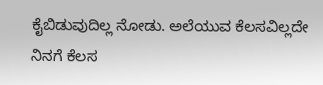ಕೈಬಿಡುವುದಿಲ್ಲ ನೋಡು. ಅಲೆಯುವ ಕೆಲಸವಿಲ್ಲದೇ ನಿನಗೆ ಕೆಲಸ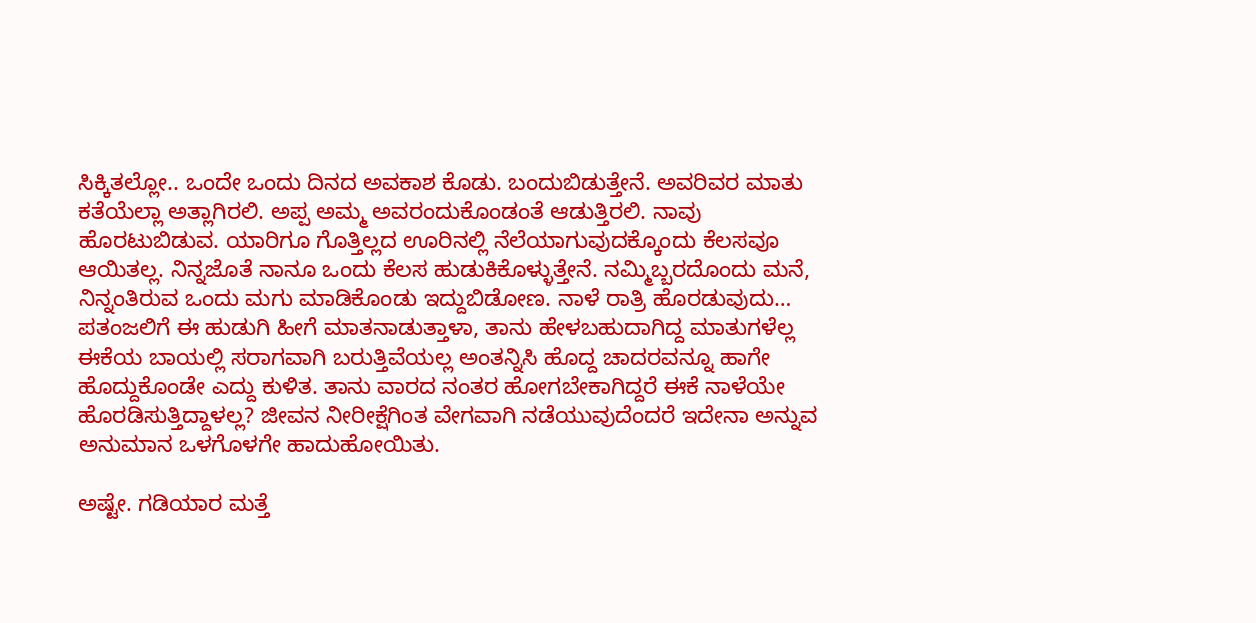ಸಿಕ್ಕಿತಲ್ಲೋ.. ಒಂದೇ ಒಂದು ದಿನದ ಅವಕಾಶ ಕೊಡು. ಬಂದುಬಿಡುತ್ತೇನೆ. ಅವರಿವರ ಮಾತು ಕತೆಯೆಲ್ಲಾ ಅತ್ಲಾಗಿರಲಿ. ಅಪ್ಪ ಅಮ್ಮ ಅವರಂದುಕೊಂಡಂತೆ ಆಡುತ್ತಿರಲಿ. ನಾವು ಹೊರಟುಬಿಡುವ. ಯಾರಿಗೂ ಗೊತ್ತಿಲ್ಲದ ಊರಿನಲ್ಲಿ ನೆಲೆಯಾಗುವುದಕ್ಕೊಂದು ಕೆಲಸವೂ ಆಯಿತಲ್ಲ. ನಿನ್ನಜೊತೆ ನಾನೂ ಒಂದು ಕೆಲಸ ಹುಡುಕಿಕೊಳ್ಳುತ್ತೇನೆ. ನಮ್ಮಿಬ್ಬರದೊಂದು ಮನೆ, ನಿನ್ನಂತಿರುವ ಒಂದು ಮಗು ಮಾಡಿಕೊಂಡು ಇದ್ದುಬಿಡೋಣ. ನಾಳೆ ರಾತ್ರಿ ಹೊರಡುವುದು… ಪತಂಜಲಿಗೆ ಈ ಹುಡುಗಿ ಹೀಗೆ ಮಾತನಾಡುತ್ತಾಳಾ, ತಾನು ಹೇಳಬಹುದಾಗಿದ್ದ ಮಾತುಗಳೆಲ್ಲ ಈಕೆಯ ಬಾಯಲ್ಲಿ ಸರಾಗವಾಗಿ ಬರುತ್ತಿವೆಯಲ್ಲ ಅಂತನ್ನಿಸಿ ಹೊದ್ದ ಚಾದರವನ್ನೂ ಹಾಗೇ ಹೊದ್ದುಕೊಂಡೇ ಎದ್ದು ಕುಳಿತ. ತಾನು ವಾರದ ನಂತರ ಹೋಗಬೇಕಾಗಿದ್ದರೆ ಈಕೆ ನಾಳೆಯೇ ಹೊರಡಿಸುತ್ತಿದ್ದಾಳಲ್ಲ? ಜೀವನ ನೀರೀಕ್ಷೆಗಿಂತ ವೇಗವಾಗಿ ನಡೆಯುವುದೆಂದರೆ ಇದೇನಾ ಅನ್ನುವ ಅನುಮಾನ ಒಳಗೊಳಗೇ ಹಾದುಹೋಯಿತು.

ಅಷ್ಟೇ. ಗಡಿಯಾರ ಮತ್ತೆ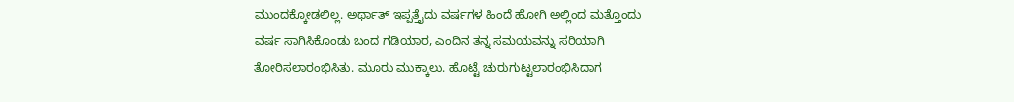ಮುಂದಕ್ಕೋಡಲಿಲ್ಲ. ಅರ್ಥಾತ್ ಇಪ್ಪತ್ತೈದು ವರ್ಷಗಳ ಹಿಂದೆ ಹೋಗಿ ಅಲ್ಲಿಂದ ಮತ್ತೊಂದು ವರ್ಷ ಸಾಗಿಸಿಕೊಂಡು ಬಂದ ಗಡಿಯಾರ, ಎಂದಿನ ತನ್ನ ಸಮಯವನ್ನು ಸರಿಯಾಗಿ ತೋರಿಸಲಾರಂಭಿಸಿತು. ಮೂರು ಮುಕ್ಕಾಲು. ಹೊಟ್ಟೆ ಚುರುಗುಟ್ಟಲಾರಂಭಿಸಿದಾಗ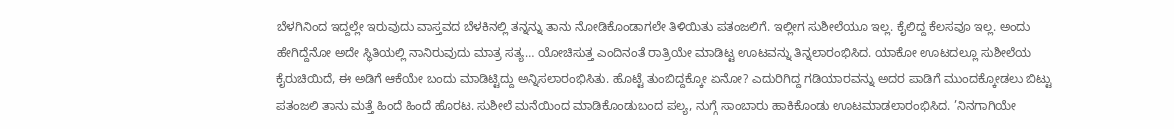ಬೆಳಗಿನಿಂದ ಇದ್ದಲ್ಲೇ ಇರುವುದು ವಾಸ್ತವದ ಬೆಳಕಿನಲ್ಲಿ ತನ್ನನ್ನು ತಾನು ನೋಡಿಕೊಂಡಾಗಲೇ ತಿಳಿಯಿತು ಪತಂಜಲಿಗೆ. ಇಲ್ಲೀಗ ಸುಶೀಲೆಯೂ ಇಲ್ಲ. ಕೈಲಿದ್ದ ಕೆಲಸವೂ ಇಲ್ಲ. ಅಂದು ಹೇಗಿದ್ದೆನೋ ಅದೇ ಸ್ಥಿತಿಯಲ್ಲಿ ನಾನಿರುವುದು ಮಾತ್ರ ಸತ್ಯ… ಯೋಚಿಸುತ್ತ ಎಂದಿನಂತೆ ರಾತ್ರಿಯೇ ಮಾಡಿಟ್ಟ ಊಟವನ್ನು ತಿನ್ನಲಾರಂಭಿಸಿದ. ಯಾಕೋ ಊಟದಲ್ಲೂ ಸುಶೀಲೆಯ ಕೈರುಚಿಯಿದೆ, ಈ ಅಡಿಗೆ ಆಕೆಯೇ ಬಂದು ಮಾಡಿಟ್ಟಿದ್ದು ಅನ್ನಿಸಲಾರಂಭಿಸಿತು. ಹೊಟ್ಟೆ ತುಂಬಿದ್ದಕ್ಕೋ ಏನೋ? ಎದುರಿಗಿದ್ದ ಗಡಿಯಾರವನ್ನು ಅದರ ಪಾಡಿಗೆ ಮುಂದಕ್ಕೋಡಲು ಬಿಟ್ಟು ಪತಂಜಲಿ ತಾನು ಮತ್ತೆ ಹಿಂದೆ ಹಿಂದೆ ಹೊರಟ. ಸುಶೀಲೆ ಮನೆಯಿಂದ ಮಾಡಿಕೊಂಡುಬಂದ ಪಲ್ಯ, ನುಗ್ಗೆ ಸಾಂಬಾರು ಹಾಕಿಕೊಂಡು ಊಟಮಾಡಲಾರಂಭಿಸಿದ. ’ನಿನಗಾಗಿಯೇ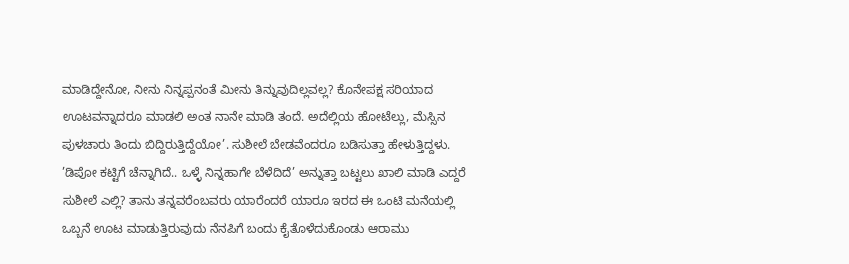ಮಾಡಿದ್ದೇನೋ, ನೀನು ನಿನ್ನಪ್ಪನಂತೆ ಮೀನು ತಿನ್ನುವುದಿಲ್ಲವಲ್ಲ? ಕೊನೇಪಕ್ಷ ಸರಿಯಾದ ಊಟವನ್ನಾದರೂ ಮಾಡಲಿ ಅಂತ ನಾನೇ ಮಾಡಿ ತಂದೆ. ಅದೆಲ್ಲಿಯ ಹೋಟೆಲ್ಲು, ಮೆಸ್ಸಿನ ಪುಳಚಾರು ತಿಂದು ಬಿದ್ದಿರುತ್ತಿದ್ದೆಯೋ’. ಸುಶೀಲೆ ಬೇಡವೆಂದರೂ ಬಡಿಸುತ್ತಾ ಹೇಳುತ್ತಿದ್ದಳು. ’ಡಿಪೋ ಕಟ್ಟಿಗೆ ಚೆನ್ನಾಗಿದೆ.. ಒಳ್ಳೆ ನಿನ್ನಹಾಗೇ ಬೆಳೆದಿದೆ’ ಅನ್ನುತ್ತಾ ಬಟ್ಟಲು ಖಾಲಿ ಮಾಡಿ ಎದ್ದರೆ ಸುಶೀಲೆ ಎಲ್ಲಿ? ತಾನು ತನ್ನವರೆಂಬವರು ಯಾರೆಂದರೆ ಯಾರೂ ಇರದ ಈ ಒಂಟಿ ಮನೆಯಲ್ಲಿ ಒಬ್ಬನೆ ಊಟ ಮಾಡುತ್ತಿರುವುದು ನೆನಪಿಗೆ ಬಂದು ಕೈತೊಳೆದುಕೊಂಡು ಆರಾಮು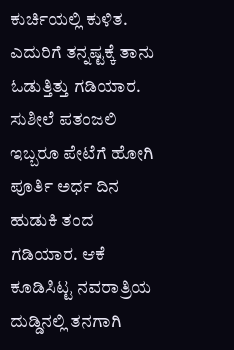ಕುರ್ಚಿಯಲ್ಲಿ ಕುಳಿತ. ಎದುರಿಗೆ ತನ್ನಷ್ಟಕ್ಕೆ ತಾನು ಓಡುತ್ತಿತ್ತು ಗಡಿಯಾರ. ಸುಶೀಲೆ ಪತಂಜಲಿ ಇಬ್ಬರೂ ಪೇಟೆಗೆ ಹೋಗಿ ಪೂರ್ತಿ ಅರ್ಧ ದಿನ ಹುಡುಕಿ ತಂದ ಗಡಿಯಾರ. ಆಕೆ ಕೂಡಿಸಿಟ್ಟ ನವರಾತ್ರಿಯ ದುಡ್ಡಿನಲ್ಲಿ ತನಗಾಗಿ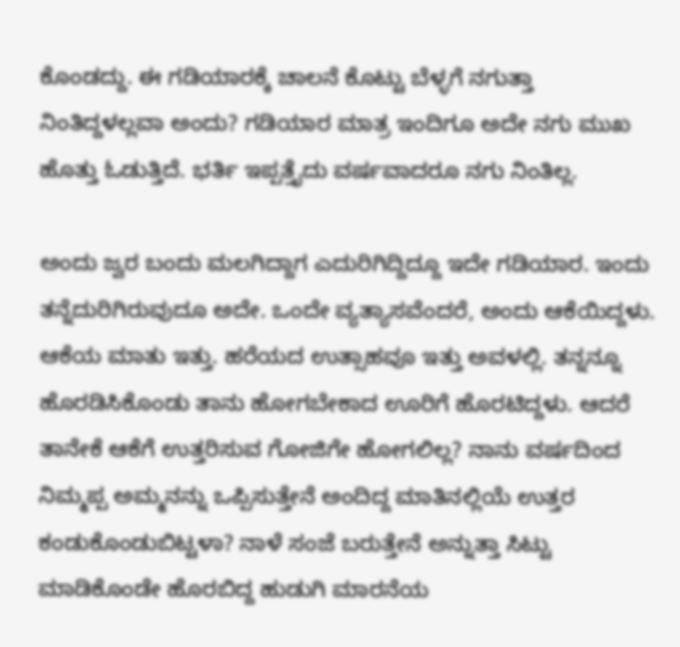ಕೊಂಡದ್ದು. ಈ ಗಡಿಯಾರಕ್ಕೆ ಚಾಲನೆ ಕೊಟ್ಟು ಬೆಳ್ಳಗೆ ನಗುತ್ತಾ ನಿಂತಿದ್ದಳಲ್ಲವಾ ಅಂದು? ಗಡಿಯಾರ ಮಾತ್ರ ಇಂದಿಗೂ ಅದೇ ನಗು ಮುಖ ಹೊತ್ತು ಓಡುತ್ತಿದೆ. ಭರ್ತಿ ಇಪ್ಪತ್ತೈದು ವರ್ಷವಾದರೂ ನಗು ನಿಂತಿಲ್ಲ.

ಅಂದು ಜ್ವರ ಬಂದು ಮಲಗಿದ್ದಾಗ ಎದುರಿಗಿದ್ದಿದ್ದೂ ಇದೇ ಗಡಿಯಾರ. ಇಂದು ತನ್ನೆದುರಿಗಿರುವುದೂ ಅದೇ. ಒಂದೇ ವ್ಯತ್ಯಾಸವೆಂದರೆ, ಅಂದು ಆಕೆಯಿದ್ದಳು. ಆಕೆಯ ಮಾತು ಇತ್ತು. ಹರೆಯದ ಉತ್ಸಾಹವೂ ಇತ್ತು ಅವಳಲ್ಲಿ. ತನ್ನನ್ನೂ ಹೊರಡಿಸಿಕೊಂಡು ತಾನು ಹೋಗಬೇಕಾದ ಊರಿಗೆ ಹೊರಟಿದ್ದಳು. ಆದರೆ ತಾನೇಕೆ ಆಕೆಗೆ ಉತ್ತರಿಸುವ ಗೋಜಿಗೇ ಹೋಗಲಿಲ್ಲ? ನಾನು ವರ್ಷದಿಂದ ನಿಮ್ಮಪ್ಪ ಅಮ್ಮನನ್ನು ಒಪ್ಪಿಸುತ್ತೇನೆ ಅಂದಿದ್ದ ಮಾತಿನಲ್ಲಿಯೆ ಉತ್ತರ ಕಂಡುಕೊಂಡುಬಿಟ್ಟಳಾ? ನಾಳೆ ಸಂಜೆ ಬರುತ್ತೇನೆ ಅನ್ನುತ್ತಾ ಸಿಟ್ಟು ಮಾಡಿಕೊಂಡೇ ಹೊರಬಿದ್ದ ಹುಡುಗಿ ಮಾರನೆಯ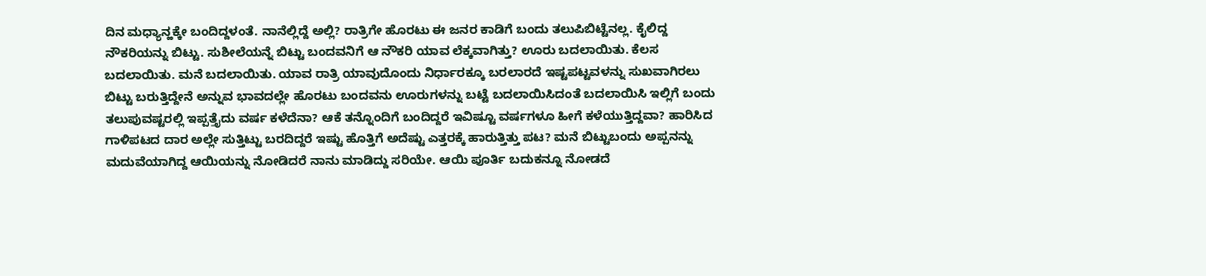ದಿನ ಮಧ್ಯಾನ್ಹಕ್ಕೇ ಬಂದಿದ್ದಳಂತೆ. ನಾನೆಲ್ಲಿದ್ದೆ ಅಲ್ಲಿ? ರಾತ್ರಿಗೇ ಹೊರಟು ಈ ಜನರ ಕಾಡಿಗೆ ಬಂದು ತಲುಪಿಬಿಟ್ಟೆನಲ್ಲ. ಕೈಲಿದ್ದ ನೌಕರಿಯನ್ನು ಬಿಟ್ಟು. ಸುಶೀಲೆಯನ್ನೆ ಬಿಟ್ಟು ಬಂದವನಿಗೆ ಆ ನೌಕರಿ ಯಾವ ಲೆಕ್ಕವಾಗಿತ್ತು? ಊರು ಬದಲಾಯಿತು. ಕೆಲಸ ಬದಲಾಯಿತು. ಮನೆ ಬದಲಾಯಿತು. ಯಾವ ರಾತ್ರಿ ಯಾವುದೊಂದು ನಿರ್ಧಾರಕ್ಕೂ ಬರಲಾರದೆ ಇಷ್ಟಪಟ್ಟವಳನ್ನು ಸುಖವಾಗಿರಲು ಬಿಟ್ಟು ಬರುತ್ತಿದ್ದೇನೆ ಅನ್ನುವ ಭಾವದಲ್ಲೇ ಹೊರಟು ಬಂದವನು ಊರುಗಳನ್ನು ಬಟ್ಟೆ ಬದಲಾಯಿಸಿದಂತೆ ಬದಲಾಯಿಸಿ ಇಲ್ಲಿಗೆ ಬಂದು ತಲುಪುವಷ್ಟರಲ್ಲಿ ಇಪ್ಪತ್ತೈದು ವರ್ಷ ಕಳೆದೆನಾ? ಆಕೆ ತನ್ನೊಂದಿಗೆ ಬಂದಿದ್ದರೆ ಇವಿಷ್ಟೂ ವರ್ಷಗಳೂ ಹೀಗೆ ಕಳೆಯುತ್ತಿದ್ದವಾ? ಹಾರಿಸಿದ ಗಾಳಿಪಟದ ದಾರ ಅಲ್ಲೇ ಸುತ್ತಿಟ್ಟು ಬರದಿದ್ದರೆ ಇಷ್ಟು ಹೊತ್ತಿಗೆ ಅದೆಷ್ಟು ಎತ್ತರಕ್ಕೆ ಹಾರುತ್ತಿತ್ತು ಪಟ? ಮನೆ ಬಿಟ್ಟುಬಂದು ಅಪ್ಪನನ್ನು ಮದುವೆಯಾಗಿದ್ದ ಆಯಿಯನ್ನು ನೋಡಿದರೆ ನಾನು ಮಾಡಿದ್ದು ಸರಿಯೇ. ಆಯಿ ಪೂರ್ತಿ ಬದುಕನ್ನೂ ನೋಡದೆ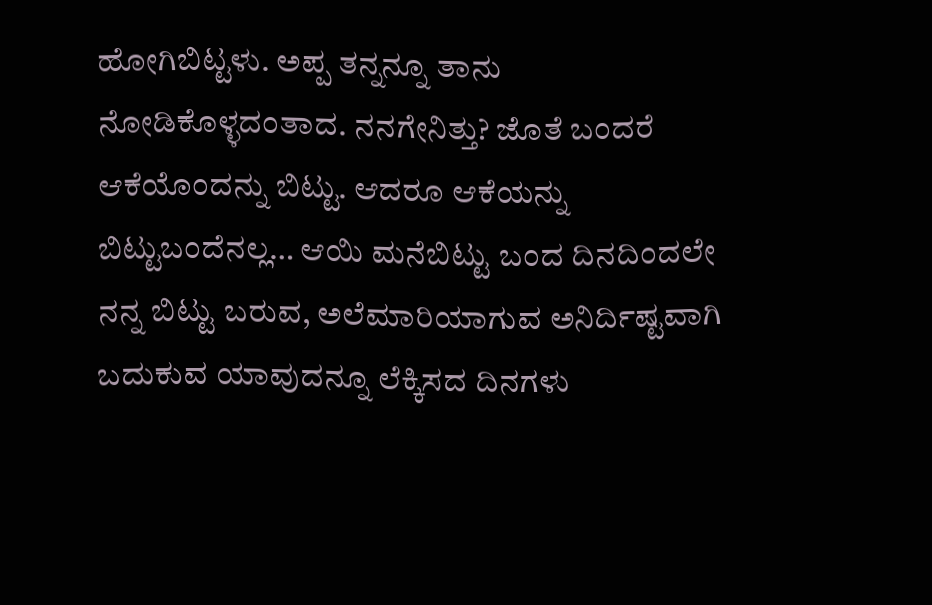ಹೋಗಿಬಿಟ್ಟಳು. ಅಪ್ಪ ತನ್ನನ್ನೂ ತಾನು ನೋಡಿಕೊಳ್ಳದಂತಾದ. ನನಗೇನಿತ್ತು? ಜೊತೆ ಬಂದರೆ ಆಕೆಯೊಂದನ್ನು ಬಿಟ್ಟು. ಆದರೂ ಆಕೆಯನ್ನು ಬಿಟ್ಟುಬಂದೆನಲ್ಲ… ಆಯಿ ಮನೆಬಿಟ್ಟು ಬಂದ ದಿನದಿಂದಲೇ ನನ್ನ ಬಿಟ್ಟು ಬರುವ, ಅಲೆಮಾರಿಯಾಗುವ ಅನಿರ್ದಿಷ್ಟವಾಗಿ ಬದುಕುವ ಯಾವುದನ್ನೂ ಲೆಕ್ಕಿಸದ ದಿನಗಳು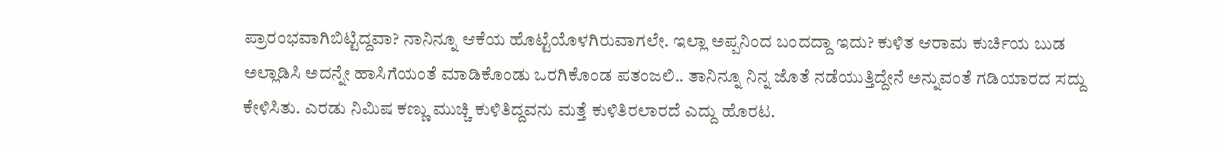ಪ್ರಾರಂಭವಾಗಿಬಿಟ್ಟಿದ್ದವಾ? ನಾನಿನ್ನೂ ಆಕೆಯ ಹೊಟ್ಟೆಯೊಳಗಿರುವಾಗಲೇ. ಇಲ್ಲಾ ಅಪ್ಪನಿಂದ ಬಂದದ್ದಾ ಇದು? ಕುಳಿತ ಆರಾಮ ಕುರ್ಚಿಯ ಬುಡ ಅಲ್ಲಾಡಿಸಿ ಅದನ್ನೇ ಹಾಸಿಗೆಯಂತೆ ಮಾಡಿಕೊಂಡು ಒರಗಿಕೊಂಡ ಪತಂಜಲಿ.. ತಾನಿನ್ನೂ ನಿನ್ನ ಜೊತೆ ನಡೆಯುತ್ತಿದ್ದೇನೆ ಅನ್ನುವಂತೆ ಗಡಿಯಾರದ ಸದ್ದು ಕೇಳಿಸಿತು. ಎರಡು ನಿಮಿಷ ಕಣ್ಣು ಮುಚ್ಚಿ ಕುಳಿತಿದ್ದವನು ಮತ್ತೆ ಕುಳಿತಿರಲಾರದೆ ಎದ್ದು ಹೊರಟ.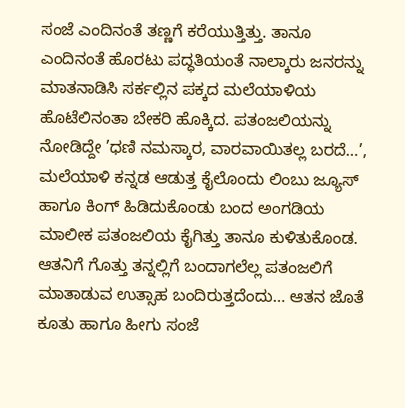ಸಂಜೆ ಎಂದಿನಂತೆ ತಣ್ಣಗೆ ಕರೆಯುತ್ತಿತ್ತು. ತಾನೂ ಎಂದಿನಂತೆ ಹೊರಟು ಪದ್ಧತಿಯಂತೆ ನಾಲ್ಕಾರು ಜನರನ್ನು ಮಾತನಾಡಿಸಿ ಸರ್ಕಲ್ಲಿನ ಪಕ್ಕದ ಮಲೆಯಾಳಿಯ ಹೊಟೆಲಿನಂತಾ ಬೇಕರಿ ಹೊಕ್ಕಿದ. ಪತಂಜಲಿಯನ್ನು ನೋಡಿದ್ದೇ ’ಧಣಿ ನಮಸ್ಕಾರ, ವಾರವಾಯಿತಲ್ಲ ಬರದೆ…’,  ಮಲೆಯಾಳಿ ಕನ್ನಡ ಆಡುತ್ತ ಕೈಲೊಂದು ಲಿಂಬು ಜ್ಯೂಸ್ ಹಾಗೂ ಕಿಂಗ್ ಹಿಡಿದುಕೊಂಡು ಬಂದ ಅಂಗಡಿಯ ಮಾಲೀಕ ಪತಂಜಲಿಯ ಕೈಗಿತ್ತು ತಾನೂ ಕುಳಿತುಕೊಂಡ. ಆತನಿಗೆ ಗೊತ್ತು ತನ್ನಲ್ಲಿಗೆ ಬಂದಾಗಲೆಲ್ಲ ಪತಂಜಲಿಗೆ ಮಾತಾಡುವ ಉತ್ಸಾಹ ಬಂದಿರುತ್ತದೆಂದು… ಆತನ ಜೊತೆ ಕೂತು ಹಾಗೂ ಹೀಗು ಸಂಜೆ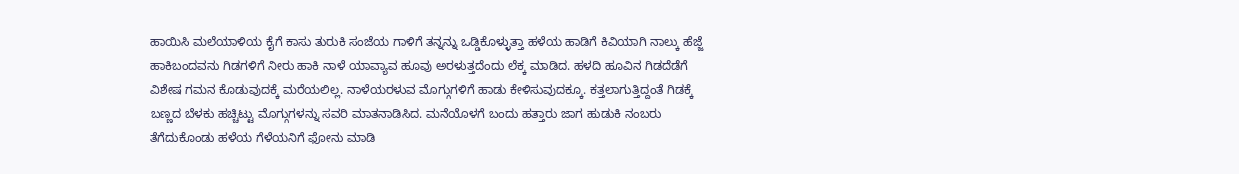ಹಾಯಿಸಿ ಮಲೆಯಾಳಿಯ ಕೈಗೆ ಕಾಸು ತುರುಕಿ ಸಂಜೆಯ ಗಾಳಿಗೆ ತನ್ನನ್ನು ಒಡ್ಡಿಕೊಳ್ಳುತ್ತಾ ಹಳೆಯ ಹಾಡಿಗೆ ಕಿವಿಯಾಗಿ ನಾಲ್ಕು ಹೆಜ್ಜೆ ಹಾಕಿಬಂದವನು ಗಿಡಗಳಿಗೆ ನೀರು ಹಾಕಿ ನಾಳೆ ಯಾವ್ಯಾವ ಹೂವು ಅರಳುತ್ತದೆಂದು ಲೆಕ್ಕ ಮಾಡಿದ. ಹಳದಿ ಹೂವಿನ ಗಿಡದೆಡೆಗೆ ವಿಶೇಷ ಗಮನ ಕೊಡುವುದಕ್ಕೆ ಮರೆಯಲಿಲ್ಲ. ನಾಳೆಯರಳುವ ಮೊಗ್ಗುಗಳಿಗೆ ಹಾಡು ಕೇಳಿಸುವುದಕ್ಕೂ. ಕತ್ತಲಾಗುತ್ತಿದ್ದಂತೆ ಗಿಡಕ್ಕೆ ಬಣ್ಣದ ಬೆಳಕು ಹಚ್ಚಿಟ್ಟು ಮೊಗ್ಗುಗಳನ್ನು ಸವರಿ ಮಾತನಾಡಿಸಿದ. ಮನೆಯೊಳಗೆ ಬಂದು ಹತ್ತಾರು ಜಾಗ ಹುಡುಕಿ ನಂಬರು ತೆಗೆದುಕೊಂಡು ಹಳೆಯ ಗೆಳೆಯನಿಗೆ ಫೋನು ಮಾಡಿ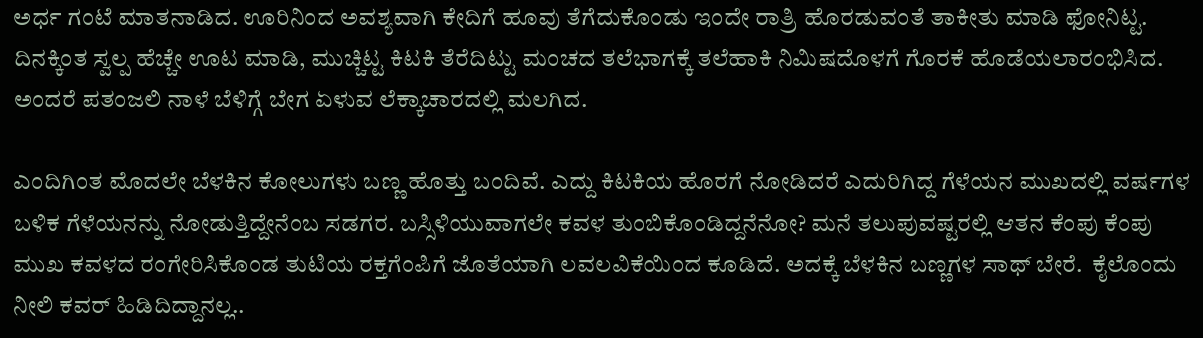ಅರ್ಧ ಗಂಟೆ ಮಾತನಾಡಿದ. ಊರಿನಿಂದ ಅವಶ್ಯವಾಗಿ ಕೇದಿಗೆ ಹೂವು ತೆಗೆದುಕೊಂಡು ಇಂದೇ ರಾತ್ರಿ ಹೊರಡುವಂತೆ ತಾಕೀತು ಮಾಡಿ ಫೋನಿಟ್ಟ. ದಿನಕ್ಕಿಂತ ಸ್ವಲ್ಪ ಹೆಚ್ಚೇ ಊಟ ಮಾಡಿ, ಮುಚ್ಚಿಟ್ಟ ಕಿಟಕಿ ತೆರೆದಿಟ್ಟು ಮಂಚದ ತಲೆಭಾಗಕ್ಕೆ ತಲೆಹಾಕಿ ನಿಮಿಷದೊಳಗೆ ಗೊರಕೆ ಹೊಡೆಯಲಾರಂಭಿಸಿದ. ಅಂದರೆ ಪತಂಜಲಿ ನಾಳೆ ಬೆಳಿಗ್ಗೆ ಬೇಗ ಏಳುವ ಲೆಕ್ಕಾಚಾರದಲ್ಲಿ ಮಲಗಿದ.

ಎಂದಿಗಿಂತ ಮೊದಲೇ ಬೆಳಕಿನ ಕೋಲುಗಳು ಬಣ್ಣ ಹೊತ್ತು ಬಂದಿವೆ. ಎದ್ದು ಕಿಟಕಿಯ ಹೊರಗೆ ನೋಡಿದರೆ ಎದುರಿಗಿದ್ದ ಗೆಳೆಯನ ಮುಖದಲ್ಲಿ ವರ್ಷಗಳ ಬಳಿಕ ಗೆಳೆಯನನ್ನು ನೋಡುತ್ತಿದ್ದೇನೆಂಬ ಸಡಗರ. ಬಸ್ಸಿಳಿಯುವಾಗಲೇ ಕವಳ ತುಂಬಿಕೊಂಡಿದ್ದನೆನೋ? ಮನೆ ತಲುಪುವಷ್ಟರಲ್ಲಿ ಆತನ ಕೆಂಪು ಕೆಂಪು ಮುಖ ಕವಳದ ರಂಗೇರಿಸಿಕೊಂಡ ತುಟಿಯ ರಕ್ತಗೆಂಪಿಗೆ ಜೊತೆಯಾಗಿ ಲವಲವಿಕೆಯಿಂದ ಕೂಡಿದೆ. ಅದಕ್ಕೆ ಬೆಳಕಿನ ಬಣ್ಣಗಳ ಸಾಥ್ ಬೇರೆ.  ಕೈಲೊಂದು ನೀಲಿ ಕವರ್ ಹಿಡಿದಿದ್ದಾನಲ್ಲ..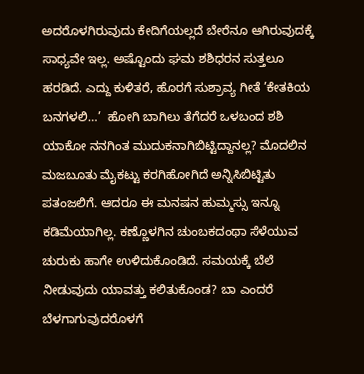ಅದರೊಳಗಿರುವುದು ಕೇದಿಗೆಯಲ್ಲದೆ ಬೇರೆನೂ ಆಗಿರುವುದಕ್ಕೆ ಸಾಧ್ಯವೇ ಇಲ್ಲ. ಅಷ್ಟೊಂದು ಘಮ ಶಶಿಧರನ ಸುತ್ತಲೂ ಹರಡಿದೆ. ಎದ್ದು ಕುಳಿತರೆ, ಹೊರಗೆ ಸುಶ್ರಾವ್ಯ ಗೀತೆ ’ಕೇತಕಿಯ ಬನಗಳಲಿ…’  ಹೋಗಿ ಬಾಗಿಲು ತೆಗೆದರೆ ಒಳಬಂದ ಶಶಿ ಯಾಕೋ ನನಗಿಂತ ಮುದುಕನಾಗಿಬಿಟ್ಟಿದ್ದಾನಲ್ಲ? ಮೊದಲಿನ ಮಜಬೂತು ಮೈಕಟ್ಟು ಕರಗಿಹೋಗಿದೆ ಅನ್ನಿಸಿಬಿಟ್ಟಿತು ಪತಂಜಲಿಗೆ. ಆದರೂ ಈ ಮನಷನ ಹುಮ್ಮಸ್ಸು ಇನ್ನೂ ಕಡಿಮೆಯಾಗಿಲ್ಲ. ಕಣ್ಣೊಳಗಿನ ಚುಂಬಕದಂಥಾ ಸೆಳೆಯುವ ಚುರುಕು ಹಾಗೇ ಉಳಿದುಕೊಂಡಿದೆ. ಸಮಯಕ್ಕೆ ಬೆಲೆ ನೀಡುವುದು ಯಾವತ್ತು ಕಲಿತುಕೊಂಡ? ಬಾ ಎಂದರೆ ಬೆಳಗಾಗುವುದರೊಳಗೆ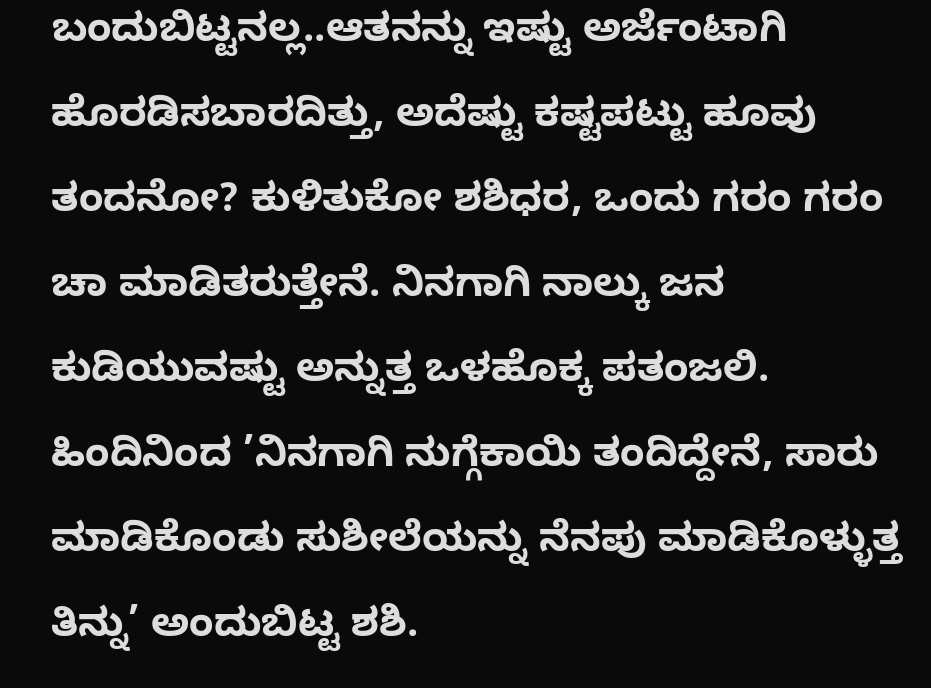ಬಂದುಬಿಟ್ಟನಲ್ಲ..ಆತನನ್ನು ಇಷ್ಟು ಅರ್ಜೆಂಟಾಗಿ ಹೊರಡಿಸಬಾರದಿತ್ತು, ಅದೆಷ್ಟು ಕಷ್ಟಪಟ್ಟು ಹೂವು ತಂದನೋ? ಕುಳಿತುಕೋ ಶಶಿಧರ, ಒಂದು ಗರಂ ಗರಂ ಚಾ ಮಾಡಿತರುತ್ತೇನೆ. ನಿನಗಾಗಿ ನಾಲ್ಕು ಜನ ಕುಡಿಯುವಷ್ಟು ಅನ್ನುತ್ತ ಒಳಹೊಕ್ಕ ಪತಂಜಲಿ. ಹಿಂದಿನಿಂದ ’ನಿನಗಾಗಿ ನುಗ್ಗೆಕಾಯಿ ತಂದಿದ್ದೇನೆ, ಸಾರು ಮಾಡಿಕೊಂಡು ಸುಶೀಲೆಯನ್ನು ನೆನಪು ಮಾಡಿಕೊಳ್ಳುತ್ತ ತಿನ್ನು’ ಅಂದುಬಿಟ್ಟ ಶಶಿ.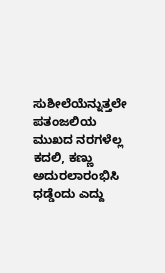ಸುಶೀಲೆಯೆನ್ನುತ್ತಲೇ ಪತಂಜಲಿಯ ಮುಖದ ನರಗಳೆಲ್ಲ ಕದಲಿ, ಕಣ್ಣು ಅದುರಲಾರಂಭಿಸಿ ಧಡ್ಡೆಂದು ಎದ್ದು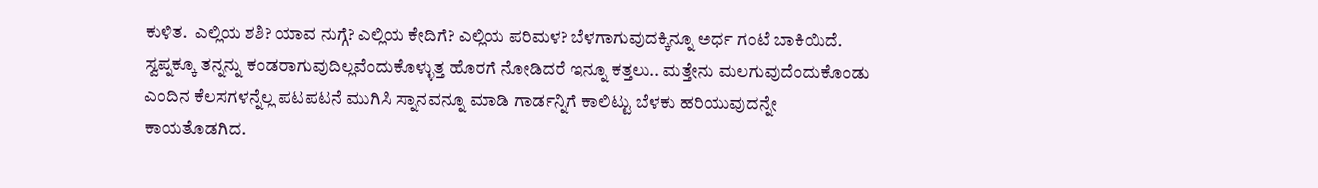ಕುಳಿತ.  ಎಲ್ಲಿಯ ಶಶಿ? ಯಾವ ನುಗ್ಗೆ? ಎಲ್ಲಿಯ ಕೇದಿಗೆ? ಎಲ್ಲಿಯ ಪರಿಮಳ? ಬೆಳಗಾಗುವುದಕ್ಕಿನ್ನೂ ಅರ್ಧ ಗಂಟೆ ಬಾಕಿಯಿದೆ. ಸ್ವಪ್ನಕ್ಕೂ ತನ್ನನ್ನು ಕಂಡರಾಗುವುದಿಲ್ಲವೆಂದುಕೊಳ್ಳುತ್ತ ಹೊರಗೆ ನೋಡಿದರೆ ಇನ್ನೂ ಕತ್ತಲು.. ಮತ್ತೇನು ಮಲಗುವುದೆಂದುಕೊಂಡು ಎಂದಿನ ಕೆಲಸಗಳನ್ನೆಲ್ಲ ಪಟಪಟನೆ ಮುಗಿಸಿ ಸ್ನಾನವನ್ನೂ ಮಾಡಿ ಗಾರ್ಡನ್ನಿಗೆ ಕಾಲಿಟ್ಟು ಬೆಳಕು ಹರಿಯುವುದನ್ನೇ ಕಾಯತೊಡಗಿದ.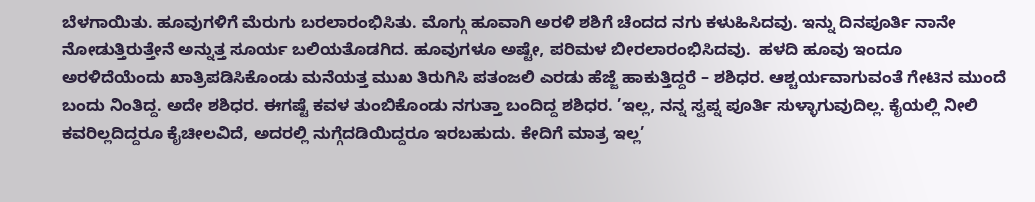ಬೆಳಗಾಯಿತು. ಹೂವುಗಳಿಗೆ ಮೆರುಗು ಬರಲಾರಂಭಿಸಿತು. ಮೊಗ್ಗು ಹೂವಾಗಿ ಅರಳಿ ಶಶಿಗೆ ಚೆಂದದ ನಗು ಕಳುಹಿಸಿದವು. ಇನ್ನು ದಿನಪೂರ್ತಿ ನಾನೇ ನೋಡುತ್ತಿರುತ್ತೇನೆ ಅನ್ನುತ್ತ ಸೂರ್ಯ ಬಲಿಯತೊಡಗಿದ. ಹೂವುಗಳೂ ಅಷ್ಟೇ, ಪರಿಮಳ ಬೀರಲಾರಂಭಿಸಿದವು.  ಹಳದಿ ಹೂವು ಇಂದೂ ಅರಳಿದೆಯೆಂದು ಖಾತ್ರಿಪಡಿಸಿಕೊಂಡು ಮನೆಯತ್ತ ಮುಖ ತಿರುಗಿಸಿ ಪತಂಜಲಿ ಎರಡು ಹೆಜ್ಜೆ ಹಾಕುತ್ತಿದ್ದರೆ – ಶಶಿಧರ. ಆಶ್ಚರ್ಯವಾಗುವಂತೆ ಗೇಟಿನ ಮುಂದೆ ಬಂದು ನಿಂತಿದ್ದ. ಅದೇ ಶಶಿಧರ. ಈಗಷ್ಟೆ ಕವಳ ತುಂಬಿಕೊಂಡು ನಗುತ್ತಾ ಬಂದಿದ್ದ ಶಶಿಧರ. ’ಇಲ್ಲ, ನನ್ನ ಸ್ವಪ್ನ ಪೂರ್ತಿ ಸುಳ್ಳಾಗುವುದಿಲ್ಲ. ಕೈಯಲ್ಲಿ ನೀಲಿ ಕವರಿಲ್ಲದಿದ್ದರೂ ಕೈಚೀಲವಿದೆ, ಅದರಲ್ಲಿ ನುಗ್ಗೆದಡಿಯಿದ್ದರೂ ಇರಬಹುದು. ಕೇದಿಗೆ ಮಾತ್ರ ಇಲ್ಲ’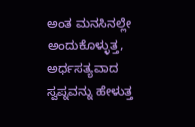ಅಂತ ಮನಸಿನಲ್ಲೇ ಅಂದುಕೊಳ್ಳುತ್ತ, ಅರ್ಧಸತ್ಯವಾದ ಸ್ವಪ್ನವನ್ನು ಹೇಳುತ್ತ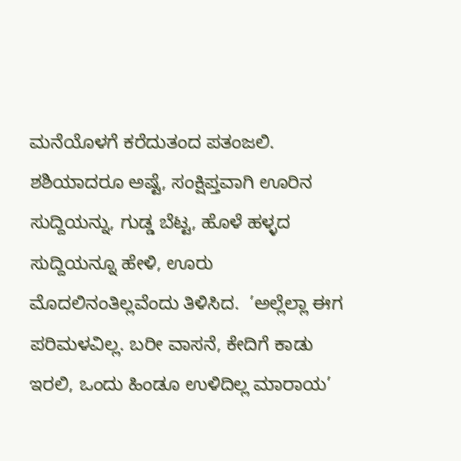ಮನೆಯೊಳಗೆ ಕರೆದುತಂದ ಪತಂಜಲಿ.  ಶಶಿಯಾದರೂ ಅಷ್ಟೆ, ಸಂಕ್ಷಿಪ್ತವಾಗಿ ಊರಿನ ಸುದ್ದಿಯನ್ನು, ಗುಡ್ಡ ಬೆಟ್ಟ, ಹೊಳೆ ಹಳ್ಳದ ಸುದ್ದಿಯನ್ನೂ ಹೇಳಿ, ಊರು ಮೊದಲಿನಂತಿಲ್ಲವೆಂದು ತಿಳಿಸಿದ.  ’ಅಲ್ಲೆಲ್ಲಾ ಈಗ ಪರಿಮಳವಿಲ್ಲ. ಬರೀ ವಾಸನೆ, ಕೇದಿಗೆ ಕಾಡು ಇರಲಿ, ಒಂದು ಹಿಂಡೂ ಉಳಿದಿಲ್ಲ ಮಾರಾಯ’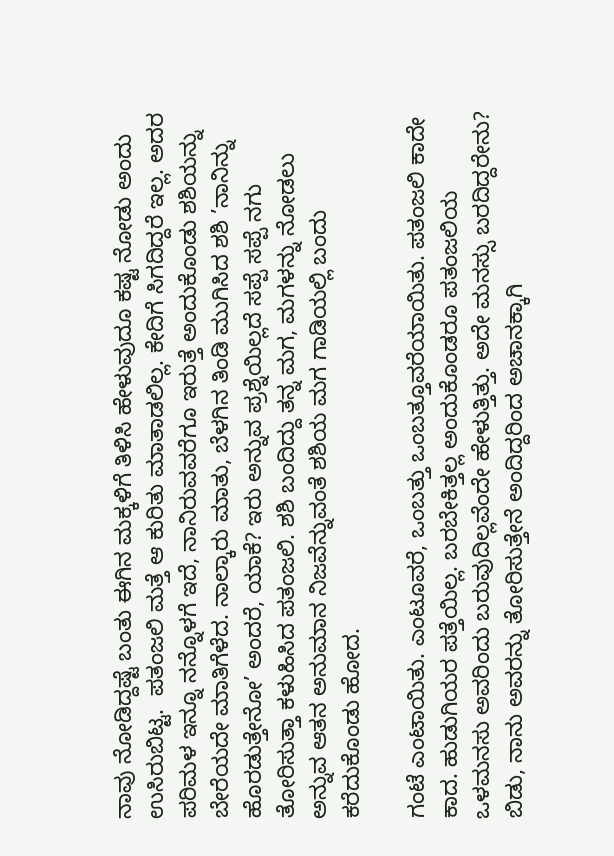ನಾವು ನೋಡಿದ್ದಷ್ಟೆ ಬಂತು ಈಗಿನ ಮಕ್ಕಳಿಗೆ ತಿಳಿಸಿ ಹೇಳುವುದೂ ಕಷ್ಟ ನೋಡು ಅಂದು ಉಸಿರುಬಿಟ್ಟ.  ಪತಂಜಲಿ ಮತ್ತೆ ಆ ಕುರಿತು ಮಾತಾಡಲಿಲ್ಲ. ಕೇದಿಗೆ ಸಿಗದಿದ್ದರೆ ಇಲ್ಲ. ಅದರ ಪರಿಮಳ ಇನ್ನೂ ನನ್ನೊಳಗೆ ಇದೆ, ನಾನಿರುವವರೆಗೂ ಇರುತ್ತೆ ಅಂದುಕೊಂಡು ಶಶಿಯನ್ನು ಬೇರೆಯದೇ ಮಾತಿಗೆಳೆದ. ನಾಲ್ಕಾರು ಮಾತು, ಬೆಳಗಿನ ತಿಂಡಿ ಮುಗಿಸಿದ ಶಶಿ ’ನಾನಿನ್ನು ಹೊರಡುತ್ತೇನೋ’ ಅಂದರೆ, ಯಾಕೆ? ಇರು ಅನ್ನುವ ಪ್ರಶ್ನೆಯಿಲ್ಲದೆ ಸಪ್ಪೆ ಸಪ್ಪೆ ನಗು ತೋರಿಸುತ್ತಾ ಕಳುಹಿಸಿದ ಪತಂಜಲಿ. ಶಶಿ ಬಂದಿದ್ದು ತನ್ನ ಮಗ, ಮಗಳನ್ನು ನೋಡಲು ಅನ್ನುವ ಆತನ ಅನುಮಾನ ನಿಜವೆನ್ನುವಂತೆ ಶಶಿಯ ಮಗ ಗಾಡಿಯಲ್ಲಿ ಬಂದು ಕರೆದುಕೊಂಡು ಹೋದ.

ಗಂಟೆ ಎಂಟಾಯಿತು. ಎಂಟೂವರೆ, ಒಂಬತ್ತು ಒಂಬತ್ತೂವರೆಯಾಯಿತು. ಪತಂಜಲಿ ಕಾದೇ ಕಾದ. ಹುಡುಗಿಯರ ಪತ್ತೆಯಿಲ್ಲ. ಬರಬೇಕಿತ್ತಲ್ಲ ಅಂದುಕೊಂಡರೂ ಪತಂಜಲಿಯ ಒಳಮನಸು ಅವರಿಂದು ಬರುವುದಿಲ್ಲವೆಂದೇ ಹೇಳುತ್ತಿತ್ತು. ಅದೇ ಮನಸ್ಸು ಬರದಿದ್ದರೇನು?  ಬಿಡು, ನಾನು ಅವರನ್ನು ತೋರಿಸುತ್ತೇನೆ ಅಂದಿದ್ದರಿಂದ ಅಚಾನಕ್ಕಾಗಿ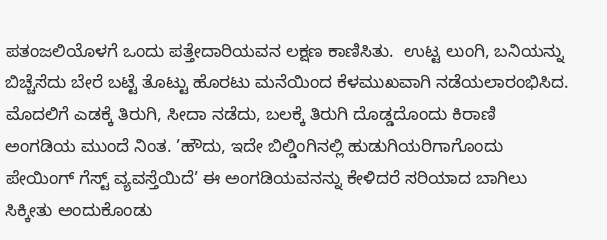ಪತಂಜಲಿಯೊಳಗೆ ಒಂದು ಪತ್ತೇದಾರಿಯವನ ಲಕ್ಷಣ ಕಾಣಿಸಿತು.  ಉಟ್ಟ ಲುಂಗಿ, ಬನಿಯನ್ನು ಬಿಚ್ಚೆಸೆದು ಬೇರೆ ಬಟ್ಟೆ ತೊಟ್ಟು ಹೊರಟು ಮನೆಯಿಂದ ಕೆಳಮುಖವಾಗಿ ನಡೆಯಲಾರಂಭಿಸಿದ. ಮೊದಲಿಗೆ ಎಡಕ್ಕೆ ತಿರುಗಿ, ಸೀದಾ ನಡೆದು, ಬಲಕ್ಕೆ ತಿರುಗಿ ದೊಡ್ಡದೊಂದು ಕಿರಾಣಿ ಅಂಗಡಿಯ ಮುಂದೆ ನಿಂತ. ’ಹೌದು, ಇದೇ ಬಿಲ್ಡಿಂಗಿನಲ್ಲಿ ಹುಡುಗಿಯರಿಗಾಗೊಂದು ಪೇಯಿಂಗ್ ಗೆಸ್ಟ್ ವ್ಯವಸ್ತೆಯಿದೆ’ ಈ ಅಂಗಡಿಯವನನ್ನು ಕೇಳಿದರೆ ಸರಿಯಾದ ಬಾಗಿಲು ಸಿಕ್ಕೀತು ಅಂದುಕೊಂಡು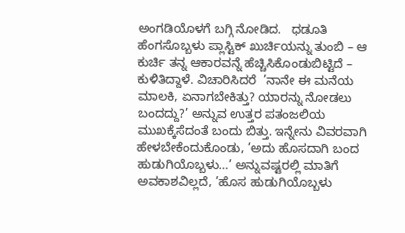ಅಂಗಡಿಯೊಳಗೆ ಬಗ್ಗಿ ನೋಡಿದ.   ಧಡೂತಿ ಹೆಂಗಸೊಬ್ಬಳು ಪ್ಲಾಸ್ಟಿಕ್ ಖುರ್ಚಿಯನ್ನು ತುಂಬಿ – ಆ ಕುರ್ಚಿ ತನ್ನ ಆಕಾರವನ್ನೆ ಹೆಚ್ಚಿಸಿಕೊಂಡುಬಿಟ್ಟಿದೆ – ಕುಳಿತಿದ್ದಾಳೆ. ವಿಚಾರಿಸಿದರೆ  ’ನಾನೇ ಈ ಮನೆಯ ಮಾಲಕಿ, ಏನಾಗಬೇಕಿತ್ತು? ಯಾರನ್ನು ನೋಡಲು ಬಂದದ್ದು?’ ಅನ್ನುವ ಉತ್ತರ ಪತಂಜಲಿಯ ಮುಖಕ್ಕೆಸೆದಂತೆ ಬಂದು ಬಿತ್ತು. ಇನ್ನೇನು ವಿವರವಾಗಿ ಹೇಳಬೇಕೆಂದುಕೊಂಡು, ’ಅದು ಹೊಸದಾಗಿ ಬಂದ ಹುಡುಗಿಯೊಬ್ಬಳು…’ ಅನ್ನುವಷ್ಟರಲ್ಲಿ ಮಾತಿಗೆ ಅವಕಾಶವಿಲ್ಲದೆ, ’ಹೊಸ ಹುಡುಗಿಯೊಬ್ಬಳು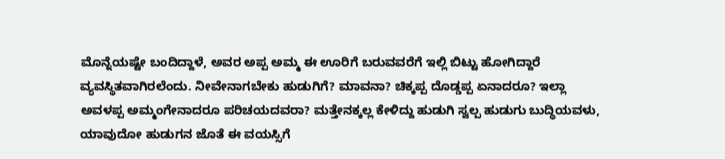ಮೊನ್ನೆಯಷ್ಟೇ ಬಂದಿದ್ದಾಳೆ, ಅವರ ಅಪ್ಪ ಅಮ್ಮ ಈ ಊರಿಗೆ ಬರುವವರೆಗೆ ಇಲ್ಲಿ ಬಿಟ್ಟು ಹೋಗಿದ್ದಾರೆ ವ್ಯವಸ್ಥಿತವಾಗಿರಲೆಂದು. ನೀವೇನಾಗಬೇಕು ಹುಡುಗಿಗೆ? ಮಾವನಾ? ಚಿಕ್ಕಪ್ಪ ದೊಡ್ಡಪ್ಪ ಏನಾದರೂ? ಇಲ್ಲಾ ಅವಳಪ್ಪ ಅಮ್ಮಂಗೇನಾದರೂ ಪರಿಚಯದವರಾ? ಮತ್ತೇನಕ್ಕಲ್ಲ ಕೇಳಿದ್ದು ಹುಡುಗಿ ಸ್ವಲ್ಪ ಹುಡುಗು ಬುದ್ಧಿಯವಳು, ಯಾವುದೋ ಹುಡುಗನ ಜೊತೆ ಈ ವಯಸ್ಸಿಗೆ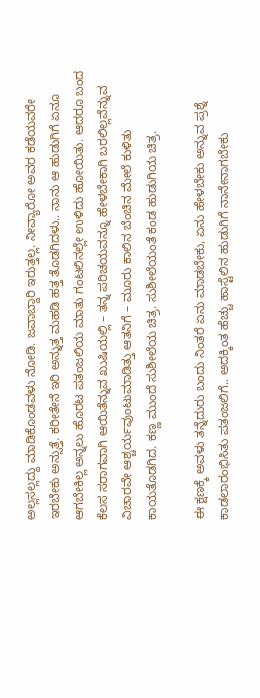ಅಲ್ಲಸಲ್ಲದ್ದು ಮಾಡಿಕೊಂಡವಳು ನೋಡಿ. ಜವಾಬ್ದಾರಿ ಇರುತ್ತಲ್ಲ. ನೀವ್ಯಾರೋ ಅವರ ಕಡೆಯವರೇ ಇರಬೇಕು ಅನ್ಸುತ್ತೆ. ಕರೀತೇನೆ ಇರಿ ಅನ್ನುತ್ತ ಮಹಡಿ ಹತ್ತ ತೊಡಗಿದಳು.. ನಾನು ಆ ಹುಡುಗಿಗೆ ಏನೂ ಆಗಬೇಕಿಲ್ಲ ಅನ್ನಲು ಹೊರಟ ಪತಂಜಲಿಯ ಮಾತು ಗಂಟಲಿನಲ್ಲೇ ಉಳಿದು ಹೋಯಿತು. ಆದರೂ ಬಂದ ಕೆಲಸ ಸರಾಗವಾಗಿ ಆಯಿತೆನ್ನುವ ಖುಷಿಯಲ್ಲಿ – ತನ್ನ ಪರಿಚಯವನ್ನೂ ಹೇಳಬೇಕಾಗಿ ಬರಲಿಲ್ಲವೆನ್ನುವ ವಿಚಾರವೇ ಆಶ್ಚರ್ಯವುಂಟುಮಾಡಿತ್ತು ಆತನಿಗೆ – ಮೂರು ಕಾಲಿನ ಬೆಂಚಿನ ಮೇಲೆ ಕುಳಿತು ಕಾಯತೊಡಗಿದ. ಕಣ್ಣ ಮುಂದೆ ಸುಶೀಲೆಯ ಚಿತ್ರ. ಸುಶೀಲೆಯಂತೆ ಕಂಡ ಹುಡುಗಿಯ ಚಿತ್ರ.

ಈ ಕ್ಷಣಕ್ಕೆ ಅವಳು ತನ್ನೆದುರು ಬಂದು ನಿಂತರೆ ಏನು ಮಾಡಬೇಕು, ಏನು ಹೇಳಬೇಕು ಅನ್ನುವ ಪ್ರಶ್ನೆ ಕಾಡಲಾರಂಭಿಸಿತು ಪತಂಜಲಿಗೆ.. ಅದಕ್ಕಿಂತ ಹೆಚ್ಚು ಹಾಸ್ಟೆಲಿನ ಹುಡುಗಿಗೆ ನಾನೇನಾಗಬೇಕು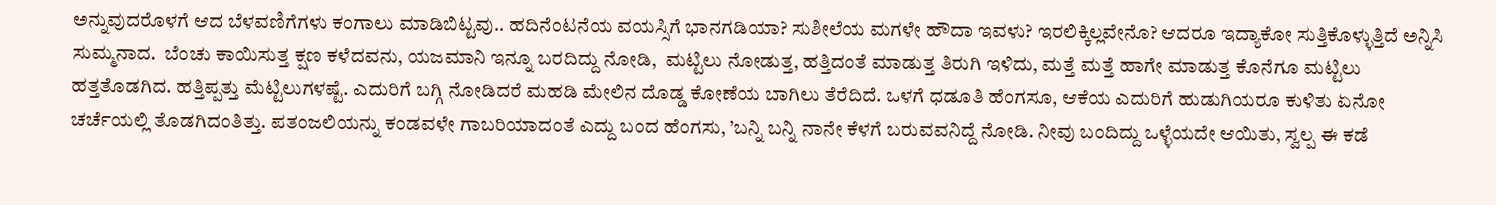ಅನ್ನುವುದರೊಳಗೆ ಆದ ಬೆಳವಣಿಗೆಗಳು ಕಂಗಾಲು ಮಾಡಿಬಿಟ್ಟವು.. ಹದಿನೆಂಟನೆಯ ವಯಸ್ಸಿಗೆ ಭಾನಗಡಿಯಾ? ಸುಶೀಲೆಯ ಮಗಳೇ ಹೌದಾ ಇವಳು? ಇರಲಿಕ್ಕಿಲ್ಲವೇನೊ? ಆದರೂ ಇದ್ಯಾಕೋ ಸುತ್ತಿಕೊಳ್ಳುತ್ತಿದೆ ಅನ್ನಿಸಿ ಸುಮ್ಮನಾದ.  ಬೆಂಚು ಕಾಯಿಸುತ್ತ ಕ್ಷಣ ಕಳೆದವನು, ಯಜಮಾನಿ ಇನ್ನೂ ಬರದಿದ್ದು ನೋಡಿ,  ಮಟ್ಟಿಲು ನೋಡುತ್ತ, ಹತ್ತಿದಂತೆ ಮಾಡುತ್ತ ತಿರುಗಿ ಇಳಿದು, ಮತ್ತೆ ಮತ್ತೆ ಹಾಗೇ ಮಾಡುತ್ತ ಕೊನೆಗೂ ಮಟ್ಟಿಲು ಹತ್ತತೊಡಗಿದ. ಹತ್ತಿಪ್ಪತ್ತು ಮೆಟ್ಟಿಲುಗಳಷ್ಟೆ. ಎದುರಿಗೆ ಬಗ್ಗಿ ನೋಡಿದರೆ ಮಹಡಿ ಮೇಲಿನ ದೊಡ್ಡ ಕೋಣೆಯ ಬಾಗಿಲು ತೆರೆದಿದೆ. ಒಳಗೆ ಧಡೂತಿ ಹೆಂಗಸೂ, ಆಕೆಯ ಎದುರಿಗೆ ಹುಡುಗಿಯರೂ ಕುಳಿತು ಏನೋ ಚರ್ಚೆಯಲ್ಲಿ ತೊಡಗಿದಂತಿತ್ತು. ಪತಂಜಲಿಯನ್ನು ಕಂಡವಳೇ ಗಾಬರಿಯಾದಂತೆ ಎದ್ದು ಬಂದ ಹೆಂಗಸು, ’ಬನ್ನಿ ಬನ್ನಿ ನಾನೇ ಕೆಳಗೆ ಬರುವವನಿದ್ದೆ ನೋಡಿ. ನೀವು ಬಂದಿದ್ದು ಒಳ್ಳೆಯದೇ ಆಯಿತು, ಸ್ವಲ್ಪ ಈ ಕಡೆ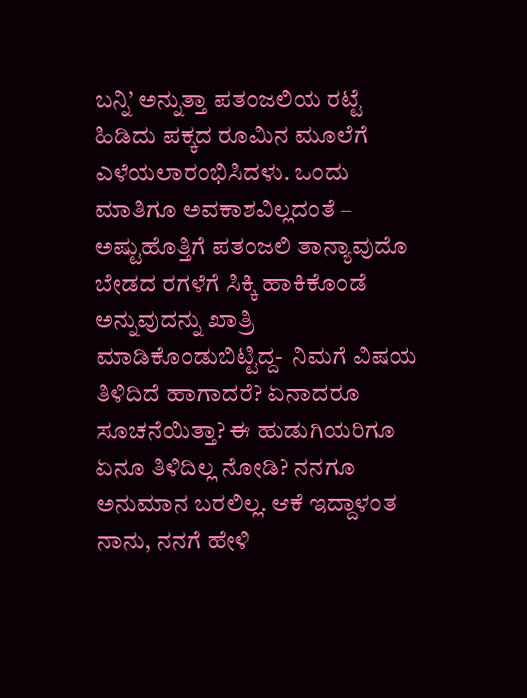ಬನ್ನಿ’ ಅನ್ನುತ್ತಾ ಪತಂಜಲಿಯ ರಟ್ಟೆ ಹಿಡಿದು ಪಕ್ಕದ ರೂಮಿನ ಮೂಲೆಗೆ ಎಳೆಯಲಾರಂಭಿಸಿದಳು. ಒಂದು ಮಾತಿಗೂ ಅವಕಾಶವಿಲ್ಲದಂತೆ – ಅಷ್ಟುಹೊತ್ತಿಗೆ ಪತಂಜಲಿ ತಾನ್ಯಾವುದೊ ಬೇಡದ ರಗಳೆಗೆ ಸಿಕ್ಕಿ ಹಾಕಿಕೊಂಡೆ ಅನ್ನುವುದನ್ನು ಖಾತ್ರಿ ಮಾಡಿಕೊಂಡುಬಿಟ್ಟಿದ್ದ-  ನಿಮಗೆ ವಿಷಯ ತಿಳಿದಿದೆ ಹಾಗಾದರೆ? ಏನಾದರೂ ಸೂಚನೆಯಿತ್ತಾ? ಈ ಹುಡುಗಿಯರಿಗೂ ಏನೂ ತಿಳಿದಿಲ್ಲ ನೋಡಿ? ನನಗೂ ಅನುಮಾನ ಬರಲಿಲ್ಲ. ಆಕೆ ಇದ್ದಾಳಂತ ನಾನು, ನನಗೆ ಹೇಳಿ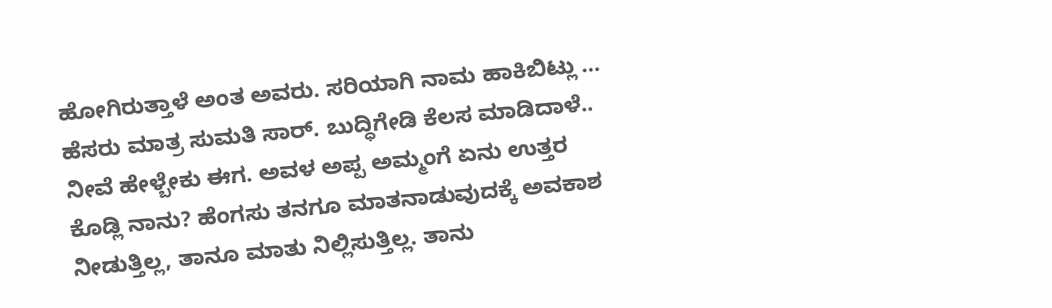ಹೋಗಿರುತ್ತಾಳೆ ಅಂತ ಅವರು. ಸರಿಯಾಗಿ ನಾಮ ಹಾಕಿಬಿಟ್ಲು … ಹೆಸರು ಮಾತ್ರ ಸುಮತಿ ಸಾರ್. ಬುದ್ಧಿಗೇಡಿ ಕೆಲಸ ಮಾಡಿದಾಳೆ.. ನೀವೆ ಹೇಳ್ಬೇಕು ಈಗ. ಅವಳ ಅಪ್ಪ ಅಮ್ಮಂಗೆ ಏನು ಉತ್ತರ ಕೊಡ್ಲಿ ನಾನು? ಹೆಂಗಸು ತನಗೂ ಮಾತನಾಡುವುದಕ್ಕೆ ಅವಕಾಶ ನೀಡುತ್ತಿಲ್ಲ, ತಾನೂ ಮಾತು ನಿಲ್ಲಿಸುತ್ತಿಲ್ಲ. ತಾನು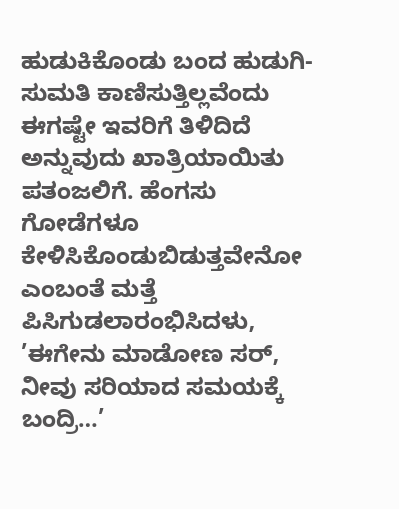ಹುಡುಕಿಕೊಂಡು ಬಂದ ಹುಡುಗಿ- ಸುಮತಿ ಕಾಣಿಸುತ್ತಿಲ್ಲವೆಂದು ಈಗಷ್ಟೇ ಇವರಿಗೆ ತಿಳಿದಿದೆ ಅನ್ನುವುದು ಖಾತ್ರಿಯಾಯಿತು ಪತಂಜಲಿಗೆ. ಹೆಂಗಸು ಗೋಡೆಗಳೂ ಕೇಳಿಸಿಕೊಂಡುಬಿಡುತ್ತವೇನೋ ಎಂಬಂತೆ ಮತ್ತೆ ಪಿಸಿಗುಡಲಾರಂಭಿಸಿದಳು, ’ಈಗೇನು ಮಾಡೋಣ ಸರ್, ನೀವು ಸರಿಯಾದ ಸಮಯಕ್ಕೆ ಬಂದ್ರಿ…’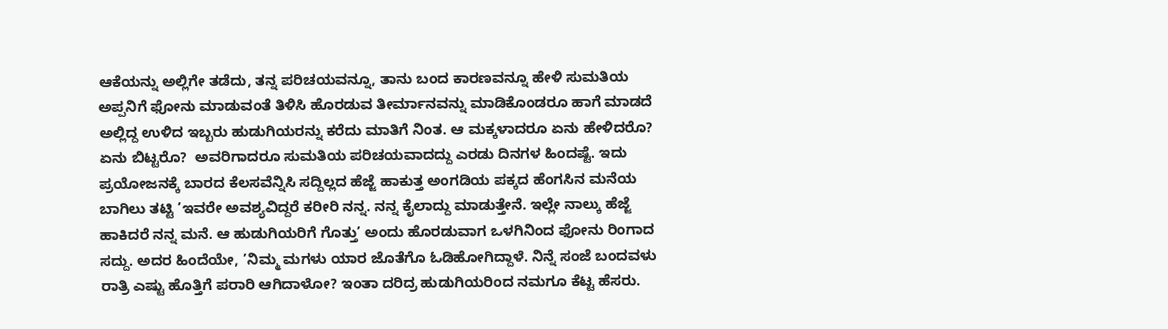ಆಕೆಯನ್ನು ಅಲ್ಲಿಗೇ ತಡೆದು, ತನ್ನ ಪರಿಚಯವನ್ನೂ, ತಾನು ಬಂದ ಕಾರಣವನ್ನೂ ಹೇಳಿ ಸುಮತಿಯ ಅಪ್ಪನಿಗೆ ಫೋನು ಮಾಡುವಂತೆ ತಿಳಿಸಿ ಹೊರಡುವ ತೀರ್ಮಾನವನ್ನು ಮಾಡಿಕೊಂಡರೂ ಹಾಗೆ ಮಾಡದೆ ಅಲ್ಲಿದ್ದ ಉಳಿದ ಇಬ್ಬರು ಹುಡುಗಿಯರನ್ನು ಕರೆದು ಮಾತಿಗೆ ನಿಂತ. ಆ ಮಕ್ಕಳಾದರೂ ಏನು ಹೇಳಿದರೊ? ಏನು ಬಿಟ್ಟರೊ?  ಅವರಿಗಾದರೂ ಸುಮತಿಯ ಪರಿಚಯವಾದದ್ದು ಎರಡು ದಿನಗಳ ಹಿಂದಷ್ಟೆ. ಇದು ಪ್ರಯೋಜನಕ್ಕೆ ಬಾರದ ಕೆಲಸವೆನ್ನಿಸಿ ಸದ್ದಿಲ್ಲದ ಹೆಜ್ಜೆ ಹಾಕುತ್ತ ಅಂಗಡಿಯ ಪಕ್ಕದ ಹೆಂಗಸಿನ ಮನೆಯ ಬಾಗಿಲು ತಟ್ಟಿ ’ಇವರೇ ಅವಶ್ಯವಿದ್ದರೆ ಕರೀರಿ ನನ್ನ. ನನ್ನ ಕೈಲಾದ್ದು ಮಾಡುತ್ತೇನೆ. ಇಲ್ಲೇ ನಾಲ್ಕು ಹೆಜ್ಜೆ ಹಾಕಿದರೆ ನನ್ನ ಮನೆ. ಆ ಹುಡುಗಿಯರಿಗೆ ಗೊತ್ತು’ ಅಂದು ಹೊರಡುವಾಗ ಒಳಗಿನಿಂದ ಫೋನು ರಿಂಗಾದ ಸದ್ದು. ಅದರ ಹಿಂದೆಯೇ, ’ನಿಮ್ಮ ಮಗಳು ಯಾರ ಜೊತೆಗೊ ಓಡಿಹೋಗಿದ್ದಾಳೆ. ನಿನ್ನೆ ಸಂಜೆ ಬಂದವಳು ರಾತ್ರಿ ಎಷ್ಟು ಹೊತ್ತಿಗೆ ಪರಾರಿ ಆಗಿದಾಳೋ? ಇಂತಾ ದರಿದ್ರ ಹುಡುಗಿಯರಿಂದ ನಮಗೂ ಕೆಟ್ಟ ಹೆಸರು.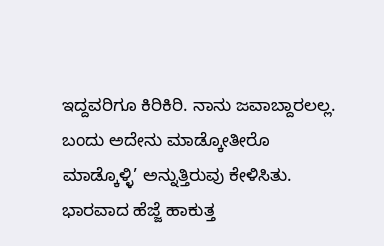ಇದ್ದವರಿಗೂ ಕಿರಿಕಿರಿ. ನಾನು ಜವಾಬ್ದಾರಲಲ್ಲ. ಬಂದು ಅದೇನು ಮಾಡ್ಕೋತೀರೊ ಮಾಡ್ಕೊಳ್ಳಿ’ ಅನ್ನುತ್ತಿರುವು ಕೇಳಿಸಿತು. ಭಾರವಾದ ಹೆಜ್ಜೆ ಹಾಕುತ್ತ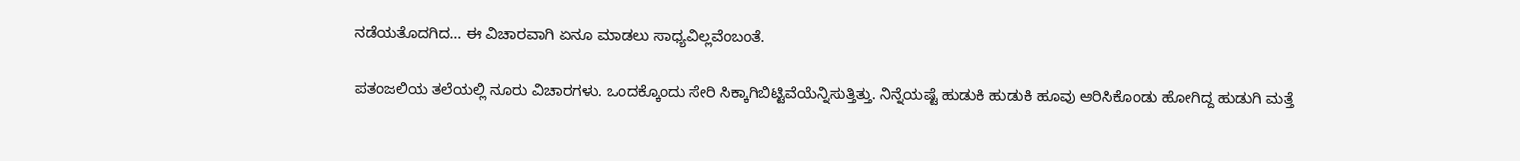ನಡೆಯತೊದಗಿದ… ಈ ವಿಚಾರವಾಗಿ ಏನೂ ಮಾಡಲು ಸಾಧ್ಯವಿಲ್ಲವೆಂಬಂತೆ.

ಪತಂಜಲಿಯ ತಲೆಯಲ್ಲಿ ನೂರು ವಿಚಾರಗಳು. ಒಂದಕ್ಕೊಂದು ಸೇರಿ ಸಿಕ್ಕಾಗಿಬಿಟ್ಟಿವೆಯೆನ್ನಿಸುತ್ತಿತ್ತು. ನಿನ್ನೆಯಷ್ಟೆ ಹುಡುಕಿ ಹುಡುಕಿ ಹೂವು ಆರಿಸಿಕೊಂಡು ಹೋಗಿದ್ದ ಹುಡುಗಿ ಮತ್ತೆ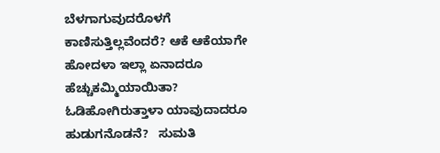ಬೆಳಗಾಗುವುದರೊಳಗೆ ಕಾಣಿಸುತ್ತಿಲ್ಲವೆಂದರೆ? ಆಕೆ ಆಕೆಯಾಗೇ ಹೋದಳಾ ಇಲ್ಲಾ ಏನಾದರೂ ಹೆಚ್ಚುಕಮ್ಮಿಯಾಯಿತಾ? ಓಡಿಹೋಗಿರುತ್ತಾಳಾ ಯಾವುದಾದರೂ ಹುಡುಗನೊಡನೆ?   ಸುಮತಿ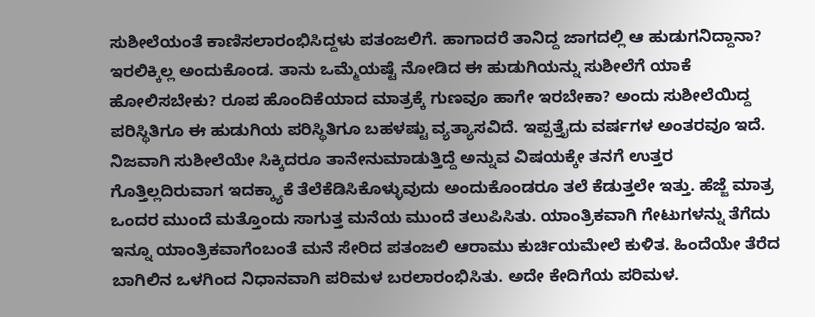ಸುಶೀಲೆಯಂತೆ ಕಾಣಿಸಲಾರಂಭಿಸಿದ್ದಳು ಪತಂಜಲಿಗೆ. ಹಾಗಾದರೆ ತಾನಿದ್ದ ಜಾಗದಲ್ಲಿ ಆ ಹುಡುಗನಿದ್ದಾನಾ?  ಇರಲಿಕ್ಕಿಲ್ಲ ಅಂದುಕೊಂಡ. ತಾನು ಒಮ್ಮೆಯಷ್ಟೆ ನೋಡಿದ ಈ ಹುಡುಗಿಯನ್ನು ಸುಶೀಲೆಗೆ ಯಾಕೆ ಹೋಲಿಸಬೇಕು? ರೂಪ ಹೊಂದಿಕೆಯಾದ ಮಾತ್ರಕ್ಕೆ ಗುಣವೂ ಹಾಗೇ ಇರಬೇಕಾ? ಅಂದು ಸುಶೀಲೆಯಿದ್ದ ಪರಿಸ್ಥಿತಿಗೂ ಈ ಹುಡುಗಿಯ ಪರಿಸ್ಥಿತಿಗೂ ಬಹಳಷ್ಟು ವ್ಯತ್ಯಾಸವಿದೆ. ಇಪ್ಪತ್ತೈದು ವರ್ಷಗಳ ಅಂತರವೂ ಇದೆ. ನಿಜವಾಗಿ ಸುಶೀಲೆಯೇ ಸಿಕ್ಕಿದರೂ ತಾನೇನುಮಾಡುತ್ತಿದ್ದೆ ಅನ್ನುವ ವಿಷಯಕ್ಕೇ ತನಗೆ ಉತ್ತರ ಗೊತ್ತಿಲ್ಲದಿರುವಾಗ ಇದಕ್ಕ್ಯಾಕೆ ತೆಲೆಕೆಡಿಸಿಕೊಳ್ಳುವುದು ಅಂದುಕೊಂಡರೂ ತಲೆ ಕೆಡುತ್ತಲೇ ಇತ್ತು. ಹೆಜ್ಜೆ ಮಾತ್ರ ಒಂದರ ಮುಂದೆ ಮತ್ತೊಂದು ಸಾಗುತ್ತ ಮನೆಯ ಮುಂದೆ ತಲುಪಿಸಿತು. ಯಾಂತ್ರಿಕವಾಗಿ ಗೇಟುಗಳನ್ನು ತೆಗೆದು ಇನ್ನೂ ಯಾಂತ್ರಿಕವಾಗೆಂಬಂತೆ ಮನೆ ಸೇರಿದ ಪತಂಜಲಿ ಆರಾಮು ಕುರ್ಚಿಯಮೇಲೆ ಕುಳಿತ. ಹಿಂದೆಯೇ ತೆರೆದ ಬಾಗಿಲಿನ ಒಳಗಿಂದ ನಿಧಾನವಾಗಿ ಪರಿಮಳ ಬರಲಾರಂಭಿಸಿತು. ಅದೇ ಕೇದಿಗೆಯ ಪರಿಮಳ.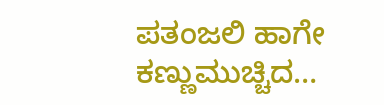ಪತಂಜಲಿ ಹಾಗೇ ಕಣ್ಣುಮುಚ್ಚಿದ…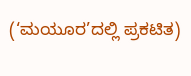(‘ಮಯೂರ’ದಲ್ಲಿ ಪ್ರಕಟಿತ)